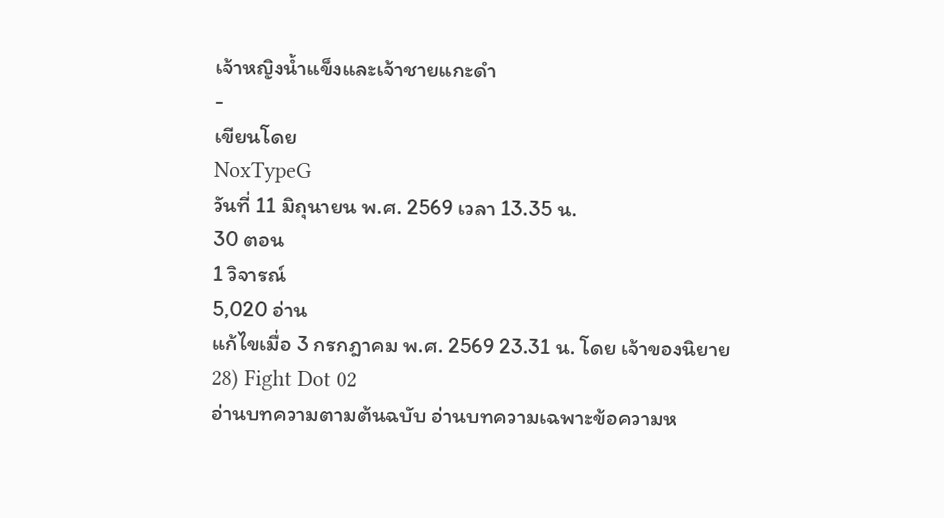เจ้าหญิงน้ำแข็งและเจ้าชายแกะดำ
-
เขียนโดย
NoxTypeG
วันที่ 11 มิถุนายน พ.ศ. 2569 เวลา 13.35 น.
30 ตอน
1 วิจารณ์
5,020 อ่าน
แก้ไขเมื่อ 3 กรกฎาคม พ.ศ. 2569 23.31 น. โดย เจ้าของนิยาย
28) Fight Dot 02
อ่านบทความตามต้นฉบับ อ่านบทความเฉพาะข้อความห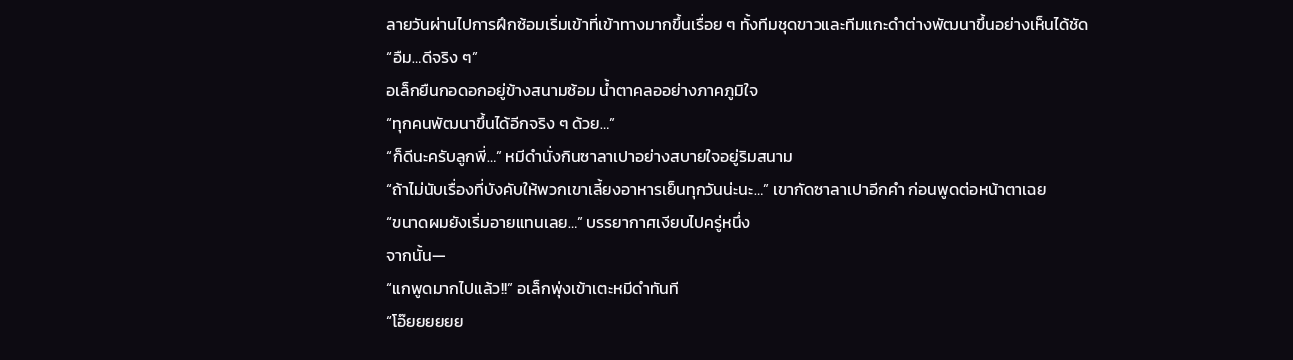ลายวันผ่านไปการฝึกซ้อมเริ่มเข้าที่เข้าทางมากขึ้นเรื่อย ๆ ทั้งทีมชุดขาวและทีมแกะดำต่างพัฒนาขึ้นอย่างเห็นได้ชัด
“อืม…ดีจริง ๆ”
อเล็กยืนกอดอกอยู่ข้างสนามซ้อม น้ำตาคลออย่างภาคภูมิใจ
“ทุกคนพัฒนาขึ้นได้อีกจริง ๆ ด้วย…”
“ก็ดีนะครับลูกพี่…” หมีดำนั่งกินซาลาเปาอย่างสบายใจอยู่ริมสนาม
“ถ้าไม่นับเรื่องที่บังคับให้พวกเขาเลี้ยงอาหารเย็นทุกวันน่ะนะ…” เขากัดซาลาเปาอีกคำ ก่อนพูดต่อหน้าตาเฉย
“ขนาดผมยังเริ่มอายแทนเลย…” บรรยากาศเงียบไปครู่หนึ่ง
จากนั้น—
“แกพูดมากไปแล้ว!!” อเล็กพุ่งเข้าเตะหมีดำทันที
“โอ๊ยยยยยย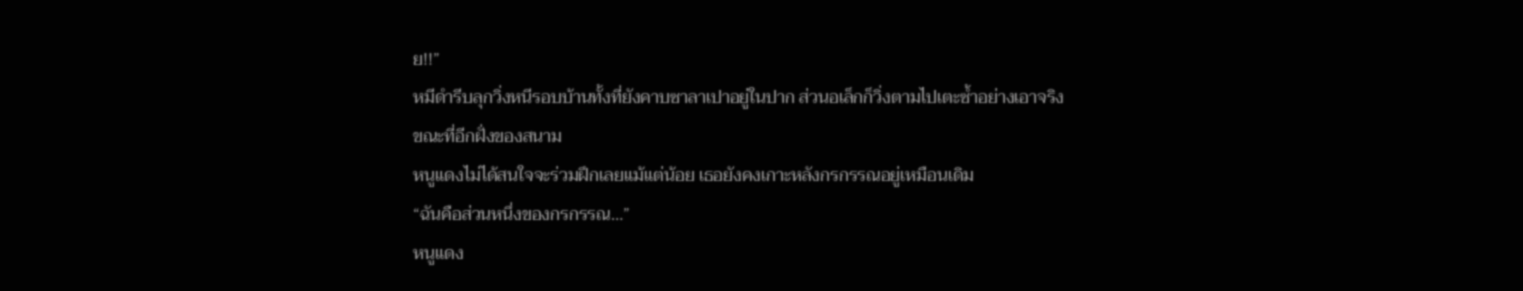ย!!”
หมีดำรีบลุกวิ่งหนีรอบบ้านทั้งที่ยังคาบซาลาเปาอยู่ในปาก ส่วนอเล็กก็วิ่งตามไปเตะซ้ำอย่างเอาจริง
ขณะที่อีกฝั่งของสนาม
หนูแดงไม่ได้สนใจจะร่วมฝึกเลยแม้แต่น้อย เธอยังคงเกาะหลังกรกรรณอยู่เหมือนเดิม
“ฉันคือส่วนหนึ่งของกรกรรณ…”
หนูแดง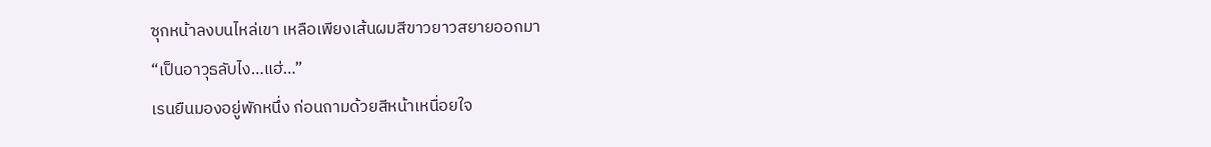ซุกหน้าลงบนไหล่เขา เหลือเพียงเส้นผมสีขาวยาวสยายออกมา
“เป็นอาวุธลับไง…แฮ่…”
เรนยืนมองอยู่พักหนึ่ง ก่อนถามด้วยสีหน้าเหนื่อยใจ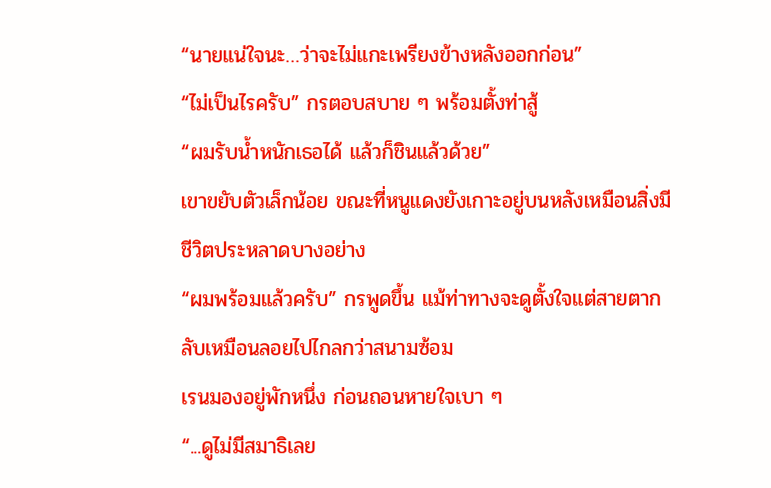“นายแน่ใจนะ…ว่าจะไม่แกะเพรียงข้างหลังออกก่อน”
“ไม่เป็นไรครับ” กรตอบสบาย ๆ พร้อมตั้งท่าสู้
“ผมรับน้ำหนักเธอได้ แล้วก็ชินแล้วด้วย”
เขาขยับตัวเล็กน้อย ขณะที่หนูแดงยังเกาะอยู่บนหลังเหมือนสิ่งมีชีวิตประหลาดบางอย่าง
“ผมพร้อมแล้วครับ” กรพูดขึ้น แม้ท่าทางจะดูตั้งใจแต่สายตากลับเหมือนลอยไปไกลกว่าสนามซ้อม
เรนมองอยู่พักหนึ่ง ก่อนถอนหายใจเบา ๆ
“...ดูไม่มีสมาธิเลย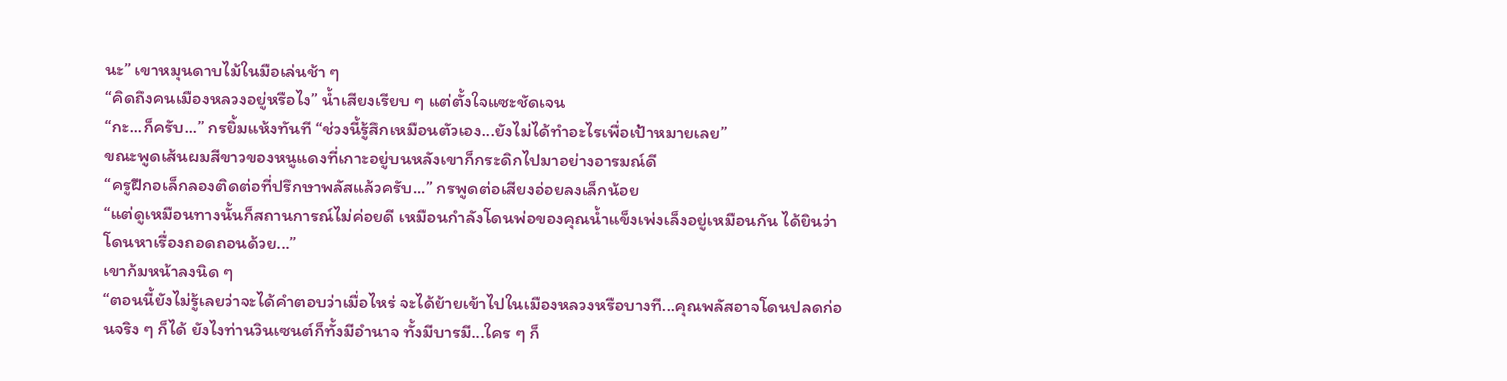นะ” เขาหมุนดาบไม้ในมือเล่นช้า ๆ
“คิดถึงคนเมืองหลวงอยู่หรือไง” น้ำเสียงเรียบ ๆ แต่ตั้งใจแซะชัดเจน
“กะ...ก็ครับ...” กรยิ้มแห้งทันที “ช่วงนี้รู้สึกเหมือนตัวเอง...ยังไม่ได้ทำอะไรเพื่อเป้าหมายเลย”
ขณะพูดเส้นผมสีขาวของหนูแดงที่เกาะอยู่บนหลังเขาก็กระดิกไปมาอย่างอารมณ์ดี
“ครูฝึกอเล็กลองติดต่อที่ปรึกษาพลัสแล้วครับ...” กรพูดต่อเสียงอ่อยลงเล็กน้อย
“แต่ดูเหมือนทางนั้นก็สถานการณ์ไม่ค่อยดี เหมือนกำลังโดนพ่อของคุณน้ำแข็งเพ่งเล็งอยู่เหมือนกัน ได้ยินว่าโดนหาเรื่องถอดถอนด้วย...”
เขาก้มหน้าลงนิด ๆ
“ตอนนี้ยังไม่รู้เลยว่าจะได้คำตอบว่าเมื่อไหร่ จะได้ย้ายเข้าไปในเมืองหลวงหรือบางที...คุณพลัสอาจโดนปลดก่อนจริง ๆ ก็ได้ ยังไงท่านวินเซนต์ก็ทั้งมีอำนาจ ทั้งมีบารมี...ใคร ๆ ก็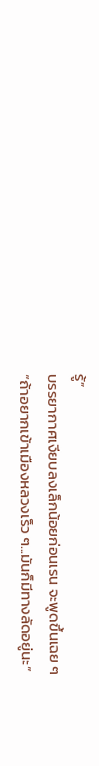รู้”
บรรยากาศเงียบลงเล็กน้อยก่อนเรน จะพูดขึ้นเฉย ๆ
“ถ้าอยากเข้าเมืองหลวงเร็ว ๆ...มันก็มีทางลัดอยู่นะ”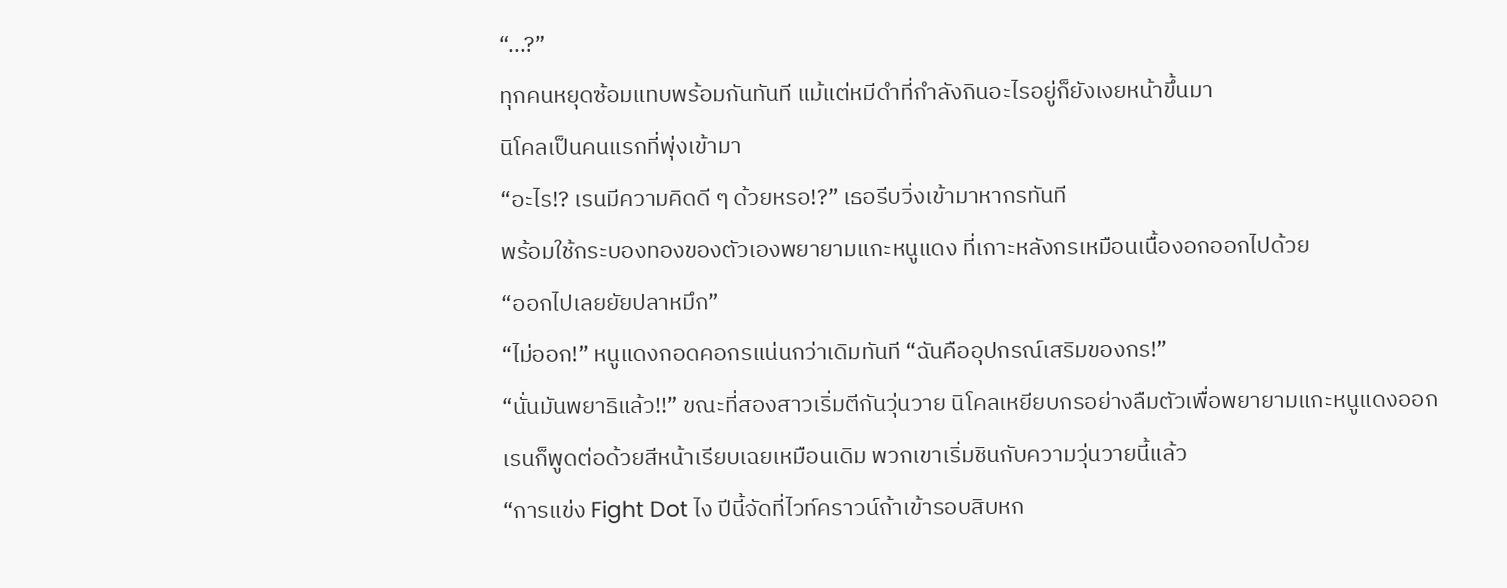“...?”
ทุกคนหยุดซ้อมแทบพร้อมกันทันที แม้แต่หมีดำที่กำลังกินอะไรอยู่ก็ยังเงยหน้าขึ้นมา
นิโคลเป็นคนแรกที่พุ่งเข้ามา
“อะไร!? เรนมีความคิดดี ๆ ด้วยหรอ!?” เธอรีบวิ่งเข้ามาหากรทันที
พร้อมใช้กระบองทองของตัวเองพยายามแกะหนูแดง ที่เกาะหลังกรเหมือนเนื้องอกออกไปด้วย
“ออกไปเลยยัยปลาหมึก”
“ไม่ออก!” หนูแดงกอดคอกรแน่นกว่าเดิมทันที “ฉันคืออุปกรณ์เสริมของกร!”
“นั่นมันพยาธิแล้ว!!” ขณะที่สองสาวเริ่มตีกันวุ่นวาย นิโคลเหยียบกรอย่างลืมตัวเพื่อพยายามแกะหนูแดงออก
เรนก็พูดต่อด้วยสีหน้าเรียบเฉยเหมือนเดิม พวกเขาเริ่มชินกับความวุ่นวายนี้แล้ว
“การแข่ง Fight Dot ไง ปีนี้จัดที่ไวท์คราวน์ถ้าเข้ารอบสิบหก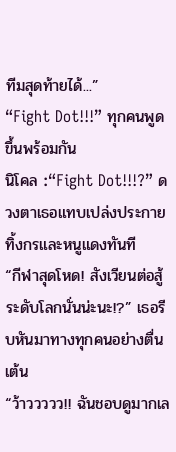ทีมสุดท้ายได้...”
“Fight Dot!!!” ทุกคนพูดขึ้นพร้อมกัน
นิโคล :“Fight Dot!!!?” ดวงตาเธอแทบเปล่งประกายทิ้งกรและหนูแดงทันที
“กีฬาสุดโหด! สังเวียนต่อสู้ระดับโลกนั่นน่ะนะ!?” เธอรีบหันมาทางทุกคนอย่างตื่นเต้น
“ว้าววววว!! ฉันชอบดูมากเล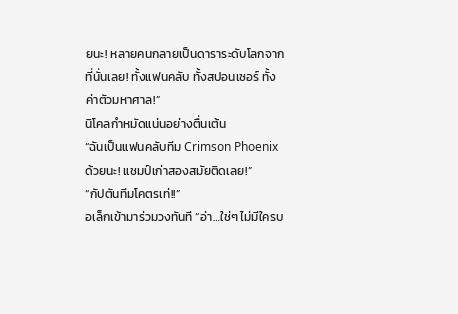ยนะ! หลายคนกลายเป็นดาราระดับโลกจากที่นั่นเลย! ทั้งแฟนคลับ ทั้งสปอนเซอร์ ทั้งค่าตัวมหาศาล!”
นิโคลกำหมัดแน่นอย่างตื่นเต้น
“ฉันเป็นแฟนคลับทีม Crimson Phoenix ด้วยนะ! แชมป์เก่าสองสมัยติดเลย!”
“กัปตันทีมโคตรเท่!!”
อเล็กเข้ามาร่วมวงทันที “อ่า…ใช่ๆ ไม่มีใครบ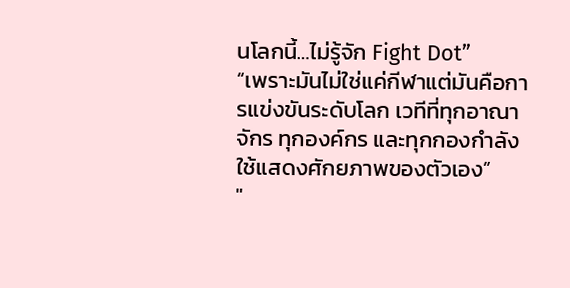นโลกนี้…ไม่รู้จัก Fight Dot”
“เพราะมันไม่ใช่แค่กีฬาแต่มันคือการแข่งขันระดับโลก เวทีที่ทุกอาณาจักร ทุกองค์กร และทุกกองกำลัง ใช้แสดงศักยภาพของตัวเอง”
"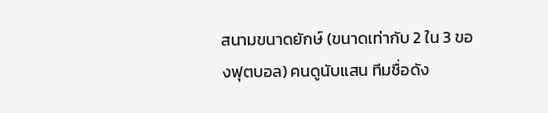สนามขนาดยักษ์ (ขนาดเท่ากับ 2 ใน 3 ของฟุตบอล) คนดูนับแสน ทีมชื่อดัง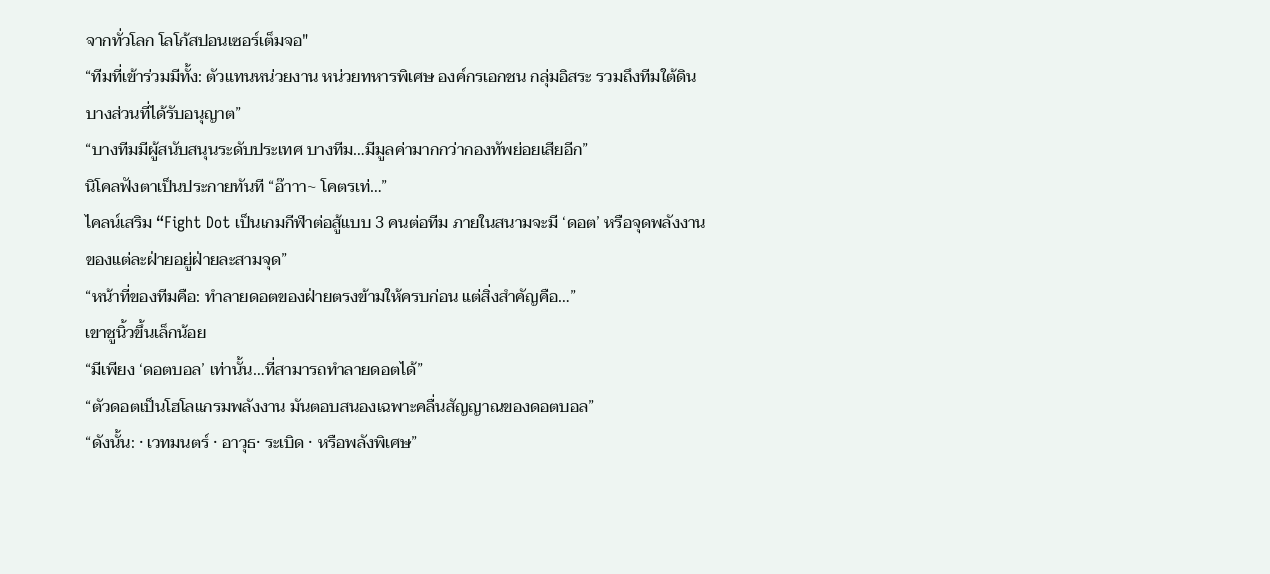จากทั่วโลก โลโก้สปอนเซอร์เต็มจอ"
“ทีมที่เข้าร่วมมีทั้ง: ตัวแทนหน่วยงาน หน่วยทหารพิเศษ องค์กรเอกชน กลุ่มอิสระ รวมถึงทีมใต้ดินบางส่วนที่ได้รับอนุญาต”
“บางทีมมีผู้สนับสนุนระดับประเทศ บางทีม…มีมูลค่ามากกว่ากองทัพย่อยเสียอีก”
นิโคลฟังตาเป็นประกายทันที “อ๊าาา~ โคตรเท่…”
ไคลน์เสริม “Fight Dot เป็นเกมกีฬาต่อสู้แบบ 3 คนต่อทีม ภายในสนามจะมี ‘ดอต’ หรือจุดพลังงานของแต่ละฝ่ายอยู่ฝ่ายละสามจุด”
“หน้าที่ของทีมคือ: ทำลายดอตของฝ่ายตรงข้ามให้ครบก่อน แต่สิ่งสำคัญคือ…”
เขาชูนิ้วขึ้นเล็กน้อย
“มีเพียง ‘ดอตบอล’ เท่านั้น…ที่สามารถทำลายดอตได้”
“ตัวดอตเป็นโฮโลแกรมพลังงาน มันตอบสนองเฉพาะคลื่นสัญญาณของดอตบอล”
“ดังนั้น: · เวทมนตร์ · อาวุธ· ระเบิด · หรือพลังพิเศษ”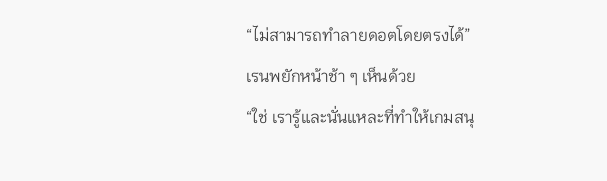“ไม่สามารถทำลายดอตโดยตรงได้”
เรนพยักหน้าช้า ๆ เห็นด้วย
“ใช่ เรารู้และนั่นแหละที่ทำให้เกมสนุ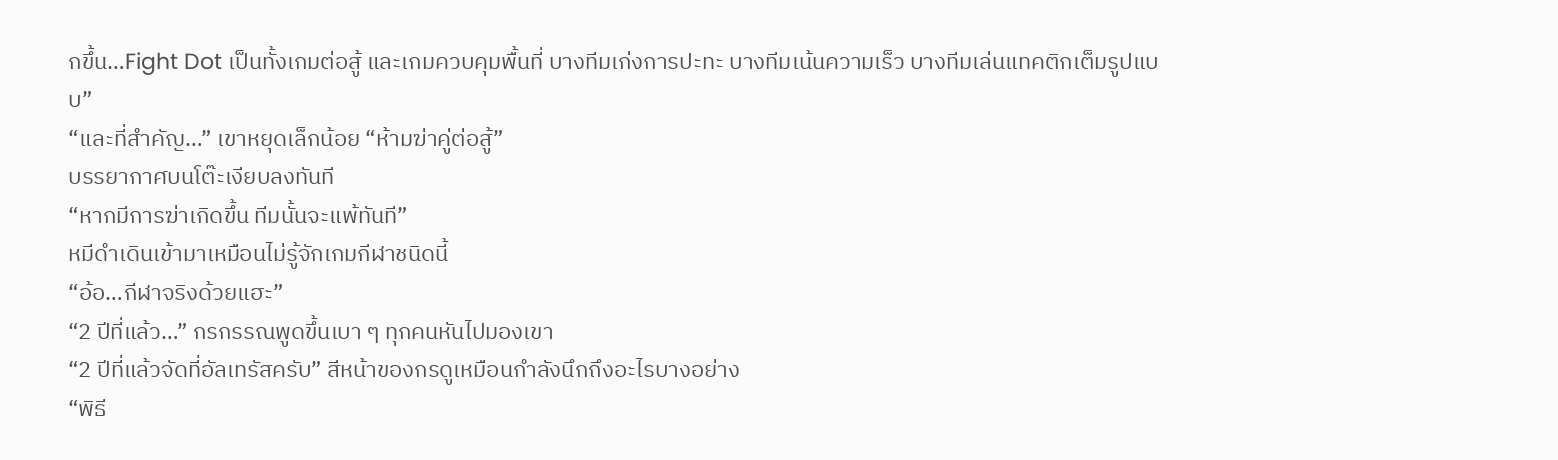กขึ้น…Fight Dot เป็นทั้งเกมต่อสู้ และเกมควบคุมพื้นที่ บางทีมเก่งการปะทะ บางทีมเน้นความเร็ว บางทีมเล่นแทคติกเต็มรูปแบบ”
“และที่สำคัญ…” เขาหยุดเล็กน้อย “ห้ามฆ่าคู่ต่อสู้”
บรรยากาศบนโต๊ะเงียบลงทันที
“หากมีการฆ่าเกิดขึ้น ทีมนั้นจะแพ้ทันที”
หมีดำเดินเข้ามาเหมือนไม่รู้จักเกมกีฬาชนิดนี้
“อ้อ…กีฬาจริงด้วยแฮะ”
“2 ปีที่แล้ว…” กรกรรณพูดขึ้นเบา ๆ ทุกคนหันไปมองเขา
“2 ปีที่แล้วจัดที่อัลเทรัสครับ” สีหน้าของกรดูเหมือนกำลังนึกถึงอะไรบางอย่าง
“พิธี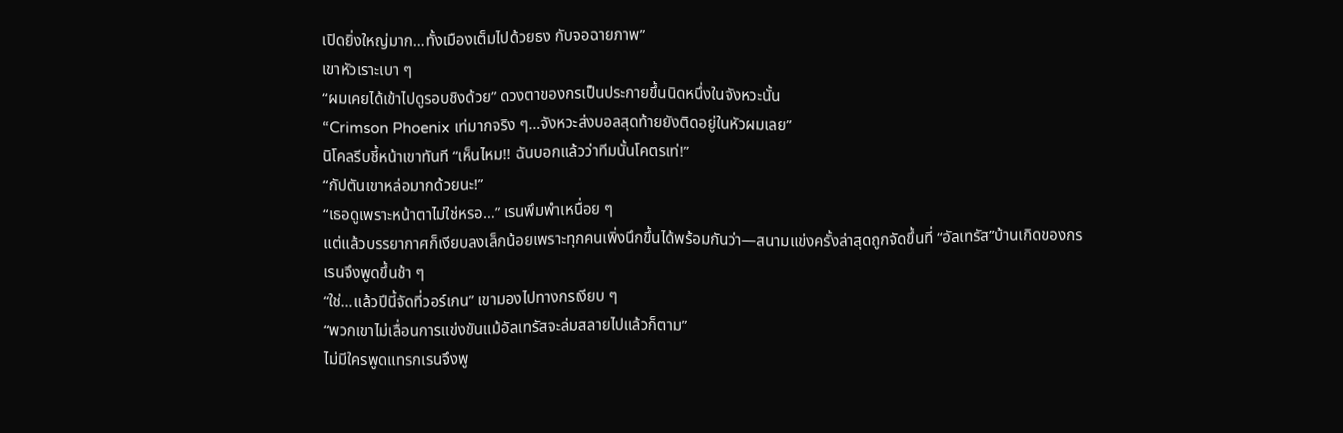เปิดยิ่งใหญ่มาก…ทั้งเมืองเต็มไปด้วยธง กับจอฉายภาพ”
เขาหัวเราะเบา ๆ
“ผมเคยได้เข้าไปดูรอบชิงด้วย” ดวงตาของกรเป็นประกายขึ้นนิดหนึ่งในจังหวะนั้น
“Crimson Phoenix เท่มากจริง ๆ…จังหวะส่งบอลสุดท้ายยังติดอยู่ในหัวผมเลย”
นิโคลรีบชี้หน้าเขาทันที “เห็นไหม!! ฉันบอกแล้วว่าทีมนั้นโคตรเท่!”
“กัปตันเขาหล่อมากด้วยนะ!”
“เธอดูเพราะหน้าตาไม่ใช่หรอ…” เรนพึมพำเหนื่อย ๆ
แต่แล้วบรรยากาศก็เงียบลงเล็กน้อยเพราะทุกคนเพิ่งนึกขึ้นได้พร้อมกันว่า—สนามแข่งครั้งล่าสุดถูกจัดขึ้นที่ “อัลเทรัส”บ้านเกิดของกร
เรนจึงพูดขึ้นช้า ๆ
“ใช่…แล้วปีนี้จัดที่วอร์เกน” เขามองไปทางกรเงียบ ๆ
“พวกเขาไม่เลื่อนการแข่งขันแม้อัลเทรัสจะล่มสลายไปแล้วก็ตาม”
ไม่มีใครพูดแทรกเรนจึงพู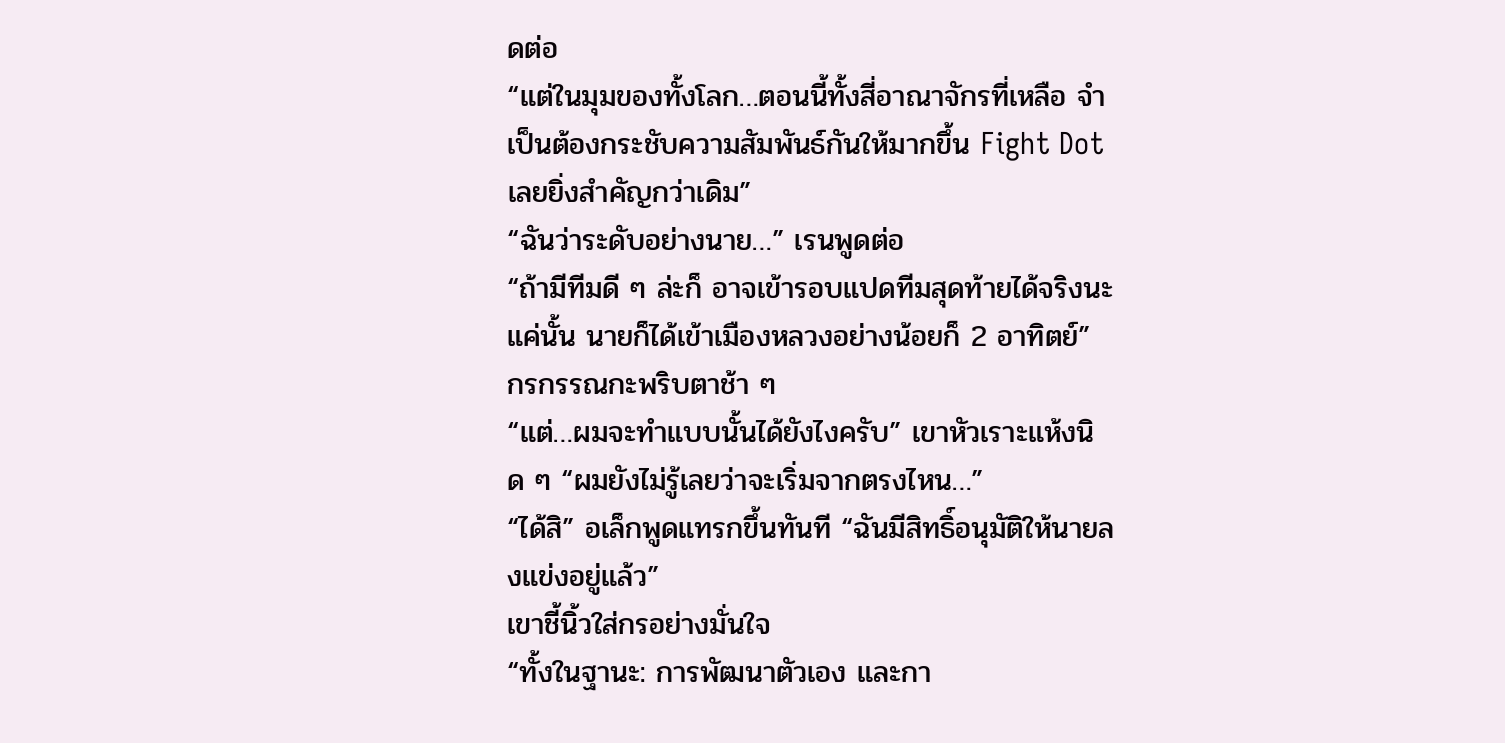ดต่อ
“แต่ในมุมของทั้งโลก…ตอนนี้ทั้งสี่อาณาจักรที่เหลือ จำเป็นต้องกระชับความสัมพันธ์กันให้มากขึ้น Fight Dot เลยยิ่งสำคัญกว่าเดิม”
“ฉันว่าระดับอย่างนาย…” เรนพูดต่อ
“ถ้ามีทีมดี ๆ ล่ะก็ อาจเข้ารอบแปดทีมสุดท้ายได้จริงนะ แค่นั้น นายก็ได้เข้าเมืองหลวงอย่างน้อยก็ 2 อาทิตย์”
กรกรรณกะพริบตาช้า ๆ
“แต่…ผมจะทำแบบนั้นได้ยังไงครับ” เขาหัวเราะแห้งนิด ๆ “ผมยังไม่รู้เลยว่าจะเริ่มจากตรงไหน…”
“ได้สิ” อเล็กพูดแทรกขึ้นทันที “ฉันมีสิทธิ์อนุมัติให้นายลงแข่งอยู่แล้ว”
เขาชี้นิ้วใส่กรอย่างมั่นใจ
“ทั้งในฐานะ: การพัฒนาตัวเอง และกา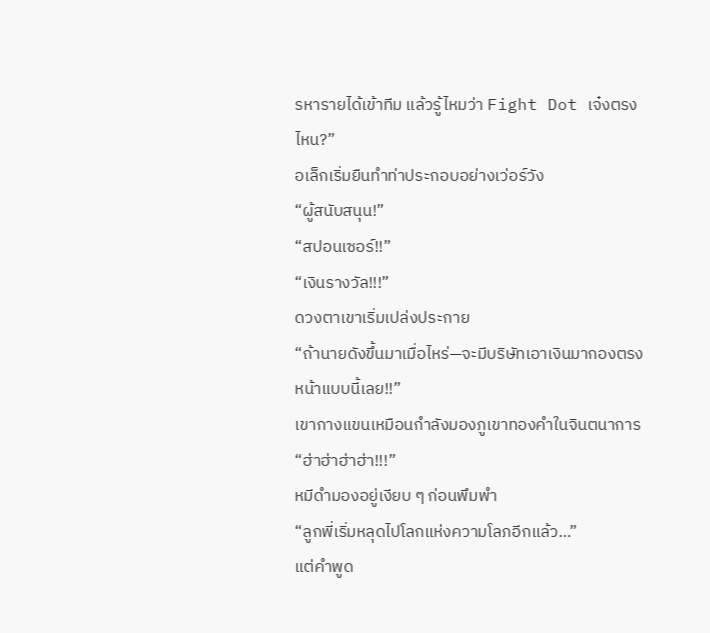รหารายได้เข้าทีม แล้วรู้ไหมว่า Fight Dot เจ๋งตรงไหน?”
อเล็กเริ่มยืนทำท่าประกอบอย่างเว่อร์วัง
“ผู้สนับสนุน!”
“สปอนเซอร์!!”
“เงินรางวัล!!!”
ดวงตาเขาเริ่มเปล่งประกาย
“ถ้านายดังขึ้นมาเมื่อไหร่—จะมีบริษัทเอาเงินมากองตรงหน้าแบบนี้เลย!!”
เขากางแขนเหมือนกำลังมองภูเขาทองคำในจินตนาการ
“ฮ่าฮ่าฮ่าฮ่า!!!”
หมีดำมองอยู่เงียบ ๆ ก่อนพึมพำ
“ลูกพี่เริ่มหลุดไปโลกแห่งความโลภอีกแล้ว…”
แต่คำพูด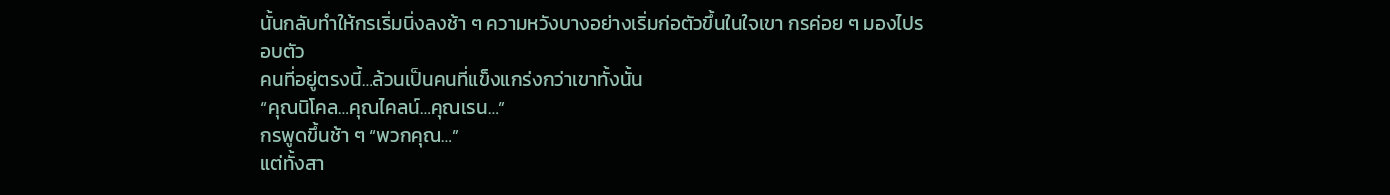นั้นกลับทำให้กรเริ่มนิ่งลงช้า ๆ ความหวังบางอย่างเริ่มก่อตัวขึ้นในใจเขา กรค่อย ๆ มองไปรอบตัว
คนที่อยู่ตรงนี้…ล้วนเป็นคนที่แข็งแกร่งกว่าเขาทั้งนั้น
“คุณนิโคล…คุณไคลน์…คุณเรน…”
กรพูดขึ้นช้า ๆ “พวกคุณ…”
แต่ทั้งสา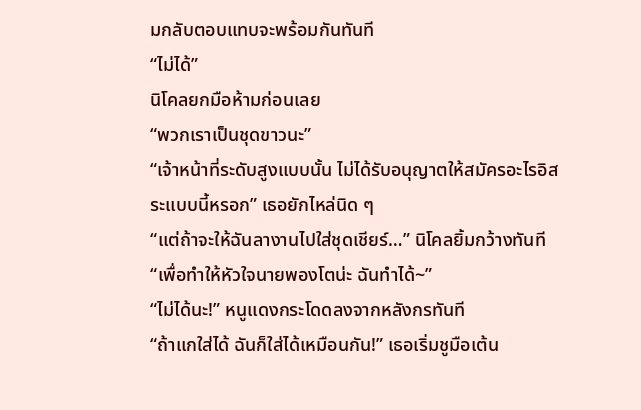มกลับตอบแทบจะพร้อมกันทันที
“ไม่ได้”
นิโคลยกมือห้ามก่อนเลย
“พวกเราเป็นชุดขาวนะ”
“เจ้าหน้าที่ระดับสูงแบบนั้น ไม่ได้รับอนุญาตให้สมัครอะไรอิสระแบบนี้หรอก” เธอยักไหล่นิด ๆ
“แต่ถ้าจะให้ฉันลางานไปใส่ชุดเชียร์…” นิโคลยิ้มกว้างทันที
“เพื่อทำให้หัวใจนายพองโตน่ะ ฉันทำได้~”
“ไม่ได้นะ!” หนูแดงกระโดดลงจากหลังกรทันที
“ถ้าแกใส่ได้ ฉันก็ใส่ได้เหมือนกัน!” เธอเริ่มชูมือเต้น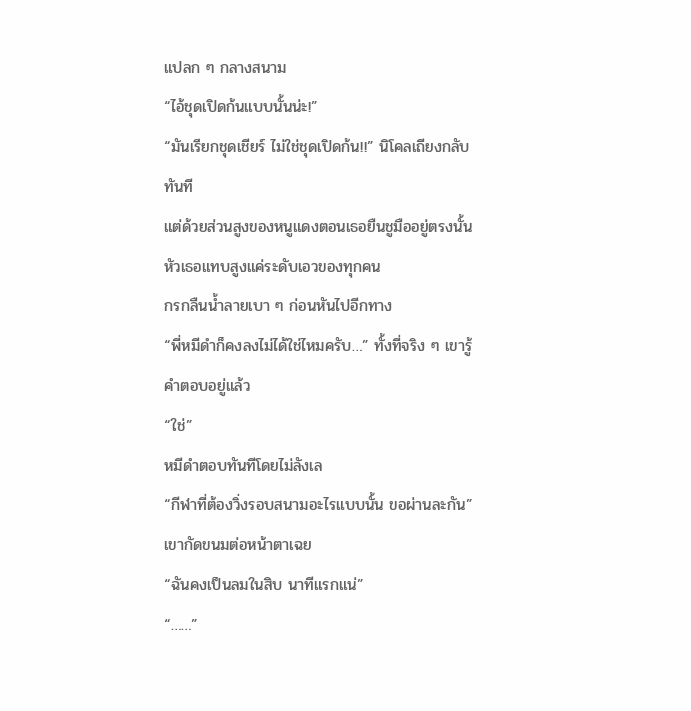แปลก ๆ กลางสนาม
“ไอ้ชุดเปิดก้นแบบนั้นน่ะ!”
“มันเรียกชุดเชียร์ ไม่ใช่ชุดเปิดก้น!!” นิโคลเถียงกลับทันที
แต่ด้วยส่วนสูงของหนูแดงตอนเธอยืนชูมืออยู่ตรงนั้น หัวเธอแทบสูงแค่ระดับเอวของทุกคน
กรกลืนน้ำลายเบา ๆ ก่อนหันไปอีกทาง
“พี่หมีดำก็คงลงไม่ได้ใช่ไหมครับ…” ทั้งที่จริง ๆ เขารู้คำตอบอยู่แล้ว
“ใช่”
หมีดำตอบทันทีโดยไม่ลังเล
“กีฬาที่ต้องวิ่งรอบสนามอะไรแบบนั้น ขอผ่านละกัน” เขากัดขนมต่อหน้าตาเฉย
“ฉันคงเป็นลมในสิบ นาทีแรกแน่”
“……”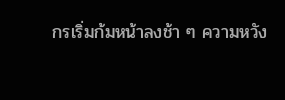กรเริ่มก้มหน้าลงช้า ๆ ความหวัง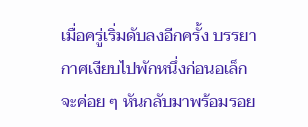เมื่อครู่เริ่มดับลงอีกครั้ง บรรยากาศเงียบไปพักหนึ่งก่อนอเล็ก จะค่อย ๆ หันกลับมาพร้อมรอย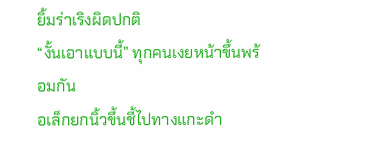ยิ้มร่าเริงผิดปกติ
“งั้นเอาแบบนี้” ทุกคนเงยหน้าขึ้นพร้อมกัน
อเล็กยกนิ้วขึ้นชี้ไปทางแกะดำ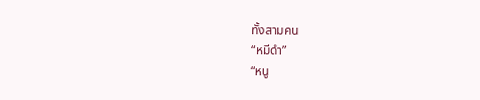ทั้งสามคน
“หมีดำ”
“หนู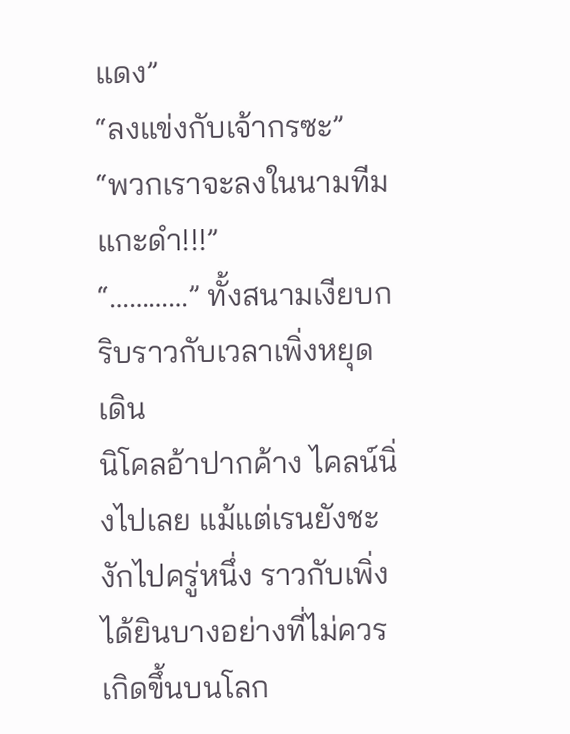แดง”
“ลงแข่งกับเจ้ากรซะ”
“พวกเราจะลงในนามทีมแกะดำ!!!”
“…………” ทั้งสนามเงียบกริบราวกับเวลาเพิ่งหยุดเดิน
นิโคลอ้าปากค้าง ไคลน์นิ่งไปเลย แม้แต่เรนยังชะงักไปครู่หนึ่ง ราวกับเพิ่งได้ยินบางอย่างที่ไม่ควรเกิดขึ้นบนโลก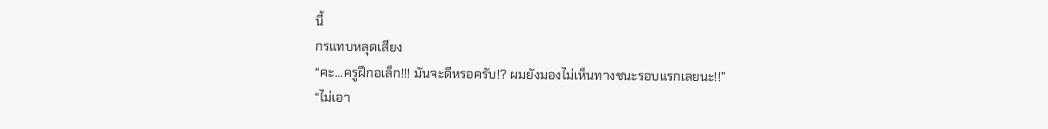นี้
กรแทบหลุดเสียง
“คะ…ครูฝึกอเล็ก!!! มันจะดีหรอครับ!? ผมยังมองไม่เห็นทางชนะรอบแรกเลยนะ!!”
“ไม่เอา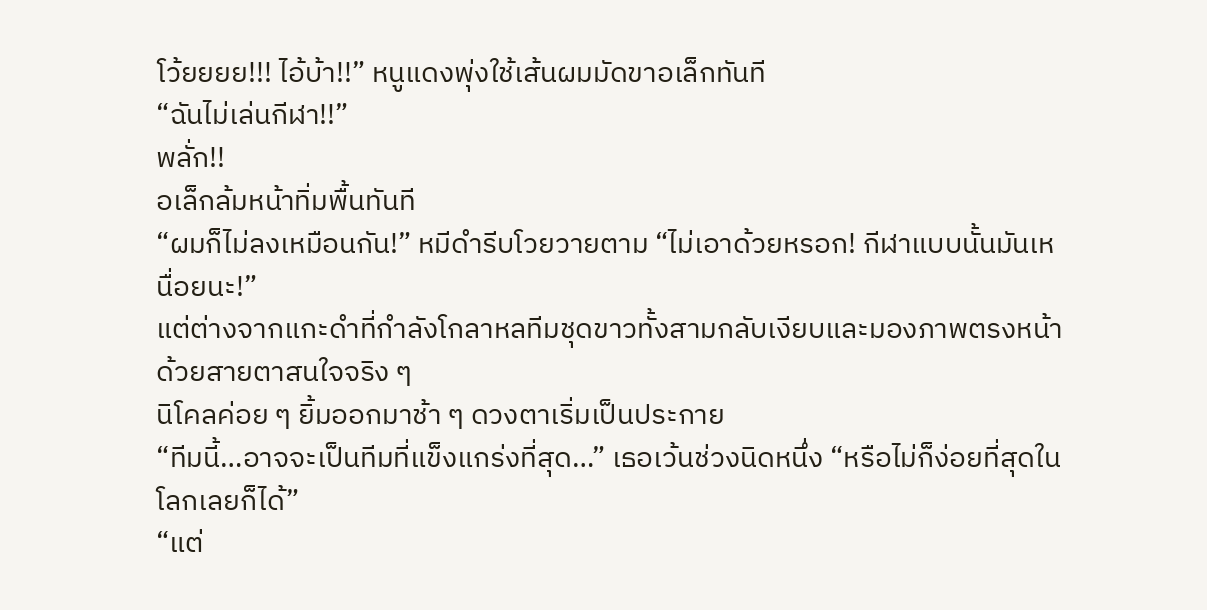โว้ยยยย!!! ไอ้บ้า!!” หนูแดงพุ่งใช้เส้นผมมัดขาอเล็กทันที
“ฉันไม่เล่นกีฬา!!”
พลั่ก!!
อเล็กล้มหน้าทิ่มพื้นทันที
“ผมก็ไม่ลงเหมือนกัน!” หมีดำรีบโวยวายตาม “ไม่เอาด้วยหรอก! กีฬาแบบนั้นมันเหนื่อยนะ!”
แต่ต่างจากแกะดำที่กำลังโกลาหลทีมชุดขาวทั้งสามกลับเงียบและมองภาพตรงหน้าด้วยสายตาสนใจจริง ๆ
นิโคลค่อย ๆ ยิ้มออกมาช้า ๆ ดวงตาเริ่มเป็นประกาย
“ทีมนี้…อาจจะเป็นทีมที่แข็งแกร่งที่สุด…” เธอเว้นช่วงนิดหนึ่ง “หรือไม่ก็ง่อยที่สุดในโลกเลยก็ได้”
“แต่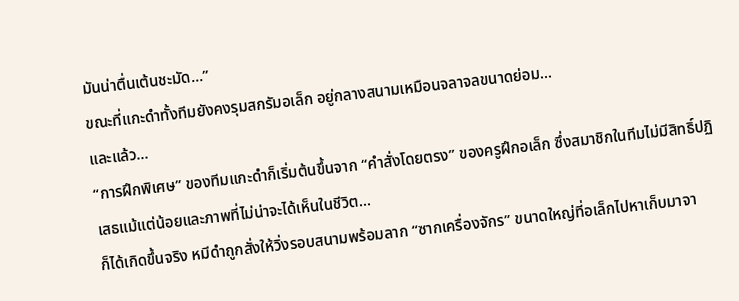มันน่าตื่นเต้นชะมัด…”
ขณะที่แกะดำทั้งทีมยังคงรุมสกรัมอเล็ก อยู่กลางสนามเหมือนจลาจลขนาดย่อม…
และแล้ว…
“การฝึกพิเศษ” ของทีมแกะดำก็เริ่มต้นขึ้นจาก “คำสั่งโดยตรง” ของครูฝึกอเล็ก ซึ่งสมาชิกในทีมไม่มีสิทธิ์ปฏิเสธแม้แต่น้อยและภาพที่ไม่น่าจะได้เห็นในชีวิต…
ก็ได้เกิดขึ้นจริง หมีดำถูกสั่งให้วิ่งรอบสนามพร้อมลาก “ซากเครื่องจักร” ขนาดใหญ่ที่อเล็กไปหาเก็บมาจา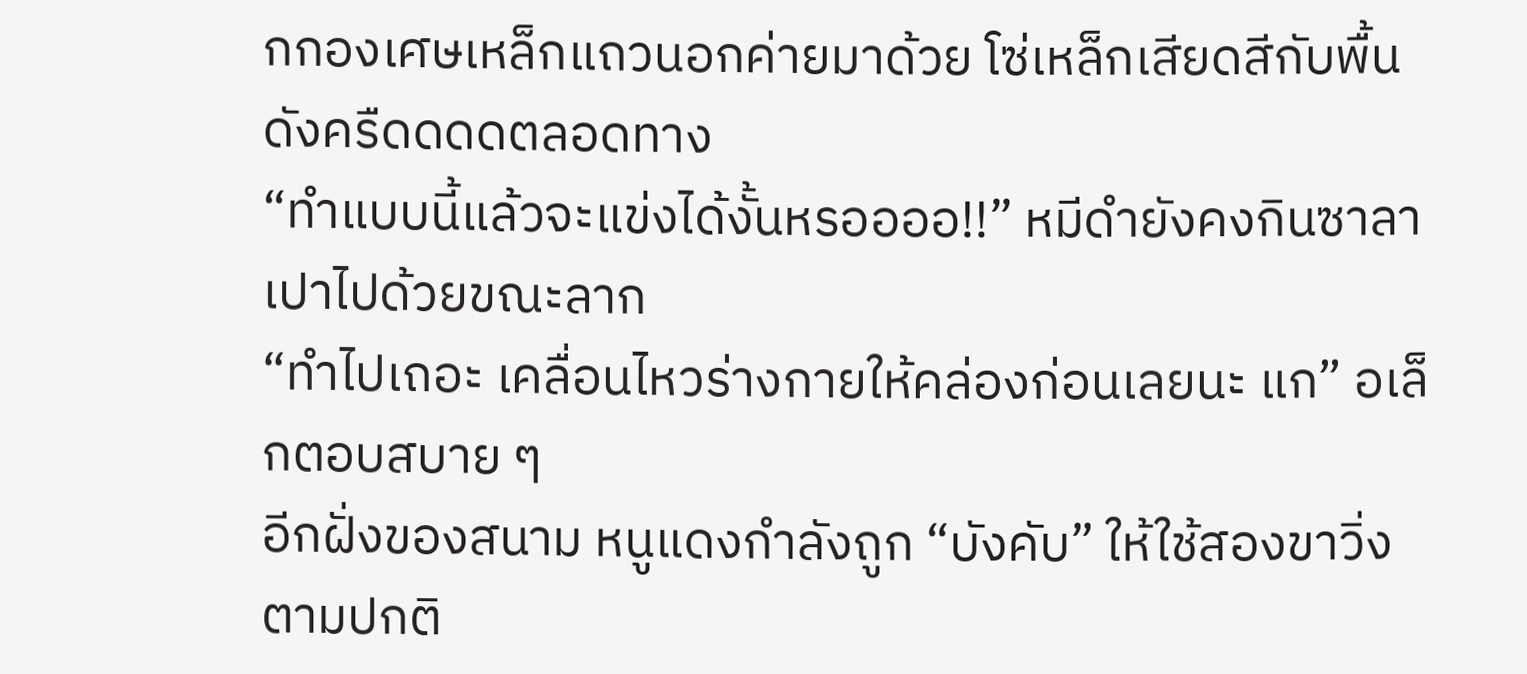กกองเศษเหล็กแถวนอกค่ายมาด้วย โซ่เหล็กเสียดสีกับพื้นดังครืดดดดตลอดทาง
“ทำแบบนี้แล้วจะแข่งได้งั้นหรออออ!!” หมีดำยังคงกินซาลาเปาไปด้วยขณะลาก
“ทำไปเถอะ เคลื่อนไหวร่างกายให้คล่องก่อนเลยนะ แก” อเล็กตอบสบาย ๆ
อีกฝั่งของสนาม หนูแดงกำลังถูก “บังคับ” ให้ใช้สองขาวิ่งตามปกติ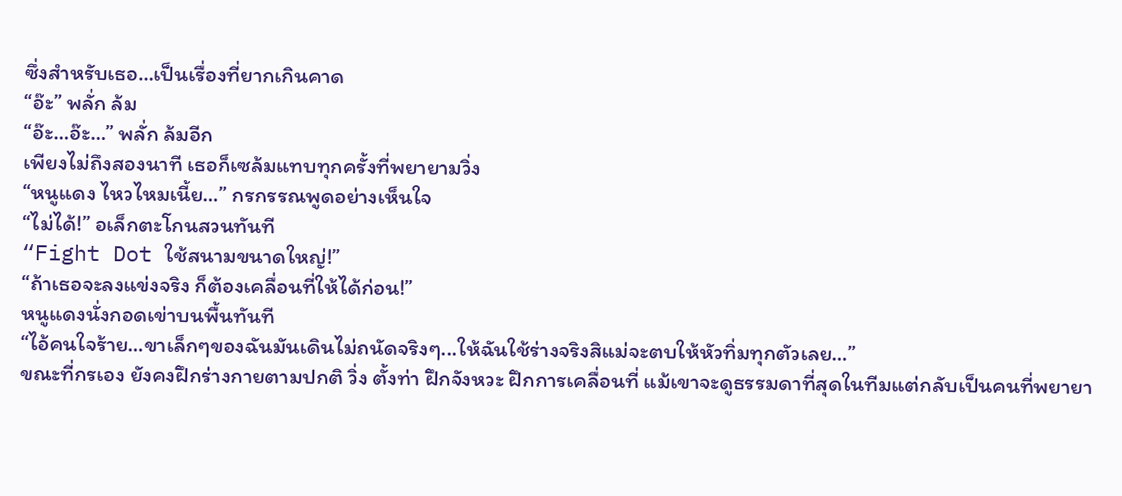ซึ่งสำหรับเธอ…เป็นเรื่องที่ยากเกินคาด
“อ๊ะ” พลั่ก ล้ม
“อ๊ะ…อ๊ะ…” พลั่ก ล้มอีก
เพียงไม่ถึงสองนาที เธอก็เซล้มแทบทุกครั้งที่พยายามวิ่ง
“หนูแดง ไหวไหมเนี้ย…” กรกรรณพูดอย่างเห็นใจ
“ไม่ได้!” อเล็กตะโกนสวนทันที
“Fight Dot ใช้สนามขนาดใหญ่!”
“ถ้าเธอจะลงแข่งจริง ก็ต้องเคลื่อนที่ให้ได้ก่อน!”
หนูแดงนั่งกอดเข่าบนพื้นทันที
“ไอ้คนใจร้าย…ขาเล็กๆของฉันมันเดินไม่ถนัดจริงๆ...ให้ฉันใช้ร่างจริงสิแม่จะตบให้หัวทิ่มทุกตัวเลย…”
ขณะที่กรเอง ยังคงฝึกร่างกายตามปกติ วิ่ง ตั้งท่า ฝึกจังหวะ ฝึกการเคลื่อนที่ แม้เขาจะดูธรรมดาที่สุดในทีมแต่กลับเป็นคนที่พยายา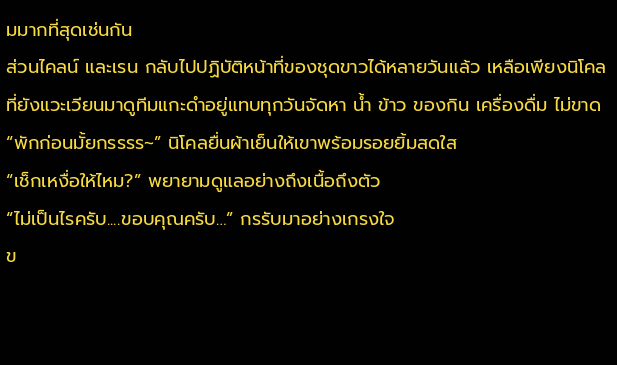มมากที่สุดเช่นกัน
ส่วนไคลน์ และเรน กลับไปปฏิบัติหน้าที่ของชุดขาวได้หลายวันแล้ว เหลือเพียงนิโคล ที่ยังแวะเวียนมาดูทีมแกะดำอยู่แทบทุกวันจัดหา น้ำ ข้าว ของกิน เครื่องดื่ม ไม่ขาด
“พักก่อนมั้ยกรรรร~” นิโคลยื่นผ้าเย็นให้เขาพร้อมรอยยิ้มสดใส
“เช็กเหงื่อให้ไหม?” พยายามดูแลอย่างถึงเนื้อถึงตัว
“ไม่เป็นไรครับ....ขอบคุณครับ…” กรรับมาอย่างเกรงใจ
ข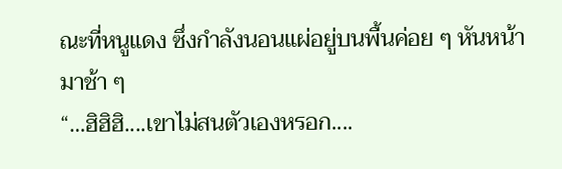ณะที่หนูแดง ซึ่งกำลังนอนแผ่อยู่บนพื้นค่อย ๆ หันหน้ามาช้า ๆ
“…ฮิฮิฮิ....เขาไม่สนตัวเองหรอก....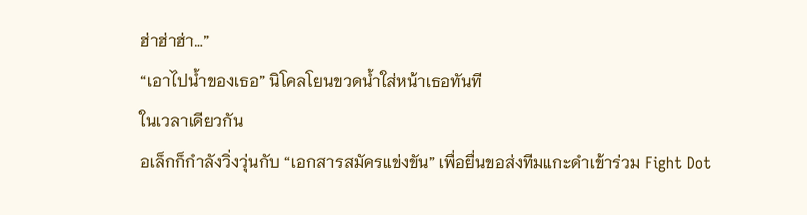ฮ่าฮ่าฮ่า…”
“เอาไปน้ำของเธอ” นิโคลโยนขวดน้ำใส่หน้าเธอทันที
ในเวลาเดียวกัน
อเล็กก็กำลังวิ่งวุ่นกับ “เอกสารสมัครแข่งขัน” เพื่อยื่นขอส่งทีมแกะดำเข้าร่วม Fight Dot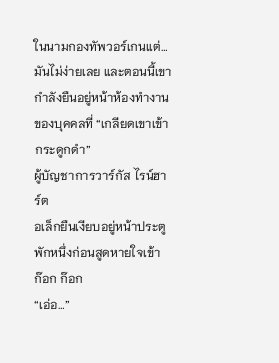ในนามกองทัพวอร์เกนแต่…มันไม่ง่ายเลย และตอนนี้เขากำลังยืนอยู่หน้าห้องทำงานของบุคคลที่ “เกลียดเขาเข้ากระดูกดำ”
ผู้บัญชาการวาร์กัส ไรน์ฮาร์ต
อเล็กยืนเงียบอยู่หน้าประตูพักหนึ่งก่อนสูดหายใจเข้า
ก๊อก ก๊อก
“เอ่อ…”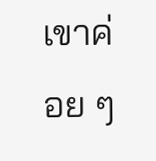เขาค่อย ๆ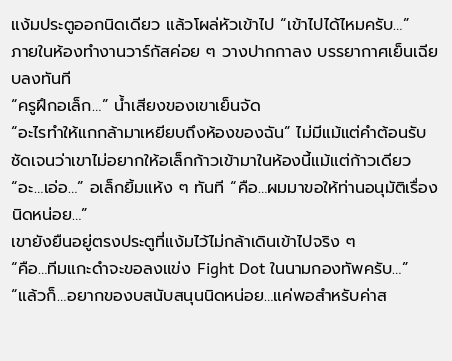แง้มประตูออกนิดเดียว แล้วโผล่หัวเข้าไป “เข้าไปได้ไหมครับ…”
ภายในห้องทำงานวาร์กัสค่อย ๆ วางปากกาลง บรรยากาศเย็นเฉียบลงทันที
“ครูฝึกอเล็ก…” น้ำเสียงของเขาเย็นจัด
“อะไรทำให้แกกล้ามาเหยียบถึงห้องของฉัน” ไม่มีแม้แต่คำต้อนรับชัดเจนว่าเขาไม่อยากให้อเล็กก้าวเข้ามาในห้องนี้แม้แต่ก้าวเดียว
“อะ…เอ่อ…” อเล็กยิ้มแห้ง ๆ ทันที “คือ…ผมมาขอให้ท่านอนุมัติเรื่องนิดหน่อย…”
เขายังยืนอยู่ตรงประตูที่แง้มไว้ไม่กล้าเดินเข้าไปจริง ๆ
“คือ…ทีมแกะดำจะขอลงแข่ง Fight Dot ในนามกองทัพครับ…”
“แล้วก็…อยากของบสนับสนุนนิดหน่อย…แค่พอสำหรับค่าส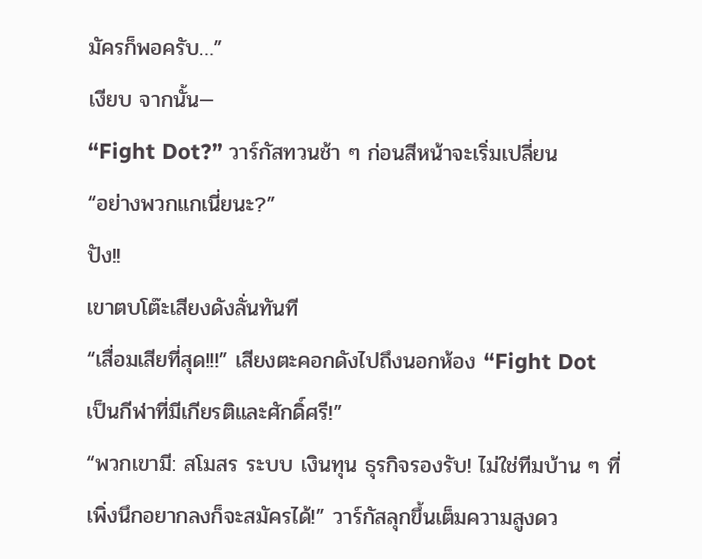มัครก็พอครับ…”
เงียบ จากนั้น—
“Fight Dot?” วาร์กัสทวนช้า ๆ ก่อนสีหน้าจะเริ่มเปลี่ยน
“อย่างพวกแกเนี่ยนะ?”
ปัง!!
เขาตบโต๊ะเสียงดังลั่นทันที
“เสื่อมเสียที่สุด!!!” เสียงตะคอกดังไปถึงนอกห้อง “Fight Dot เป็นกีฬาที่มีเกียรติและศักดิ์ศรี!”
“พวกเขามี: สโมสร ระบบ เงินทุน ธุรกิจรองรับ! ไม่ใช่ทีมบ้าน ๆ ที่เพิ่งนึกอยากลงก็จะสมัครได้!” วาร์กัสลุกขึ้นเต็มความสูงดว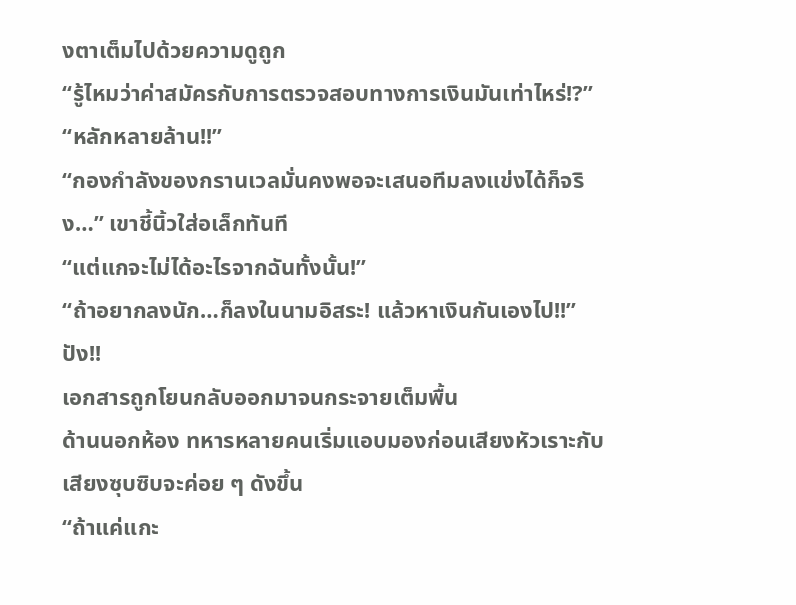งตาเต็มไปด้วยความดูถูก
“รู้ไหมว่าค่าสมัครกับการตรวจสอบทางการเงินมันเท่าไหร่!?”
“หลักหลายล้าน!!”
“กองกำลังของกรานเวลมั่นคงพอจะเสนอทีมลงแข่งได้ก็จริง…” เขาชี้นิ้วใส่อเล็กทันที
“แต่แกจะไม่ได้อะไรจากฉันทั้งนั้น!”
“ถ้าอยากลงนัก…ก็ลงในนามอิสระ! แล้วหาเงินกันเองไป!!”
ปัง!!
เอกสารถูกโยนกลับออกมาจนกระจายเต็มพื้น
ด้านนอกห้อง ทหารหลายคนเริ่มแอบมองก่อนเสียงหัวเราะกับเสียงซุบซิบจะค่อย ๆ ดังขึ้น
“ถ้าแค่แกะ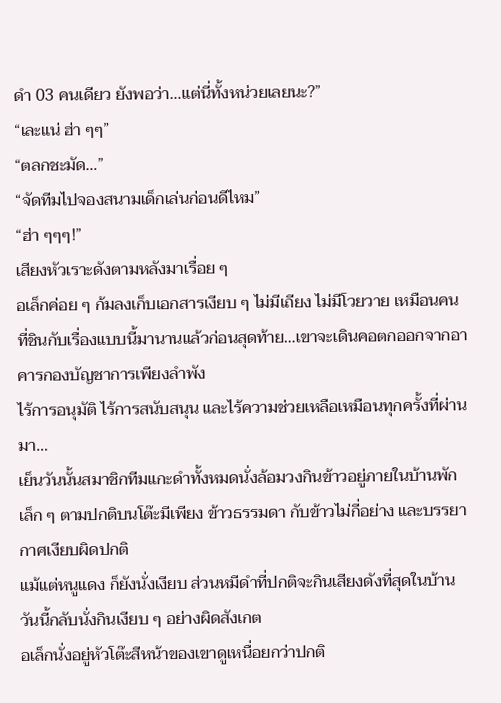ดำ 03 คนเดียว ยังพอว่า…แต่นี่ทั้งหน่วยเลยนะ?”
“เละแน่ ฮ่า ๆๆ”
“ตลกชะมัด…”
“จัดทีมไปจองสนามเด็กเล่นก่อนดีไหม”
“ฮ่า ๆๆๆ!”
เสียงหัวเราะดังตามหลังมาเรื่อย ๆ
อเล็กค่อย ๆ ก้มลงเก็บเอกสารเงียบ ๆ ไม่มีเถียง ไม่มีโวยวาย เหมือนคนที่ชินกับเรื่องแบบนี้มานานแล้วก่อนสุดท้าย…เขาจะเดินคอตกออกจากอาคารกองบัญชาการเพียงลำพัง
ไร้การอนุมัติ ไร้การสนับสนุน และไร้ความช่วยเหลือเหมือนทุกครั้งที่ผ่านมา…
เย็นวันนั้นสมาชิกทีมแกะดำทั้งหมดนั่งล้อมวงกินข้าวอยู่ภายในบ้านพักเล็ก ๆ ตามปกติบนโต๊ะมีเพียง ข้าวธรรมดา กับข้าวไม่กี่อย่าง และบรรยากาศเงียบผิดปกติ
แม้แต่หนูแดง ก็ยังนั่งเงียบ ส่วนหมีดำที่ปกติจะกินเสียงดังที่สุดในบ้าน วันนี้กลับนั่งกินเงียบ ๆ อย่างผิดสังเกต
อเล็กนั่งอยู่หัวโต๊ะสีหน้าของเขาดูเหนื่อยกว่าปกติ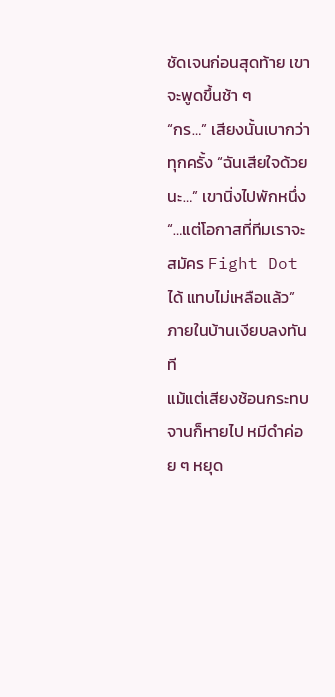ชัดเจนก่อนสุดท้าย เขาจะพูดขึ้นช้า ๆ
“กร…” เสียงนั้นเบากว่าทุกครั้ง “ฉันเสียใจด้วยนะ…” เขานิ่งไปพักหนึ่ง
“…แต่โอกาสที่ทีมเราจะสมัคร Fight Dot ได้ แทบไม่เหลือแล้ว” ภายในบ้านเงียบลงทันที
แม้แต่เสียงช้อนกระทบจานก็หายไป หมีดำค่อย ๆ หยุด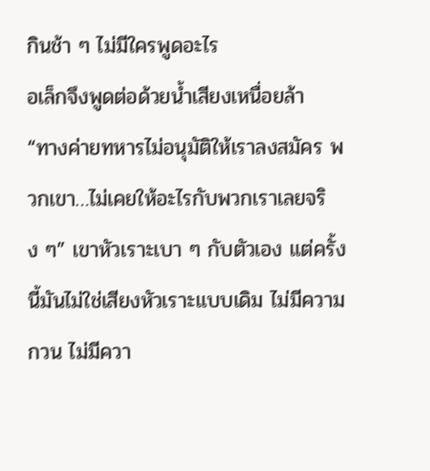กินช้า ๆ ไม่มีใครพูดอะไร
อเล็กจึงพูดต่อด้วยน้ำเสียงเหนื่อยล้า
“ทางค่ายทหารไม่อนุมัติให้เราลงสมัคร พวกเขา…ไม่เคยให้อะไรกับพวกเราเลยจริง ๆ” เขาหัวเราะเบา ๆ กับตัวเอง แต่ครั้งนี้มันไม่ใช่เสียงหัวเราะแบบเดิม ไม่มีความกวน ไม่มีควา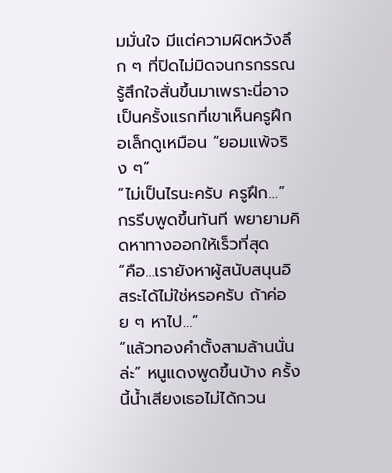มมั่นใจ มีแต่ความผิดหวังลึก ๆ ที่ปิดไม่มิดจนกรกรรณ รู้สึกใจสั่นขึ้นมาเพราะนี่อาจเป็นครั้งแรกที่เขาเห็นครูฝึกอเล็กดูเหมือน “ยอมแพ้จริง ๆ”
“ไม่เป็นไรนะครับ ครูฝึก…” กรรีบพูดขึ้นทันที พยายามคิดหาทางออกให้เร็วที่สุด
“คือ…เรายังหาผู้สนับสนุนอิสระได้ไม่ใช่หรอครับ ถ้าค่อย ๆ หาไป…”
“แล้วทองคำตั้งสามล้านนั่นล่ะ” หนูแดงพูดขึ้นบ้าง ครั้งนี้น้ำเสียงเธอไม่ได้กวน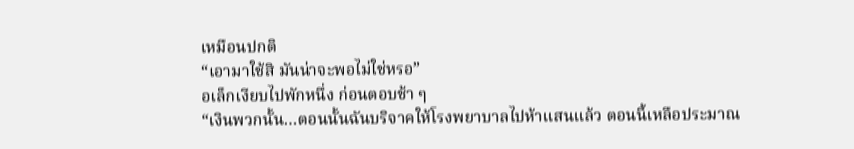เหมือนปกติ
“เอามาใช้สิ มันน่าจะพอไม่ใช่หรอ”
อเล็กเงียบไปพักหนึ่ง ก่อนตอบช้า ๆ
“เงินพวกนั้น…ตอนนั้นฉันบริจาคให้โรงพยาบาลไปห้าแสนแล้ว ตอนนี้เหลือประมาณ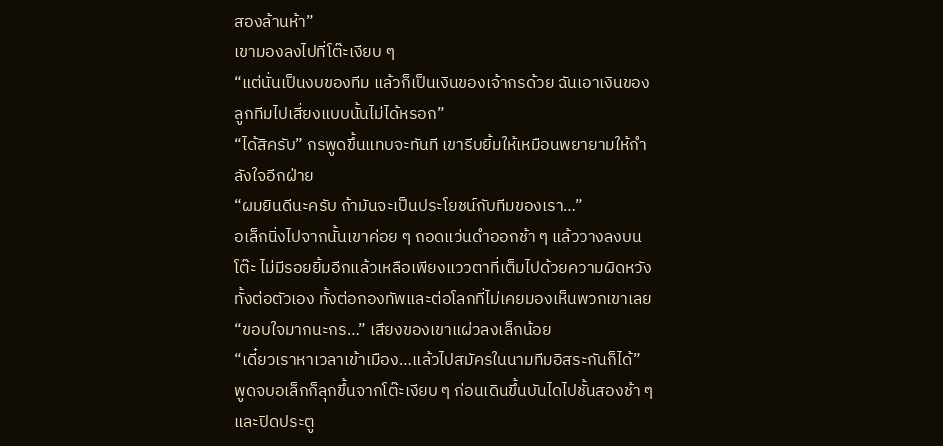สองล้านห้า”
เขามองลงไปที่โต๊ะเงียบ ๆ
“แต่นั่นเป็นงบของทีม แล้วก็เป็นเงินของเจ้ากรด้วย ฉันเอาเงินของลูกทีมไปเสี่ยงแบบนั้นไม่ได้หรอก”
“ได้สิครับ” กรพูดขึ้นแทบจะทันที เขารีบยิ้มให้เหมือนพยายามให้กำลังใจอีกฝ่าย
“ผมยินดีนะครับ ถ้ามันจะเป็นประโยชน์กับทีมของเรา…”
อเล็กนิ่งไปจากนั้นเขาค่อย ๆ ถอดแว่นดำออกช้า ๆ แล้ววางลงบนโต๊ะ ไม่มีรอยยิ้มอีกแล้วเหลือเพียงแววตาที่เต็มไปด้วยความผิดหวัง ทั้งต่อตัวเอง ทั้งต่อกองทัพและต่อโลกที่ไม่เคยมองเห็นพวกเขาเลย
“ขอบใจมากนะกร…” เสียงของเขาแผ่วลงเล็กน้อย
“เดี๋ยวเราหาเวลาเข้าเมือง…แล้วไปสมัครในนามทีมอิสระกันก็ได้”
พูดจบอเล็กก็ลุกขึ้นจากโต๊ะเงียบ ๆ ก่อนเดินขึ้นบันไดไปชั้นสองช้า ๆ และปิดประตู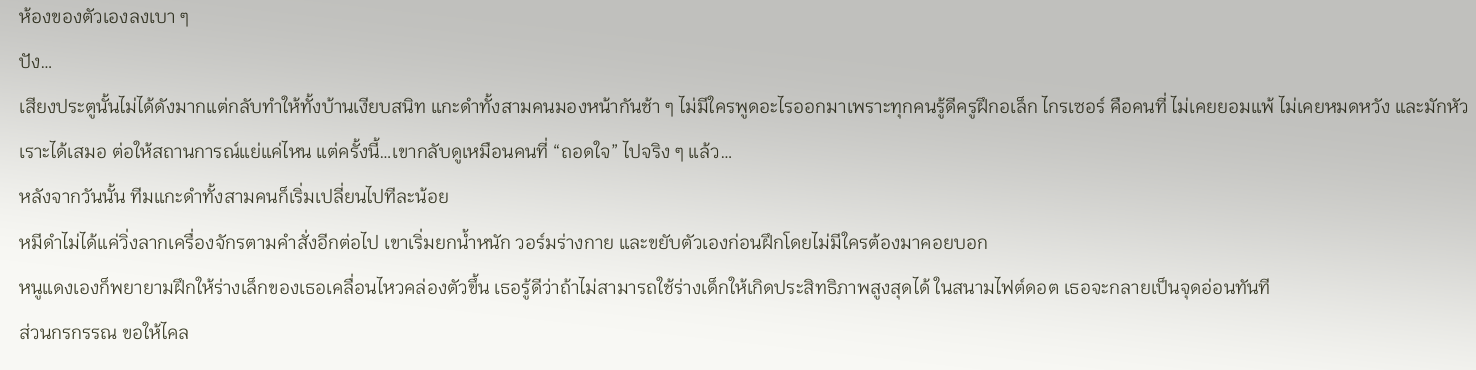ห้องของตัวเองลงเบา ๆ
ปัง…
เสียงประตูนั้นไม่ได้ดังมากแต่กลับทำให้ทั้งบ้านเงียบสนิท แกะดำทั้งสามคนมองหน้ากันช้า ๆ ไม่มีใครพูดอะไรออกมาเพราะทุกคนรู้ดีครูฝึกอเล็ก ไกรเซอร์ คือคนที่ ไม่เคยยอมแพ้ ไม่เคยหมดหวัง และมักหัวเราะได้เสมอ ต่อให้สถานการณ์แย่แค่ไหน แต่ครั้งนี้…เขากลับดูเหมือนคนที่ “ถอดใจ” ไปจริง ๆ แล้ว…
หลังจากวันนั้น ทีมแกะดำทั้งสามคนก็เริ่มเปลี่ยนไปทีละน้อย
หมีดำไม่ได้แค่วิ่งลากเครื่องจักรตามคำสั่งอีกต่อไป เขาเริ่มยกน้ำหนัก วอร์มร่างกาย และขยับตัวเองก่อนฝึกโดยไม่มีใครต้องมาคอยบอก
หนูแดงเองก็พยายามฝึกให้ร่างเล็กของเธอเคลื่อนไหวคล่องตัวขึ้น เธอรู้ดีว่าถ้าไม่สามารถใช้ร่างเด็กให้เกิดประสิทธิภาพสูงสุดได้ ในสนามไฟต์ดอต เธอจะกลายเป็นจุดอ่อนทันที
ส่วนกรกรรณ ขอให้ไคล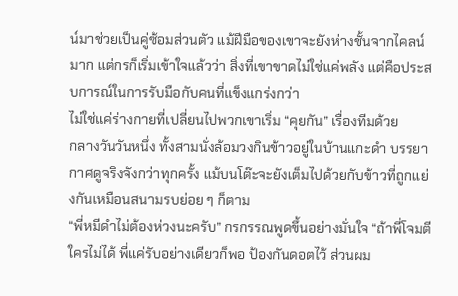น์มาช่วยเป็นคู่ซ้อมส่วนตัว แม้ฝีมือของเขาจะยังห่างชั้นจากไคลน์มาก แต่กรก็เริ่มเข้าใจแล้วว่า สิ่งที่เขาขาดไม่ใช่แค่พลัง แต่คือประสบการณ์ในการรับมือกับคนที่แข็งแกร่งกว่า
ไม่ใช่แค่ร่างกายที่เปลี่ยนไปพวกเขาเริ่ม “คุยกัน” เรื่องทีมด้วย
กลางวันวันหนึ่ง ทั้งสามนั่งล้อมวงกินข้าวอยู่ในบ้านแกะดำ บรรยากาศดูจริงจังกว่าทุกครั้ง แม้บนโต๊ะจะยังเต็มไปด้วยกับข้าวที่ถูกแย่งกันเหมือนสนามรบย่อย ๆ ก็ตาม
“พี่หมีดำไม่ต้องห่วงนะครับ” กรกรรณพูดขึ้นอย่างมั่นใจ “ถ้าพี่โจมตีใครไม่ได้ พี่แค่รับอย่างเดียวก็พอ ป้องกันดอตไว้ ส่วนผม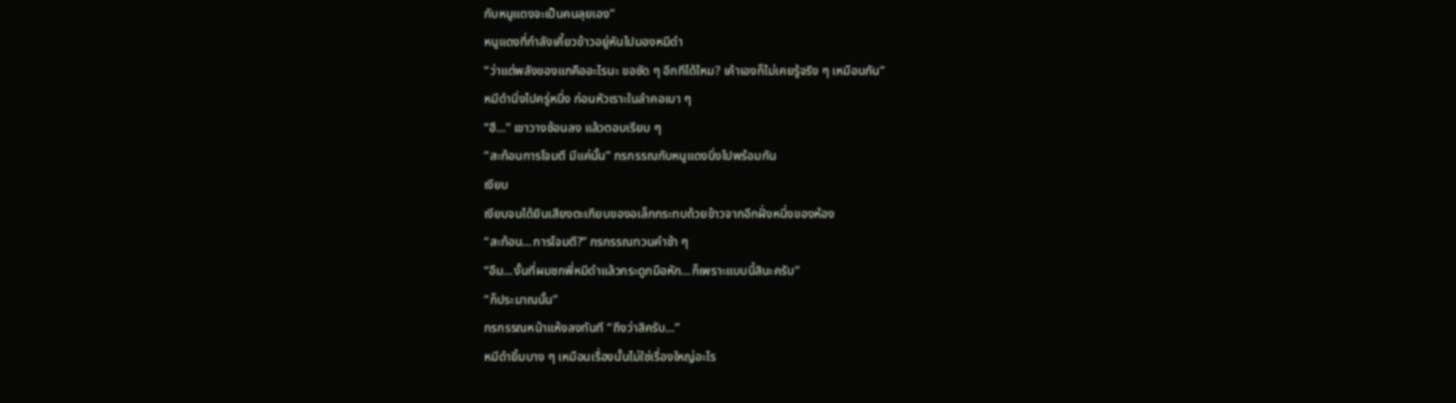กับหนูแดงจะเป็นคนลุยเอง”
หนูแดงที่กำลังเคี้ยวข้าวอยู่หันไปมองหมีดำ
“ว่าแต่พลังของแกคืออะไรนะ ขอชัด ๆ อีกทีได้ไหม? เค้าเองก็ไม่เคยรู้จริง ๆ เหมือนกัน”
หมีดำนิ่งไปครู่หนึ่ง ก่อนหัวเราะในลำคอเบา ๆ
“ฮึ…” เขาวางช้อนลง แล้วตอบเรียบ ๆ
“สะท้อนการโจมตี มีแค่นั้น” กรกรรณกับหนูแดงนิ่งไปพร้อมกัน
เงียบ
เงียบจนได้ยินเสียงตะเกียบของอเล็กกระทบถ้วยข้าวจากอีกฝั่งหนึ่งของห้อง
“สะท้อน…การโจมตี?” กรกรรณทวนคำช้า ๆ
“อืม…งั้นที่ผมชกพี่หมีดำแล้วกระดูกมือหัก…ก็เพราะแบบนี้สินะครับ”
“ก็ประมาณนั้น”
กรกรรณหน้าแห้งลงทันที “ถึงว่าสิครับ…”
หมีดำยิ้มบาง ๆ เหมือนเรื่องนั้นไม่ใช่เรื่องใหญ่อะไร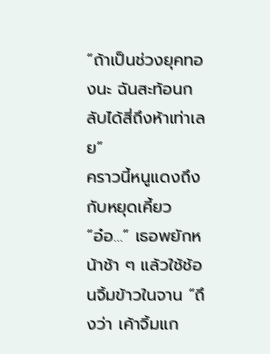“ถ้าเป็นช่วงยุคทองนะ ฉันสะท้อนกลับได้สี่ถึงห้าเท่าเลย”
คราวนี้หนูแดงถึงกับหยุดเคี้ยว
“อ๋อ…” เธอพยักหน้าช้า ๆ แล้วใช้ช้อนจิ้มข้าวในจาน “ถึงว่า เค้าจิ้มแก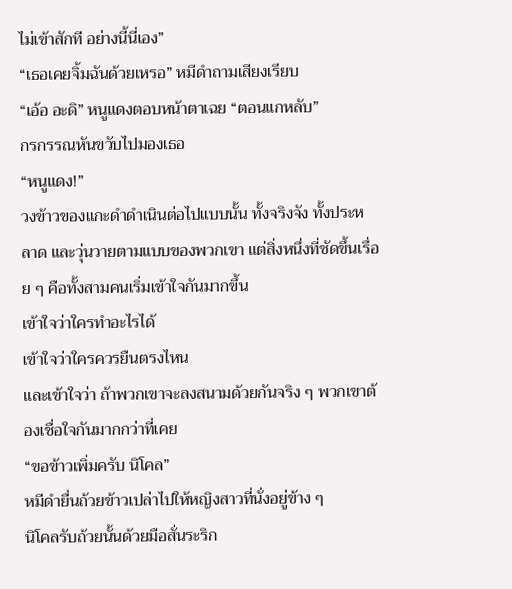ไม่เข้าสักที อย่างนี้นี่เอง”
“เธอเคยจิ้มฉันด้วยเหรอ” หมีดำถามเสียงเรียบ
“เอ้อ อะดิ” หนูแดงตอบหน้าตาเฉย “ตอนแกหลับ”
กรกรรณหันขวับไปมองเธอ
“หนูแดง!”
วงข้าวของแกะดำดำเนินต่อไปแบบนั้น ทั้งจริงจัง ทั้งประหลาด และวุ่นวายตามแบบของพวกเขา แต่สิ่งหนึ่งที่ชัดขึ้นเรื่อย ๆ คือทั้งสามคนเริ่มเข้าใจกันมากขึ้น
เข้าใจว่าใครทำอะไรได้
เข้าใจว่าใครควรยืนตรงไหน
และเข้าใจว่า ถ้าพวกเขาจะลงสนามด้วยกันจริง ๆ พวกเขาต้องเชื่อใจกันมากกว่าที่เคย
“ขอข้าวเพิ่มครับ นิโคล”
หมีดำยื่นถ้วยข้าวเปล่าไปให้หญิงสาวที่นั่งอยู่ข้าง ๆ
นิโคลรับถ้วยนั้นด้วยมือสั่นระริก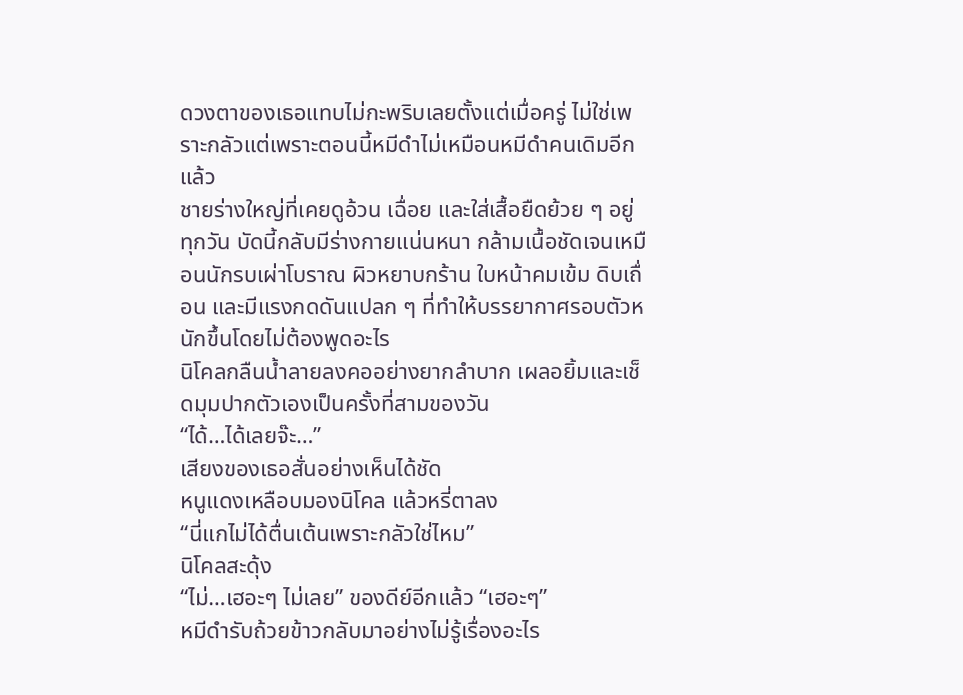ดวงตาของเธอแทบไม่กะพริบเลยตั้งแต่เมื่อครู่ ไม่ใช่เพราะกลัวแต่เพราะตอนนี้หมีดำไม่เหมือนหมีดำคนเดิมอีกแล้ว
ชายร่างใหญ่ที่เคยดูอ้วน เฉื่อย และใส่เสื้อยืดย้วย ๆ อยู่ทุกวัน บัดนี้กลับมีร่างกายแน่นหนา กล้ามเนื้อชัดเจนเหมือนนักรบเผ่าโบราณ ผิวหยาบกร้าน ใบหน้าคมเข้ม ดิบเถื่อน และมีแรงกดดันแปลก ๆ ที่ทำให้บรรยากาศรอบตัวหนักขึ้นโดยไม่ต้องพูดอะไร
นิโคลกลืนน้ำลายลงคออย่างยากลำบาก เผลอยิ้มและเช็ดมุมปากตัวเองเป็นครั้งที่สามของวัน
“ได้…ได้เลยจ๊ะ…”
เสียงของเธอสั่นอย่างเห็นได้ชัด
หนูแดงเหลือบมองนิโคล แล้วหรี่ตาลง
“นี่แกไม่ได้ตื่นเต้นเพราะกลัวใช่ไหม”
นิโคลสะดุ้ง
“ไม่…เฮอะๆ ไม่เลย” ของดีย์อีกแล้ว “เฮอะๆ”
หมีดำรับถ้วยข้าวกลับมาอย่างไม่รู้เรื่องอะไร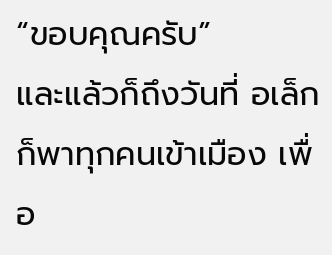“ขอบคุณครับ”
และแล้วก็ถึงวันที่ อเล็กก็พาทุกคนเข้าเมือง เพื่อ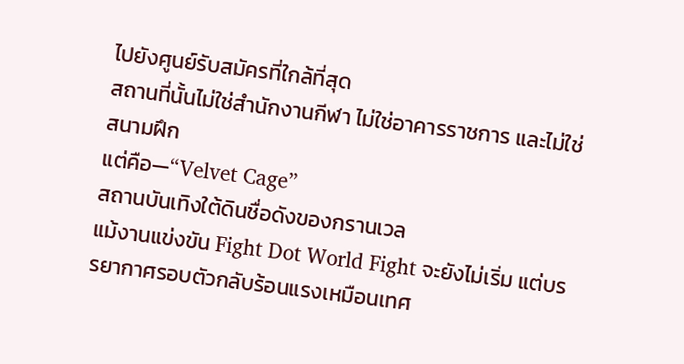ไปยังศูนย์รับสมัครที่ใกล้ที่สุด
สถานที่นั้นไม่ใช่สำนักงานกีฬา ไม่ใช่อาคารราชการ และไม่ใช่สนามฝึก
แต่คือ—“Velvet Cage”
สถานบันเทิงใต้ดินชื่อดังของกรานเวล
แม้งานแข่งขัน Fight Dot World Fight จะยังไม่เริ่ม แต่บรรยากาศรอบตัวกลับร้อนแรงเหมือนเทศ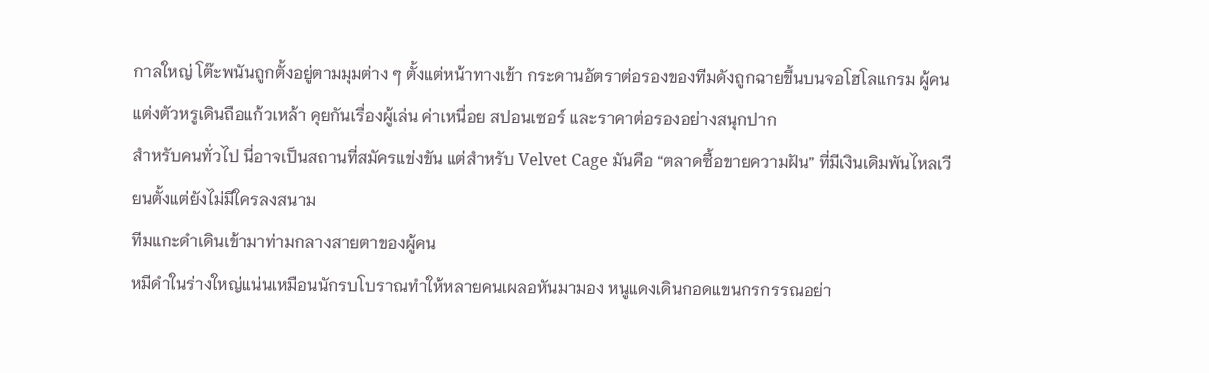กาลใหญ่ โต๊ะพนันถูกตั้งอยู่ตามมุมต่าง ๆ ตั้งแต่หน้าทางเข้า กระดานอัตราต่อรองของทีมดังถูกฉายขึ้นบนจอโฮโลแกรม ผู้คนแต่งตัวหรูเดินถือแก้วเหล้า คุยกันเรื่องผู้เล่น ค่าเหนื่อย สปอนเซอร์ และราคาต่อรองอย่างสนุกปาก
สำหรับคนทั่วไป นี่อาจเป็นสถานที่สมัครแข่งขัน แต่สำหรับ Velvet Cage มันคือ “ตลาดซื้อขายความฝัน” ที่มีเงินเดิมพันไหลเวียนตั้งแต่ยังไม่มีใครลงสนาม
ทีมแกะดำเดินเข้ามาท่ามกลางสายตาของผู้คน
หมีดำในร่างใหญ่แน่นเหมือนนักรบโบราณทำให้หลายคนเผลอหันมามอง หนูแดงเดินกอดแขนกรกรรณอย่า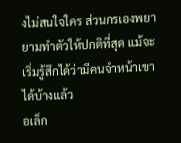งไม่สนใจใคร ส่วนกรเองพยายามทำตัวให้ปกติที่สุด แม้จะเริ่มรู้สึกได้ว่ามีคนจำหน้าเขาได้บ้างแล้ว
อเล็ก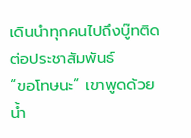เดินนำทุกคนไปถึงบู๊ทติดต่อประชาสัมพันธ์
“ขอโทษนะ” เขาพูดด้วยน้ำ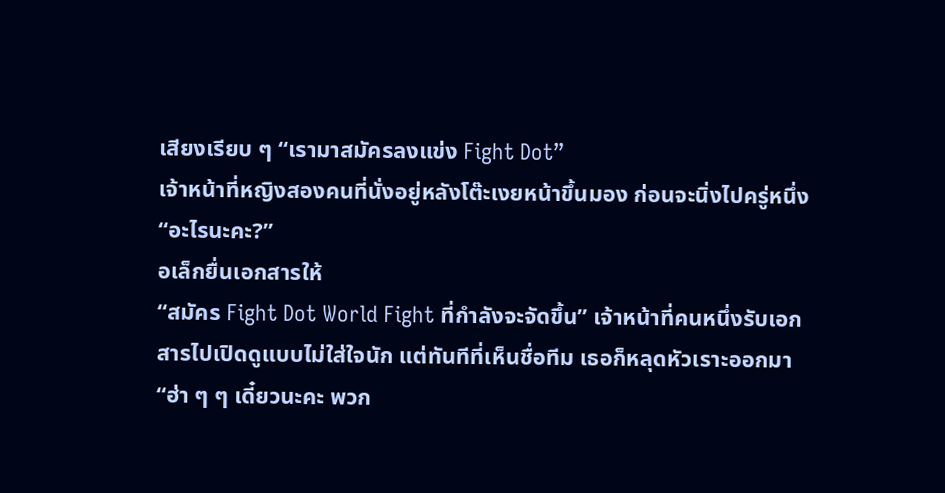เสียงเรียบ ๆ “เรามาสมัครลงแข่ง Fight Dot”
เจ้าหน้าที่หญิงสองคนที่นั่งอยู่หลังโต๊ะเงยหน้าขึ้นมอง ก่อนจะนิ่งไปครู่หนึ่ง
“อะไรนะคะ?”
อเล็กยื่นเอกสารให้
“สมัคร Fight Dot World Fight ที่กำลังจะจัดขึ้น” เจ้าหน้าที่คนหนึ่งรับเอกสารไปเปิดดูแบบไม่ใส่ใจนัก แต่ทันทีที่เห็นชื่อทีม เธอก็หลุดหัวเราะออกมา
“ฮ่า ๆ ๆ เดี๋ยวนะคะ พวก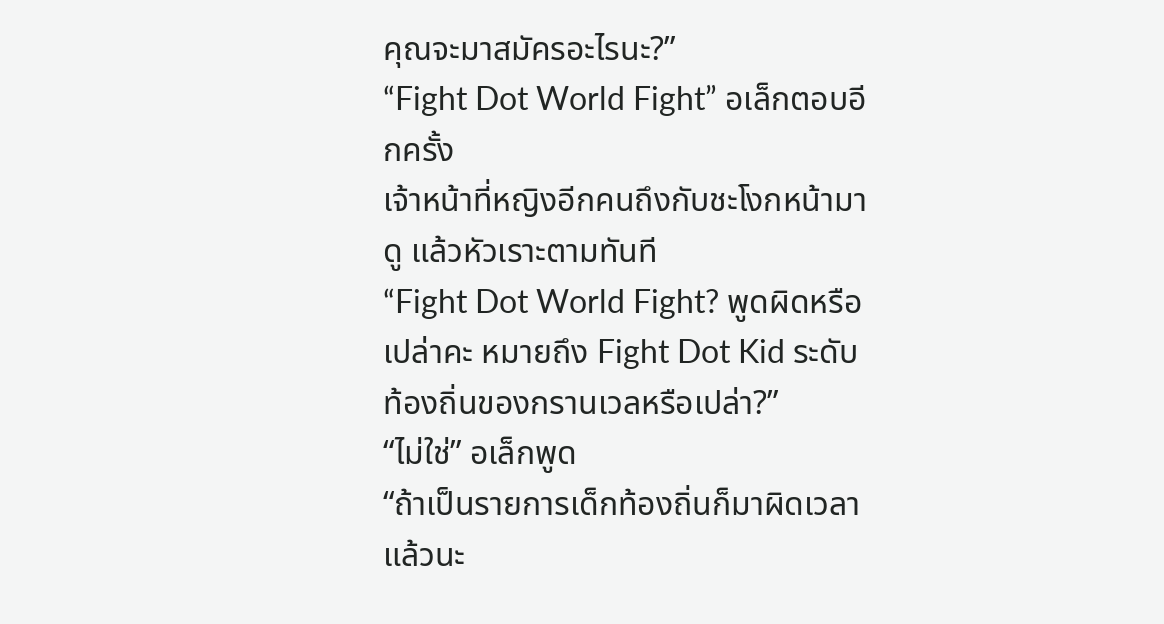คุณจะมาสมัครอะไรนะ?”
“Fight Dot World Fight” อเล็กตอบอีกครั้ง
เจ้าหน้าที่หญิงอีกคนถึงกับชะโงกหน้ามาดู แล้วหัวเราะตามทันที
“Fight Dot World Fight? พูดผิดหรือเปล่าคะ หมายถึง Fight Dot Kid ระดับท้องถิ่นของกรานเวลหรือเปล่า?”
“ไม่ใช่” อเล็กพูด
“ถ้าเป็นรายการเด็กท้องถิ่นก็มาผิดเวลาแล้วนะ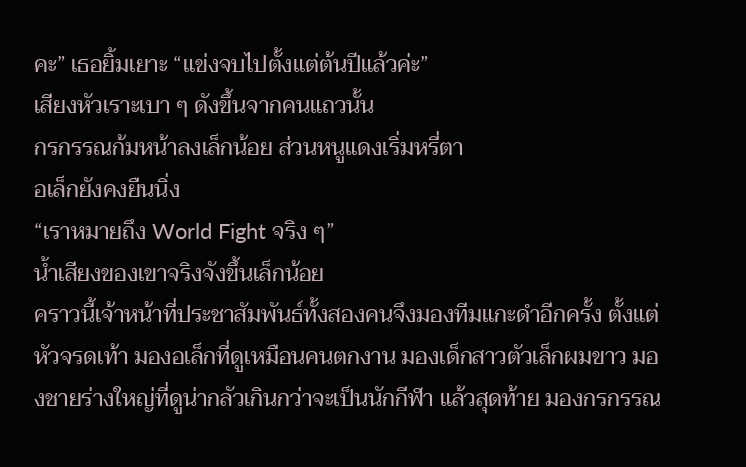คะ” เธอยิ้มเยาะ “แข่งจบไปตั้งแต่ต้นปีแล้วค่ะ”
เสียงหัวเราะเบา ๆ ดังขึ้นจากคนแถวนั้น
กรกรรณก้มหน้าลงเล็กน้อย ส่วนหนูแดงเริ่มหรี่ตา
อเล็กยังคงยืนนิ่ง
“เราหมายถึง World Fight จริง ๆ”
น้ำเสียงของเขาจริงจังขึ้นเล็กน้อย
คราวนี้เจ้าหน้าที่ประชาสัมพันธ์ทั้งสองคนจึงมองทีมแกะดำอีกครั้ง ตั้งแต่หัวจรดเท้า มองอเล็กที่ดูเหมือนคนตกงาน มองเด็กสาวตัวเล็กผมขาว มองชายร่างใหญ่ที่ดูน่ากลัวเกินกว่าจะเป็นนักกีฬา แล้วสุดท้าย มองกรกรรณ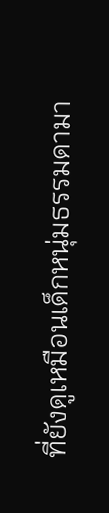ที่ยังดูเหมือนเด็กหนุ่มธรรมดามา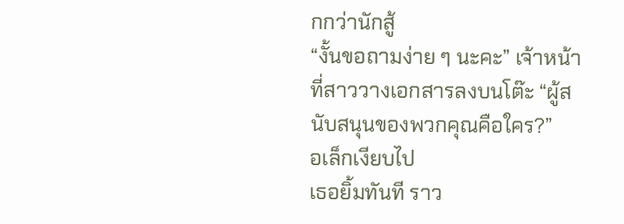กกว่านักสู้
“งั้นขอถามง่าย ๆ นะคะ” เจ้าหน้าที่สาววางเอกสารลงบนโต๊ะ “ผู้สนับสนุนของพวกคุณคือใคร?”
อเล็กเงียบไป
เธอยิ้มทันที ราว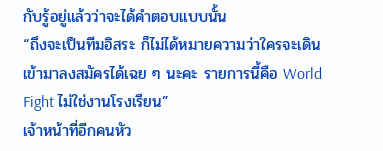กับรู้อยู่แล้วว่าจะได้คำตอบแบบนั้น
“ถึงจะเป็นทีมอิสระ ก็ไม่ได้หมายความว่าใครจะเดินเข้ามาลงสมัครได้เฉย ๆ นะคะ รายการนี้คือ World Fight ไม่ใช่งานโรงเรียน”
เจ้าหน้าที่อีกคนหัว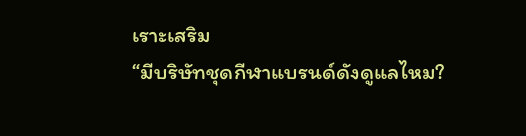เราะเสริม
“มีบริษัทชุดกีฬาแบรนด์ดังดูแลไหม?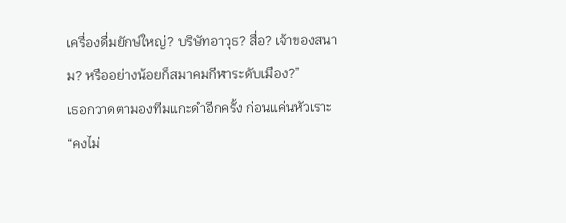เครื่องดื่มยักษ์ใหญ่? บริษัทอาวุธ? สื่อ? เจ้าของสนาม? หรืออย่างน้อยก็สมาคมกีฬาระดับเมือง?”
เธอกวาดตามองทีมแกะดำอีกครั้ง ก่อนแค่นหัวเราะ
“คงไม่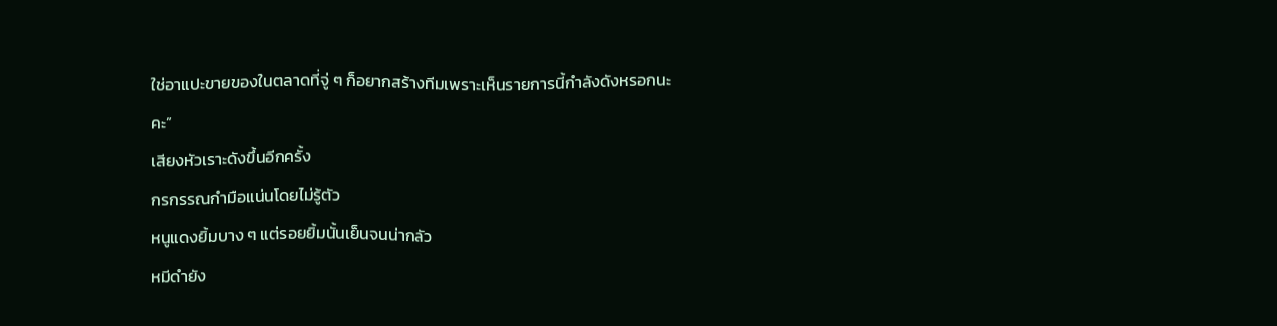ใช่อาแปะขายของในตลาดที่จู่ ๆ ก็อยากสร้างทีมเพราะเห็นรายการนี้กำลังดังหรอกนะคะ”
เสียงหัวเราะดังขึ้นอีกครั้ง
กรกรรณกำมือแน่นโดยไม่รู้ตัว
หนูแดงยิ้มบาง ๆ แต่รอยยิ้มนั้นเย็นจนน่ากลัว
หมีดำยัง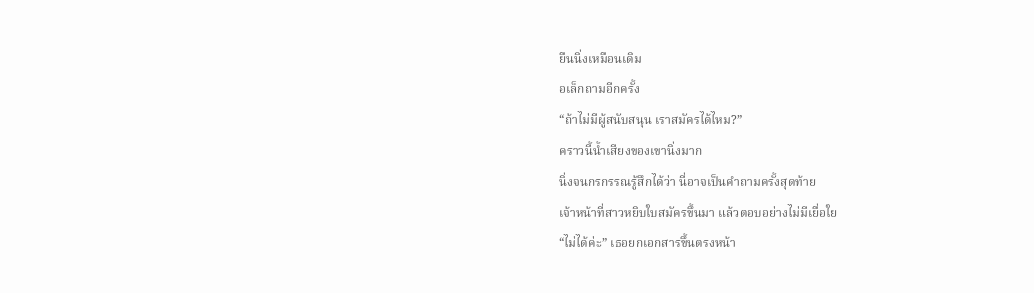ยืนนิ่งเหมือนเดิม
อเล็กถามอีกครั้ง
“ถ้าไม่มีผู้สนับสนุน เราสมัครได้ไหม?”
คราวนี้น้ำเสียงของเขานิ่งมาก
นิ่งจนกรกรรณรู้สึกได้ว่า นี่อาจเป็นคำถามครั้งสุดท้าย
เจ้าหน้าที่สาวหยิบใบสมัครขึ้นมา แล้วตอบอย่างไม่มีเยื่อใย
“ไม่ได้ค่ะ” เธอยกเอกสารขึ้นตรงหน้า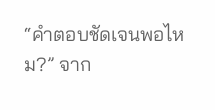“คำตอบชัดเจนพอไหม?” จาก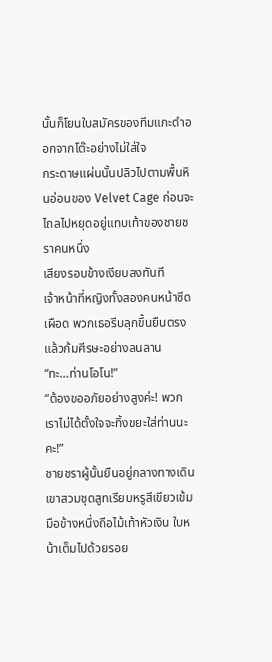นั้นก็โยนใบสมัครของทีมแกะดำออกจากโต๊ะอย่างไม่ใส่ใจ
กระดาษแผ่นนั้นปลิวไปตามพื้นหินอ่อนของ Velvet Cage ก่อนจะไถลไปหยุดอยู่แทบเท้าของชายชราคนหนึ่ง
เสียงรอบข้างเงียบลงทันที
เจ้าหน้าที่หญิงทั้งสองคนหน้าซีดเผือด พวกเธอรีบลุกขึ้นยืนตรง แล้วก้มศีรษะอย่างลนลาน
“ทะ…ท่านโอโน!”
“ต้องขออภัยอย่างสูงค่ะ! พวกเราไม่ได้ตั้งใจจะทิ้งขยะใส่ท่านนะคะ!”
ชายชราผู้นั้นยืนอยู่กลางทางเดิน เขาสวมชุดสูทเรียบหรูสีเขียวเข้ม มือข้างหนึ่งถือไม้เท้าหัวเงิน ใบหน้าเต็มไปด้วยรอย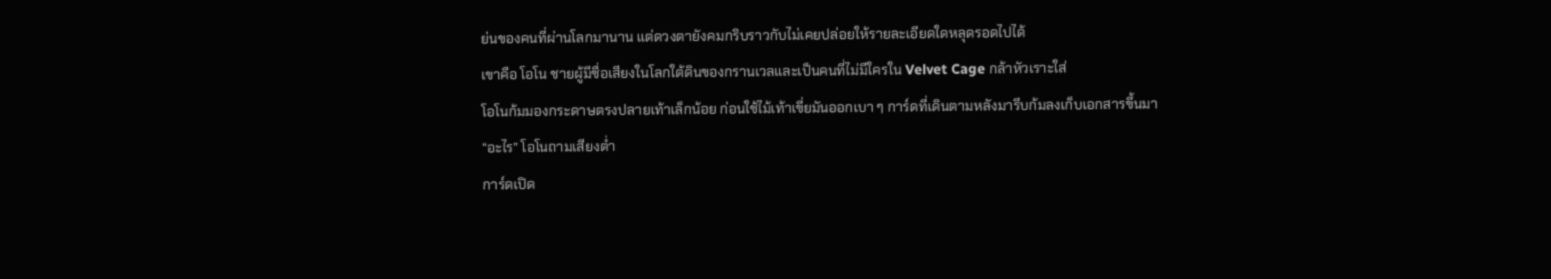ย่นของคนที่ผ่านโลกมานาน แต่ดวงตายังคมกริบราวกับไม่เคยปล่อยให้รายละเอียดใดหลุดรอดไปได้
เขาคือ โอโน ชายผู้มีชื่อเสียงในโลกใต้ดินของกรานเวลและเป็นคนที่ไม่มีใครใน Velvet Cage กล้าหัวเราะใส่
โอโนก้มมองกระดาษตรงปลายเท้าเล็กน้อย ก่อนใช้ไม้เท้าเขี่ยมันออกเบา ๆ การ์ดที่เดินตามหลังมารีบก้มลงเก็บเอกสารขึ้นมา
“อะไร” โอโนถามเสียงต่ำ
การ์ดเปิด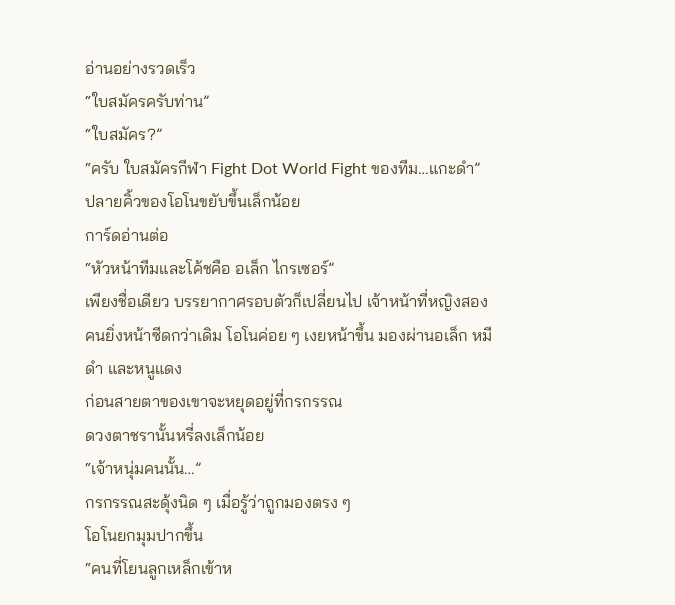อ่านอย่างรวดเร็ว
“ใบสมัครครับท่าน”
“ใบสมัคร?”
“ครับ ใบสมัครกีฬา Fight Dot World Fight ของทีม…แกะดำ”
ปลายคิ้วของโอโนขยับขึ้นเล็กน้อย
การ์ดอ่านต่อ
“หัวหน้าทีมและโค้ชคือ อเล็ก ไกรเซอร์”
เพียงชื่อเดียว บรรยากาศรอบตัวก็เปลี่ยนไป เจ้าหน้าที่หญิงสองคนยิ่งหน้าซีดกว่าเดิม โอโนค่อย ๆ เงยหน้าขึ้น มองผ่านอเล็ก หมีดำ และหนูแดง
ก่อนสายตาของเขาจะหยุดอยู่ที่กรกรรณ
ดวงตาชรานั้นหรี่ลงเล็กน้อย
“เจ้าหนุ่มคนนั้น…”
กรกรรณสะดุ้งนิด ๆ เมื่อรู้ว่าถูกมองตรง ๆ
โอโนยกมุมปากขึ้น
“คนที่โยนลูกเหล็กเข้าห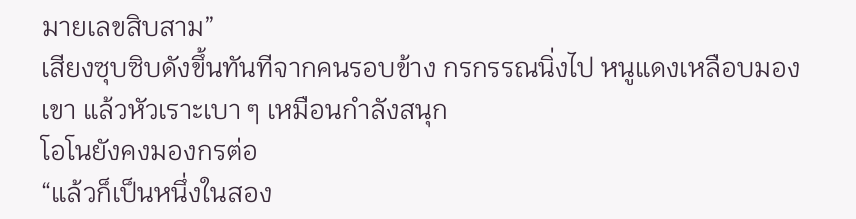มายเลขสิบสาม”
เสียงซุบซิบดังขึ้นทันทีจากคนรอบข้าง กรกรรณนิ่งไป หนูแดงเหลือบมองเขา แล้วหัวเราะเบา ๆ เหมือนกำลังสนุก
โอโนยังคงมองกรต่อ
“แล้วก็เป็นหนึ่งในสอง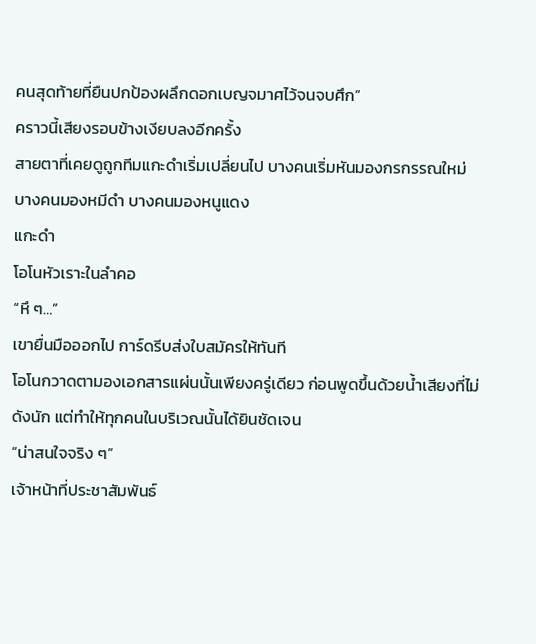คนสุดท้ายที่ยืนปกป้องผลึกดอกเบญจมาศไว้จนจบศึก”
คราวนี้เสียงรอบข้างเงียบลงอีกครั้ง
สายตาที่เคยดูถูกทีมแกะดำเริ่มเปลี่ยนไป บางคนเริ่มหันมองกรกรรณใหม่ บางคนมองหมีดำ บางคนมองหนูแดง
แกะดำ
โอโนหัวเราะในลำคอ
“หึ ๆ…”
เขายื่นมือออกไป การ์ดรีบส่งใบสมัครให้ทันที
โอโนกวาดตามองเอกสารแผ่นนั้นเพียงครู่เดียว ก่อนพูดขึ้นด้วยน้ำเสียงที่ไม่ดังนัก แต่ทำให้ทุกคนในบริเวณนั้นได้ยินชัดเจน
“น่าสนใจจริง ๆ”
เจ้าหน้าที่ประชาสัมพันธ์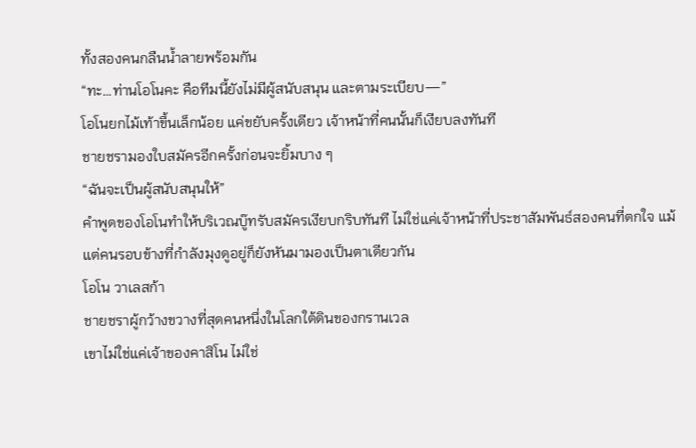ทั้งสองคนกลืนน้ำลายพร้อมกัน
“ทะ…ท่านโอโนคะ คือทีมนี้ยังไม่มีผู้สนับสนุน และตามระเบียบ—”
โอโนยกไม้เท้าขึ้นเล็กน้อย แค่ขยับครั้งเดียว เจ้าหน้าที่คนนั้นก็เงียบลงทันที
ชายชรามองใบสมัครอีกครั้งก่อนจะยิ้มบาง ๆ
“ฉันจะเป็นผู้สนับสนุนให้”
คำพูดของโอโนทำให้บริเวณบู๊ทรับสมัครเงียบกริบทันที ไม่ใช่แค่เจ้าหน้าที่ประชาสัมพันธ์สองคนที่ตกใจ แม้แต่คนรอบข้างที่กำลังมุงดูอยู่ก็ยังหันมามองเป็นตาเดียวกัน
โอโน วาเลสก้า
ชายชราผู้กว้างขวางที่สุดคนหนึ่งในโลกใต้ดินของกรานเวล
เขาไม่ใช่แค่เจ้าของคาสิโน ไม่ใช่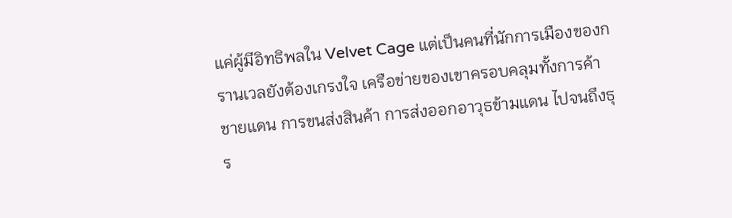แค่ผู้มีอิทธิพลใน Velvet Cage แต่เป็นคนที่นักการเมืองของกรานเวลยังต้องเกรงใจ เครือข่ายของเขาครอบคลุมทั้งการค้าชายแดน การขนส่งสินค้า การส่งออกอาวุธข้ามแดน ไปจนถึงธุร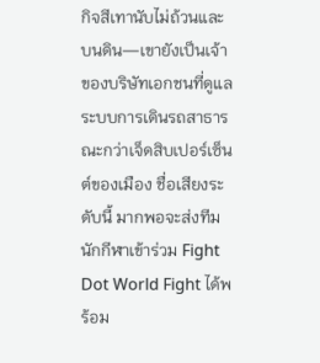กิจสีเทานับไม่ถ้วนและบนดิน—เขายังเป็นเจ้าของบริษัทเอกชนที่ดูแลระบบการเดินรถสาธารณะกว่าเจ็ดสิบเปอร์เซ็นต์ของเมือง ชื่อเสียงระดับนี้ มากพอจะส่งทีมนักกีฬาเข้าร่วม Fight Dot World Fight ได้พร้อม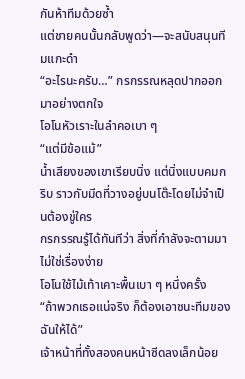กันห้าทีมด้วยซ้ำ
แต่ชายคนนั้นกลับพูดว่า—จะสนับสนุนทีมแกะดำ
“อะไรนะครับ…” กรกรรณหลุดปากออกมาอย่างตกใจ
โอโนหัวเราะในลำคอเบา ๆ
“แต่มีข้อแม้”
น้ำเสียงของเขาเรียบนิ่ง แต่นิ่งแบบคมกริบ ราวกับมีดที่วางอยู่บนโต๊ะโดยไม่จำเป็นต้องขู่ใคร
กรกรรณรู้ได้ทันทีว่า สิ่งที่กำลังจะตามมาไม่ใช่เรื่องง่าย
โอโนใช้ไม้เท้าเคาะพื้นเบา ๆ หนึ่งครั้ง
“ถ้าพวกเธอแน่จริง ก็ต้องเอาชนะทีมของฉันให้ได้”
เจ้าหน้าที่ทั้งสองคนหน้าซีดลงเล็กน้อย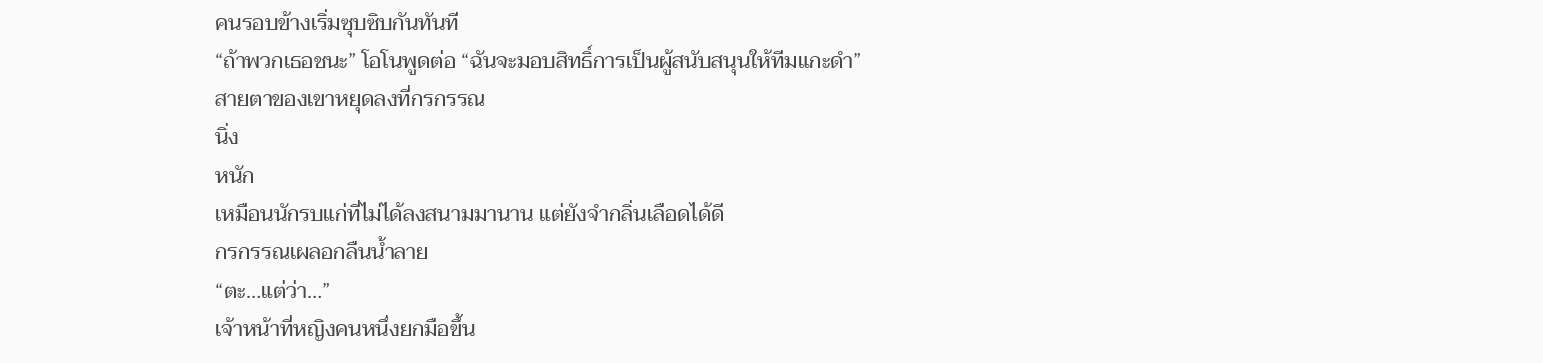คนรอบข้างเริ่มซุบซิบกันทันที
“ถ้าพวกเธอชนะ” โอโนพูดต่อ “ฉันจะมอบสิทธิ์การเป็นผู้สนับสนุนให้ทีมแกะดำ”
สายตาของเขาหยุดลงที่กรกรรณ
นิ่ง
หนัก
เหมือนนักรบแก่ที่ไม่ได้ลงสนามมานาน แต่ยังจำกลิ่นเลือดได้ดี
กรกรรณเผลอกลืนน้ำลาย
“ตะ…แต่ว่า…”
เจ้าหน้าที่หญิงคนหนึ่งยกมือขึ้น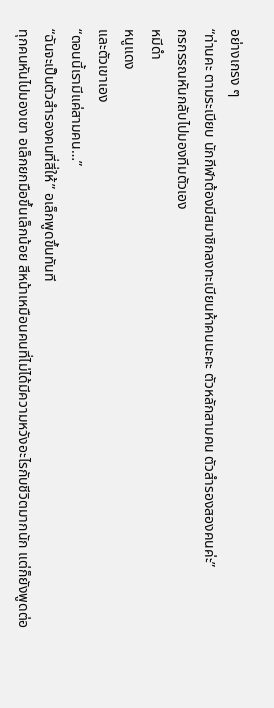อย่างเกรง ๆ
“ท่านคะ ตามระเบียบ นักกีฬาต้องมีสมาชิกลงทะเบียนห้าคนนะคะ ตัวหลักสามคน ตัวสำรองสองคนค่ะ”
กรกรรณหันกลับไปมองทีมตัวเอง
หมีดำ
หนูแดง
และตัวเขาเอง
“ตอนนี้เรามีแค่สามคน…”
“ฉันจะเป็นตัวสำรองคนที่สี่ให้” อเล็กพูดขึ้นทันที
ทุกคนหันไปมองเขา อเล็กยกมือขึ้นเล็กน้อย สีหน้าเหมือนคนที่ไม่ได้มีความหวังอะไรกับชีวิตมากนัก แต่ก็ยังพูดต่อ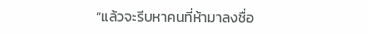“แล้วจะรีบหาคนที่ห้ามาลงชื่อ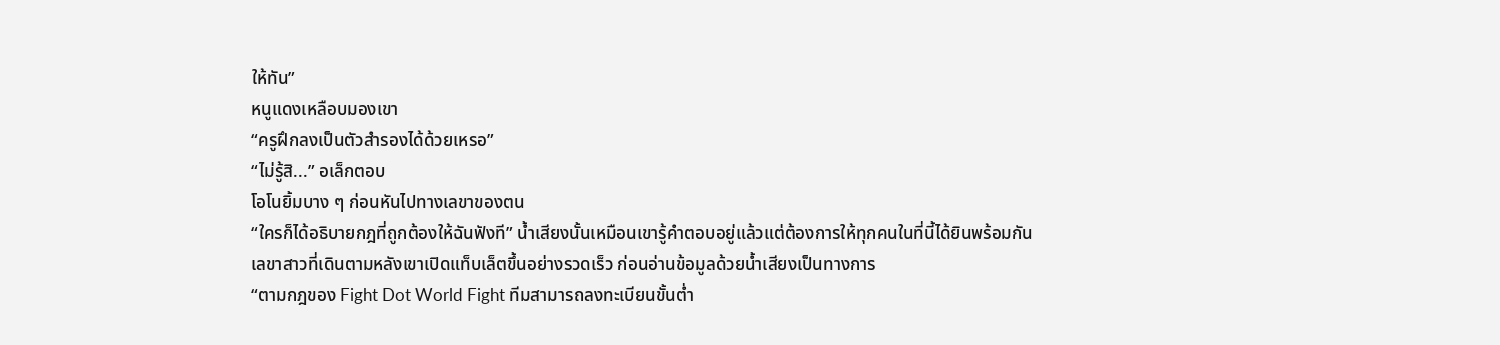ให้ทัน”
หนูแดงเหลือบมองเขา
“ครูฝึกลงเป็นตัวสำรองได้ด้วยเหรอ”
“ไม่รู้สิ...” อเล็กตอบ
โอโนยิ้มบาง ๆ ก่อนหันไปทางเลขาของตน
“ใครก็ได้อธิบายกฎที่ถูกต้องให้ฉันฟังที” น้ำเสียงนั้นเหมือนเขารู้คำตอบอยู่แล้วแต่ต้องการให้ทุกคนในที่นี้ได้ยินพร้อมกัน
เลขาสาวที่เดินตามหลังเขาเปิดแท็บเล็ตขึ้นอย่างรวดเร็ว ก่อนอ่านข้อมูลด้วยน้ำเสียงเป็นทางการ
“ตามกฎของ Fight Dot World Fight ทีมสามารถลงทะเบียนขั้นต่ำ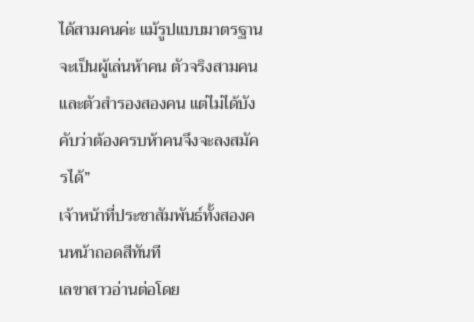ได้สามคนค่ะ แม้รูปแบบมาตรฐานจะเป็นผู้เล่นห้าคน ตัวจริงสามคนและตัวสำรองสองคน แต่ไม่ได้บังคับว่าต้องครบห้าคนจึงจะลงสมัครได้”
เจ้าหน้าที่ประชาสัมพันธ์ทั้งสองคนหน้าถอดสีทันที
เลขาสาวอ่านต่อโดย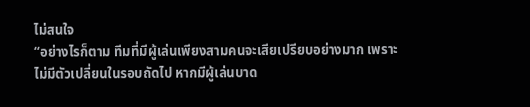ไม่สนใจ
“อย่างไรก็ตาม ทีมที่มีผู้เล่นเพียงสามคนจะเสียเปรียบอย่างมาก เพราะไม่มีตัวเปลี่ยนในรอบถัดไป หากมีผู้เล่นบาด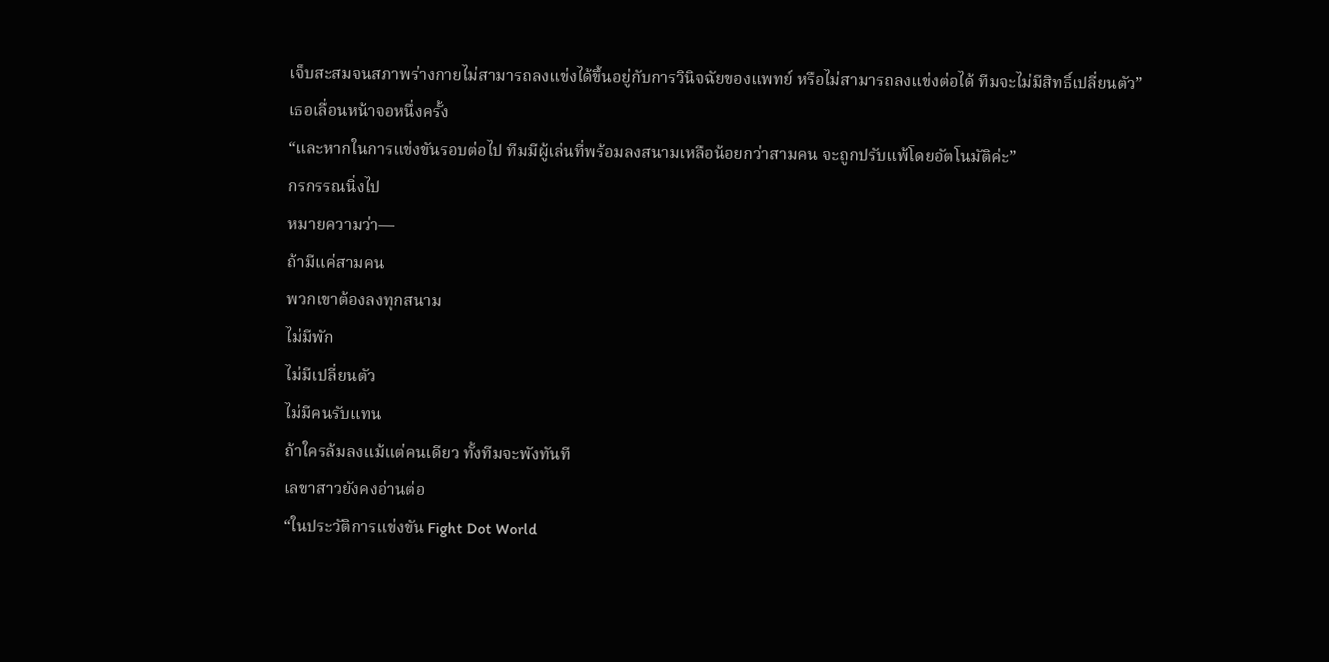เจ็บสะสมจนสภาพร่างกายไม่สามารถลงแข่งได้ขึ้นอยู่กับการวินิจฉัยของแพทย์ หรือไม่สามารถลงแข่งต่อได้ ทีมจะไม่มีสิทธิ์เปลี่ยนตัว”
เธอเลื่อนหน้าจอหนึ่งครั้ง
“และหากในการแข่งขันรอบต่อไป ทีมมีผู้เล่นที่พร้อมลงสนามเหลือน้อยกว่าสามคน จะถูกปรับแพ้โดยอัตโนมัติค่ะ”
กรกรรณนิ่งไป
หมายความว่า—
ถ้ามีแค่สามคน
พวกเขาต้องลงทุกสนาม
ไม่มีพัก
ไม่มีเปลี่ยนตัว
ไม่มีคนรับแทน
ถ้าใครล้มลงแม้แต่คนเดียว ทั้งทีมจะพังทันที
เลขาสาวยังคงอ่านต่อ
“ในประวัติการแข่งขัน Fight Dot World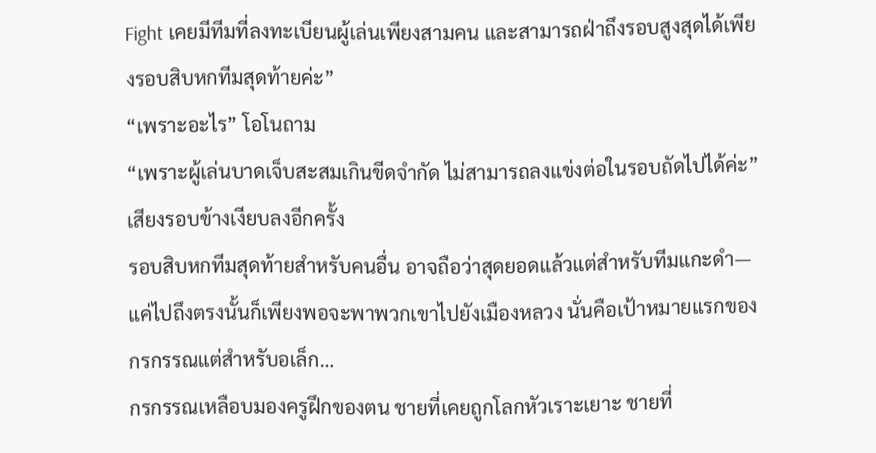Fight เคยมีทีมที่ลงทะเบียนผู้เล่นเพียงสามคน และสามารถฝ่าถึงรอบสูงสุดได้เพียงรอบสิบหกทีมสุดท้ายค่ะ”
“เพราะอะไร” โอโนถาม
“เพราะผู้เล่นบาดเจ็บสะสมเกินขีดจำกัด ไม่สามารถลงแข่งต่อในรอบถัดไปได้ค่ะ”
เสียงรอบข้างเงียบลงอีกครั้ง
รอบสิบหกทีมสุดท้ายสำหรับคนอื่น อาจถือว่าสุดยอดแล้วแต่สำหรับทีมแกะดำ—แค่ไปถึงตรงนั้นก็เพียงพอจะพาพวกเขาไปยังเมืองหลวง นั่นคือเป้าหมายแรกของกรกรรณแต่สำหรับอเล็ก…
กรกรรณเหลือบมองครูฝึกของตน ชายที่เคยถูกโลกหัวเราะเยาะ ชายที่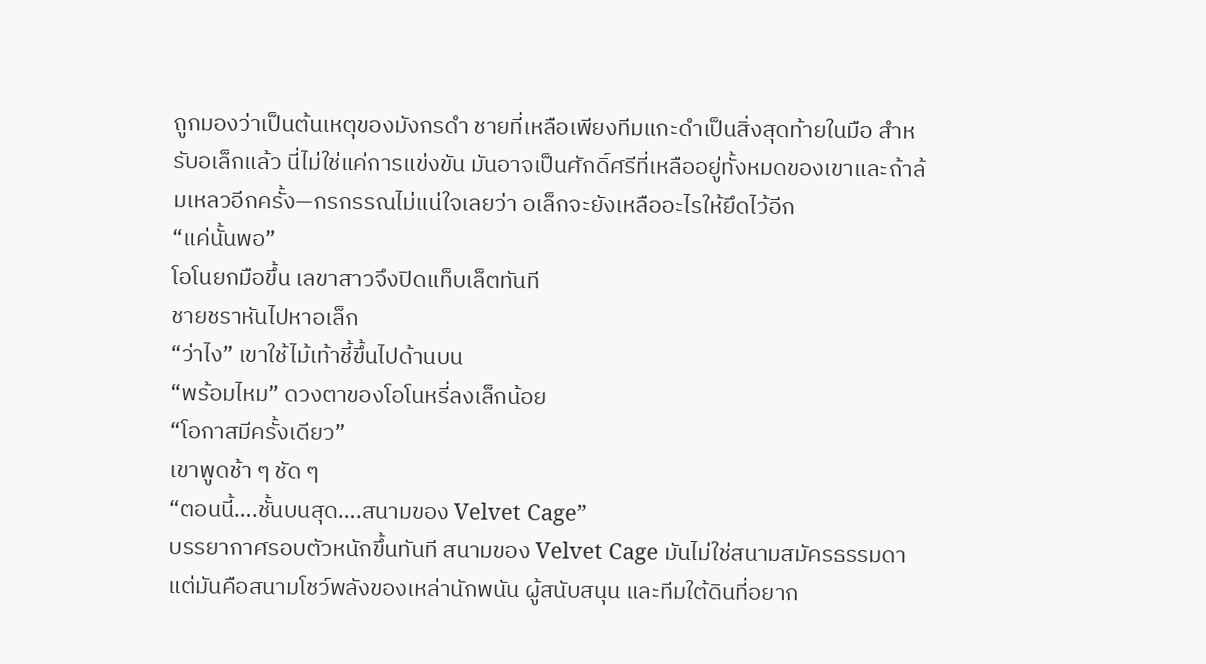ถูกมองว่าเป็นต้นเหตุของมังกรดำ ชายที่เหลือเพียงทีมแกะดำเป็นสิ่งสุดท้ายในมือ สำหรับอเล็กแล้ว นี่ไม่ใช่แค่การแข่งขัน มันอาจเป็นศักดิ์ศรีที่เหลืออยู่ทั้งหมดของเขาและถ้าล้มเหลวอีกครั้ง—กรกรรณไม่แน่ใจเลยว่า อเล็กจะยังเหลืออะไรให้ยึดไว้อีก
“แค่นั้นพอ”
โอโนยกมือขึ้น เลขาสาวจึงปิดแท็บเล็ตทันที
ชายชราหันไปหาอเล็ก
“ว่าไง” เขาใช้ไม้เท้าชี้ขึ้นไปด้านบน
“พร้อมไหม” ดวงตาของโอโนหรี่ลงเล็กน้อย
“โอกาสมีครั้งเดียว”
เขาพูดช้า ๆ ชัด ๆ
“ตอนนี้….ชั้นบนสุด….สนามของ Velvet Cage”
บรรยากาศรอบตัวหนักขึ้นทันที สนามของ Velvet Cage มันไม่ใช่สนามสมัครธรรมดา แต่มันคือสนามโชว์พลังของเหล่านักพนัน ผู้สนับสนุน และทีมใต้ดินที่อยาก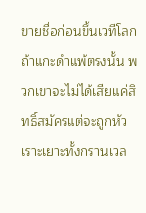ขายชื่อก่อนขึ้นเวทีโลก ถ้าแกะดำแพ้ตรงนั้น พวกเขาจะไม่ได้เสียแค่สิทธิ์สมัครแต่จะถูกหัวเราะเยาะทั้งกรานเวล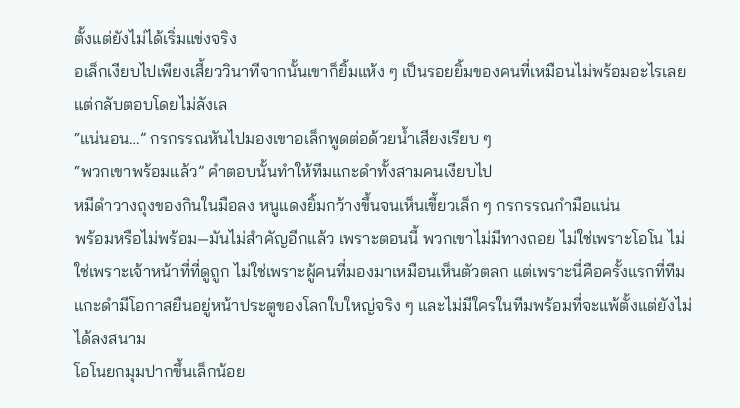ตั้งแต่ยังไม่ได้เริ่มแข่งจริง
อเล็กเงียบไปเพียงเสี้ยววินาทีจากนั้นเขาก็ยิ้มแห้ง ๆ เป็นรอยยิ้มของคนที่เหมือนไม่พร้อมอะไรเลย
แต่กลับตอบโดยไม่ลังเล
“แน่นอน…” กรกรรณหันไปมองเขาอเล็กพูดต่อด้วยน้ำเสียงเรียบ ๆ
“พวกเขาพร้อมแล้ว” คำตอบนั้นทำให้ทีมแกะดำทั้งสามคนเงียบไป
หมีดำวางถุงของกินในมือลง หนูแดงยิ้มกว้างขึ้นจนเห็นเขี้ยวเล็ก ๆ กรกรรณกำมือแน่น
พร้อมหรือไม่พร้อม—มันไม่สำคัญอีกแล้ว เพราะตอนนี้ พวกเขาไม่มีทางถอย ไม่ใช่เพราะโอโน ไม่ใช่เพราะเจ้าหน้าที่ที่ดูถูก ไม่ใช่เพราะผู้คนที่มองมาเหมือนเห็นตัวตลก แต่เพราะนี่คือครั้งแรกที่ทีมแกะดำมีโอกาสยืนอยู่หน้าประตูของโลกใบใหญ่จริง ๆ และไม่มีใครในทีมพร้อมที่จะแพ้ตั้งแต่ยังไม่ได้ลงสนาม
โอโนยกมุมปากขึ้นเล็กน้อย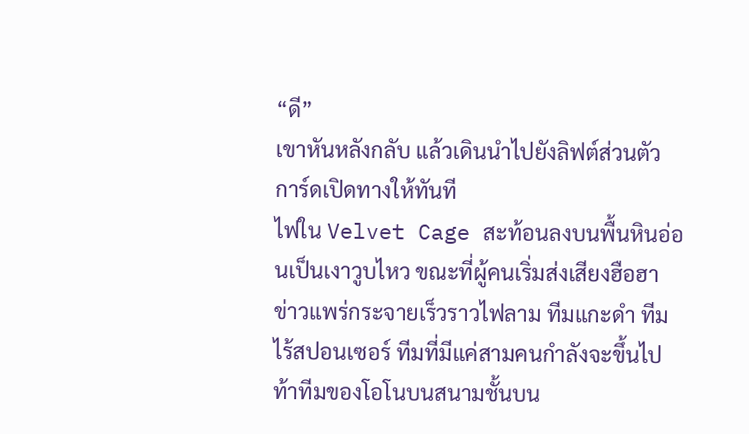“ดี”
เขาหันหลังกลับ แล้วเดินนำไปยังลิฟต์ส่วนตัว การ์ดเปิดทางให้ทันที
ไฟใน Velvet Cage สะท้อนลงบนพื้นหินอ่อนเป็นเงาวูบไหว ขณะที่ผู้คนเริ่มส่งเสียงฮือฮา ข่าวแพร่กระจายเร็วราวไฟลาม ทีมแกะดำ ทีมไร้สปอนเซอร์ ทีมที่มีแค่สามคนกำลังจะขึ้นไปท้าทีมของโอโนบนสนามชั้นบน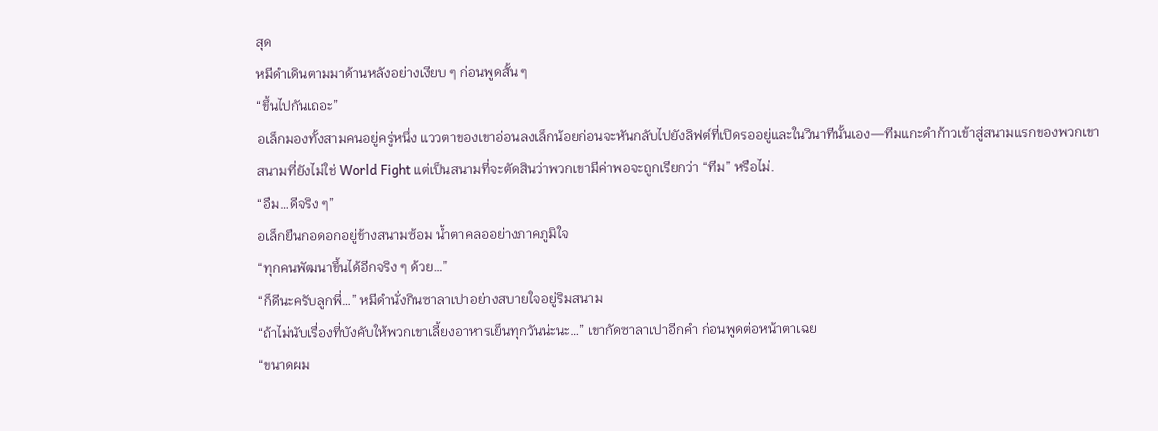สุด
หมีดำเดินตามมาด้านหลังอย่างเงียบ ๆ ก่อนพูดสั้น ๆ
“ขึ้นไปกันเถอะ”
อเล็กมองทั้งสามคนอยู่ครู่หนึ่ง แววตาของเขาอ่อนลงเล็กน้อยก่อนจะหันกลับไปยังลิฟต์ที่เปิดรออยู่และในวินาทีนั้นเอง—ทีมแกะดำก้าวเข้าสู่สนามแรกของพวกเขา
สนามที่ยังไม่ใช่ World Fight แต่เป็นสนามที่จะตัดสินว่าพวกเขามีค่าพอจะถูกเรียกว่า “ทีม” หรือไม่.
“อืม…ดีจริง ๆ”
อเล็กยืนกอดอกอยู่ข้างสนามซ้อม น้ำตาคลออย่างภาคภูมิใจ
“ทุกคนพัฒนาขึ้นได้อีกจริง ๆ ด้วย…”
“ก็ดีนะครับลูกพี่…” หมีดำนั่งกินซาลาเปาอย่างสบายใจอยู่ริมสนาม
“ถ้าไม่นับเรื่องที่บังคับให้พวกเขาเลี้ยงอาหารเย็นทุกวันน่ะนะ…” เขากัดซาลาเปาอีกคำ ก่อนพูดต่อหน้าตาเฉย
“ขนาดผม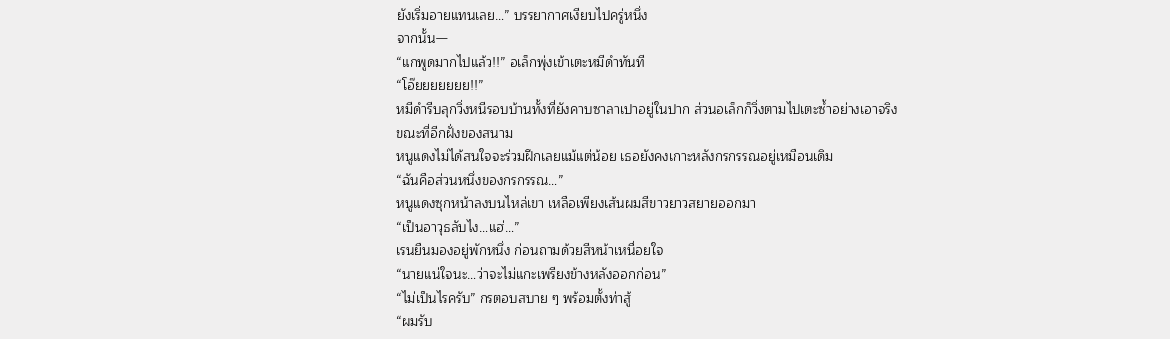ยังเริ่มอายแทนเลย…” บรรยากาศเงียบไปครู่หนึ่ง
จากนั้น—
“แกพูดมากไปแล้ว!!” อเล็กพุ่งเข้าเตะหมีดำทันที
“โอ๊ยยยยยยย!!”
หมีดำรีบลุกวิ่งหนีรอบบ้านทั้งที่ยังคาบซาลาเปาอยู่ในปาก ส่วนอเล็กก็วิ่งตามไปเตะซ้ำอย่างเอาจริง
ขณะที่อีกฝั่งของสนาม
หนูแดงไม่ได้สนใจจะร่วมฝึกเลยแม้แต่น้อย เธอยังคงเกาะหลังกรกรรณอยู่เหมือนเดิม
“ฉันคือส่วนหนึ่งของกรกรรณ…”
หนูแดงซุกหน้าลงบนไหล่เขา เหลือเพียงเส้นผมสีขาวยาวสยายออกมา
“เป็นอาวุธลับไง…แฮ่…”
เรนยืนมองอยู่พักหนึ่ง ก่อนถามด้วยสีหน้าเหนื่อยใจ
“นายแน่ใจนะ…ว่าจะไม่แกะเพรียงข้างหลังออกก่อน”
“ไม่เป็นไรครับ” กรตอบสบาย ๆ พร้อมตั้งท่าสู้
“ผมรับ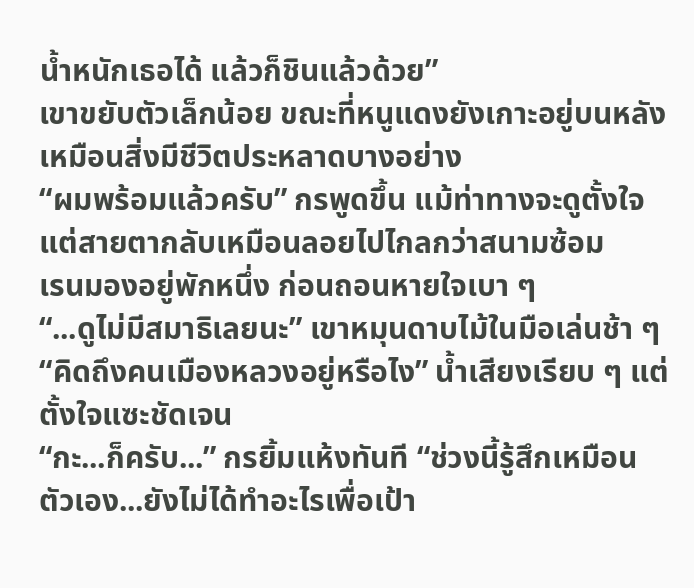น้ำหนักเธอได้ แล้วก็ชินแล้วด้วย”
เขาขยับตัวเล็กน้อย ขณะที่หนูแดงยังเกาะอยู่บนหลังเหมือนสิ่งมีชีวิตประหลาดบางอย่าง
“ผมพร้อมแล้วครับ” กรพูดขึ้น แม้ท่าทางจะดูตั้งใจแต่สายตากลับเหมือนลอยไปไกลกว่าสนามซ้อม
เรนมองอยู่พักหนึ่ง ก่อนถอนหายใจเบา ๆ
“...ดูไม่มีสมาธิเลยนะ” เขาหมุนดาบไม้ในมือเล่นช้า ๆ
“คิดถึงคนเมืองหลวงอยู่หรือไง” น้ำเสียงเรียบ ๆ แต่ตั้งใจแซะชัดเจน
“กะ...ก็ครับ...” กรยิ้มแห้งทันที “ช่วงนี้รู้สึกเหมือนตัวเอง...ยังไม่ได้ทำอะไรเพื่อเป้า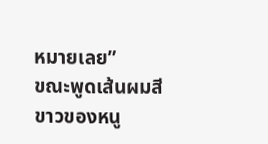หมายเลย”
ขณะพูดเส้นผมสีขาวของหนู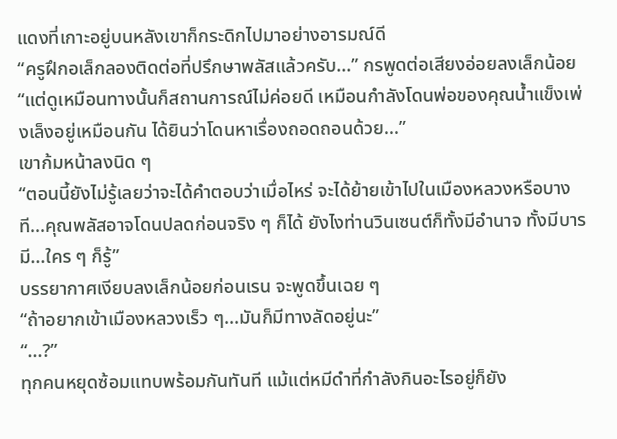แดงที่เกาะอยู่บนหลังเขาก็กระดิกไปมาอย่างอารมณ์ดี
“ครูฝึกอเล็กลองติดต่อที่ปรึกษาพลัสแล้วครับ...” กรพูดต่อเสียงอ่อยลงเล็กน้อย
“แต่ดูเหมือนทางนั้นก็สถานการณ์ไม่ค่อยดี เหมือนกำลังโดนพ่อของคุณน้ำแข็งเพ่งเล็งอยู่เหมือนกัน ได้ยินว่าโดนหาเรื่องถอดถอนด้วย...”
เขาก้มหน้าลงนิด ๆ
“ตอนนี้ยังไม่รู้เลยว่าจะได้คำตอบว่าเมื่อไหร่ จะได้ย้ายเข้าไปในเมืองหลวงหรือบางที...คุณพลัสอาจโดนปลดก่อนจริง ๆ ก็ได้ ยังไงท่านวินเซนต์ก็ทั้งมีอำนาจ ทั้งมีบารมี...ใคร ๆ ก็รู้”
บรรยากาศเงียบลงเล็กน้อยก่อนเรน จะพูดขึ้นเฉย ๆ
“ถ้าอยากเข้าเมืองหลวงเร็ว ๆ...มันก็มีทางลัดอยู่นะ”
“...?”
ทุกคนหยุดซ้อมแทบพร้อมกันทันที แม้แต่หมีดำที่กำลังกินอะไรอยู่ก็ยัง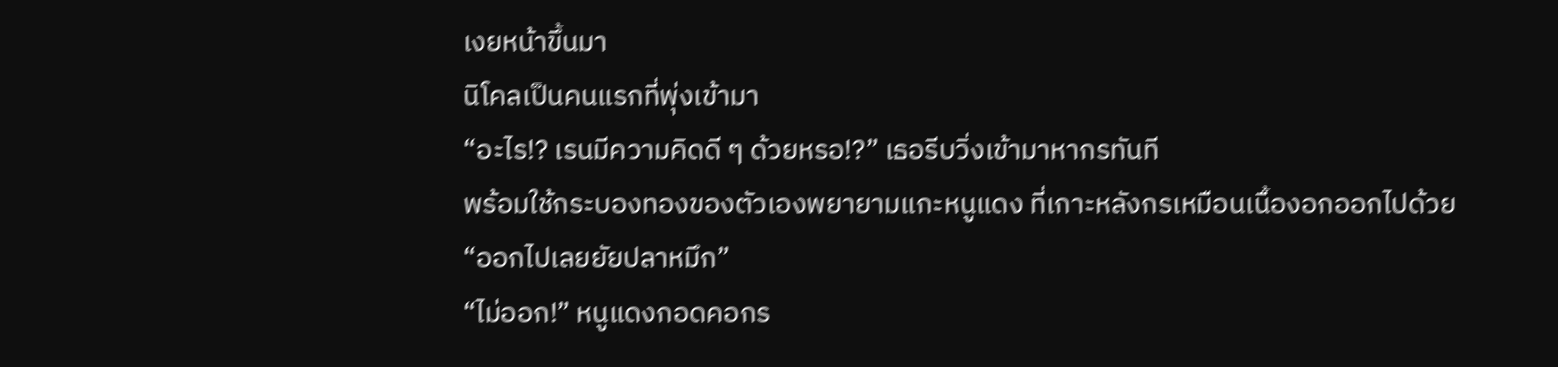เงยหน้าขึ้นมา
นิโคลเป็นคนแรกที่พุ่งเข้ามา
“อะไร!? เรนมีความคิดดี ๆ ด้วยหรอ!?” เธอรีบวิ่งเข้ามาหากรทันที
พร้อมใช้กระบองทองของตัวเองพยายามแกะหนูแดง ที่เกาะหลังกรเหมือนเนื้องอกออกไปด้วย
“ออกไปเลยยัยปลาหมึก”
“ไม่ออก!” หนูแดงกอดคอกร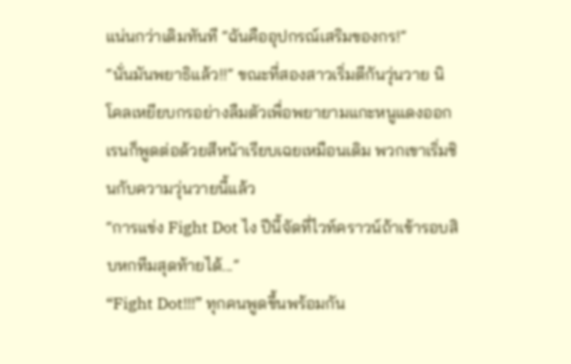แน่นกว่าเดิมทันที “ฉันคืออุปกรณ์เสริมของกร!”
“นั่นมันพยาธิแล้ว!!” ขณะที่สองสาวเริ่มตีกันวุ่นวาย นิโคลเหยียบกรอย่างลืมตัวเพื่อพยายามแกะหนูแดงออก
เรนก็พูดต่อด้วยสีหน้าเรียบเฉยเหมือนเดิม พวกเขาเริ่มชินกับความวุ่นวายนี้แล้ว
“การแข่ง Fight Dot ไง ปีนี้จัดที่ไวท์คราวน์ถ้าเข้ารอบสิบหกทีมสุดท้ายได้...”
“Fight Dot!!!” ทุกคนพูดขึ้นพร้อมกัน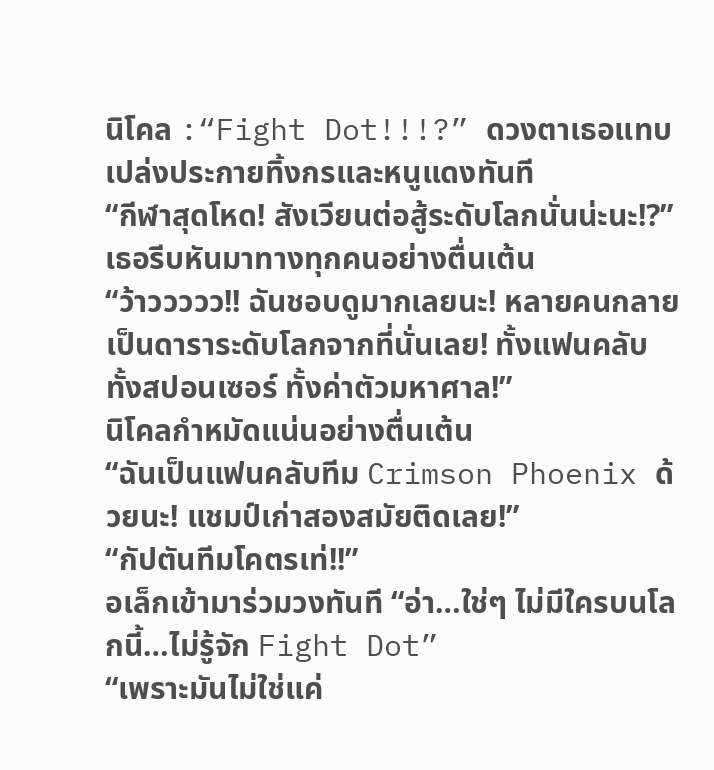นิโคล :“Fight Dot!!!?” ดวงตาเธอแทบเปล่งประกายทิ้งกรและหนูแดงทันที
“กีฬาสุดโหด! สังเวียนต่อสู้ระดับโลกนั่นน่ะนะ!?” เธอรีบหันมาทางทุกคนอย่างตื่นเต้น
“ว้าววววว!! ฉันชอบดูมากเลยนะ! หลายคนกลายเป็นดาราระดับโลกจากที่นั่นเลย! ทั้งแฟนคลับ ทั้งสปอนเซอร์ ทั้งค่าตัวมหาศาล!”
นิโคลกำหมัดแน่นอย่างตื่นเต้น
“ฉันเป็นแฟนคลับทีม Crimson Phoenix ด้วยนะ! แชมป์เก่าสองสมัยติดเลย!”
“กัปตันทีมโคตรเท่!!”
อเล็กเข้ามาร่วมวงทันที “อ่า…ใช่ๆ ไม่มีใครบนโลกนี้…ไม่รู้จัก Fight Dot”
“เพราะมันไม่ใช่แค่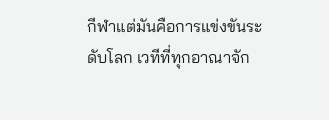กีฬาแต่มันคือการแข่งขันระดับโลก เวทีที่ทุกอาณาจัก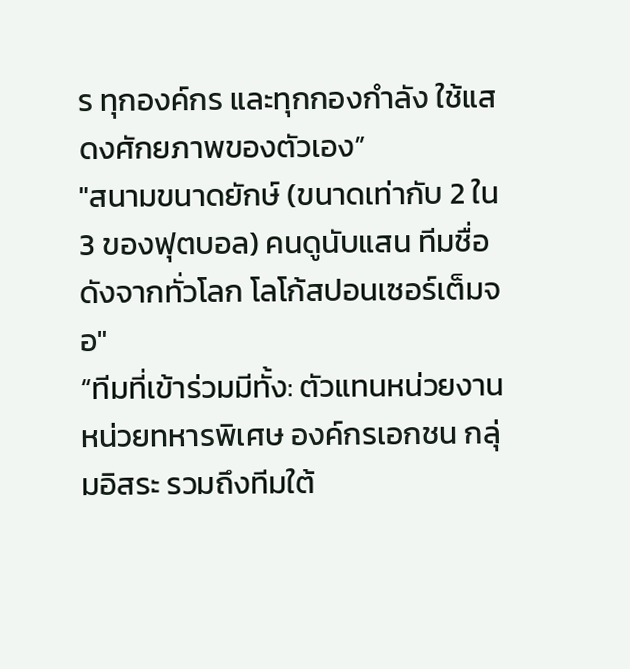ร ทุกองค์กร และทุกกองกำลัง ใช้แสดงศักยภาพของตัวเอง”
"สนามขนาดยักษ์ (ขนาดเท่ากับ 2 ใน 3 ของฟุตบอล) คนดูนับแสน ทีมชื่อดังจากทั่วโลก โลโก้สปอนเซอร์เต็มจอ"
“ทีมที่เข้าร่วมมีทั้ง: ตัวแทนหน่วยงาน หน่วยทหารพิเศษ องค์กรเอกชน กลุ่มอิสระ รวมถึงทีมใต้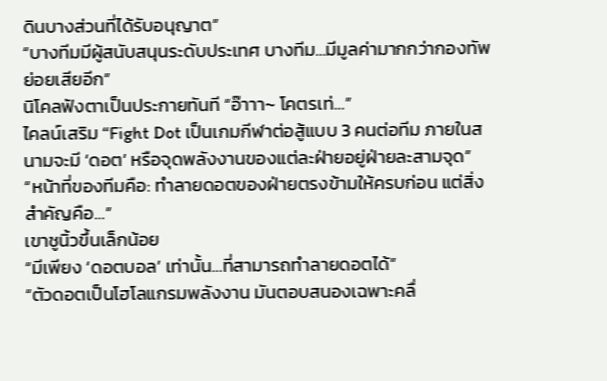ดินบางส่วนที่ได้รับอนุญาต”
“บางทีมมีผู้สนับสนุนระดับประเทศ บางทีม…มีมูลค่ามากกว่ากองทัพย่อยเสียอีก”
นิโคลฟังตาเป็นประกายทันที “อ๊าาา~ โคตรเท่…”
ไคลน์เสริม “Fight Dot เป็นเกมกีฬาต่อสู้แบบ 3 คนต่อทีม ภายในสนามจะมี ‘ดอต’ หรือจุดพลังงานของแต่ละฝ่ายอยู่ฝ่ายละสามจุด”
“หน้าที่ของทีมคือ: ทำลายดอตของฝ่ายตรงข้ามให้ครบก่อน แต่สิ่งสำคัญคือ…”
เขาชูนิ้วขึ้นเล็กน้อย
“มีเพียง ‘ดอตบอล’ เท่านั้น…ที่สามารถทำลายดอตได้”
“ตัวดอตเป็นโฮโลแกรมพลังงาน มันตอบสนองเฉพาะคลื่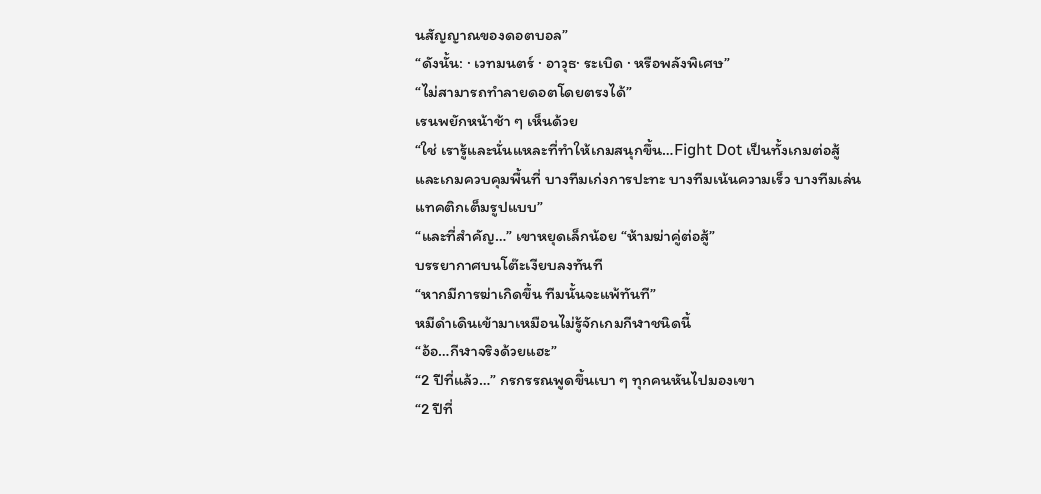นสัญญาณของดอตบอล”
“ดังนั้น: · เวทมนตร์ · อาวุธ· ระเบิด · หรือพลังพิเศษ”
“ไม่สามารถทำลายดอตโดยตรงได้”
เรนพยักหน้าช้า ๆ เห็นด้วย
“ใช่ เรารู้และนั่นแหละที่ทำให้เกมสนุกขึ้น…Fight Dot เป็นทั้งเกมต่อสู้ และเกมควบคุมพื้นที่ บางทีมเก่งการปะทะ บางทีมเน้นความเร็ว บางทีมเล่นแทคติกเต็มรูปแบบ”
“และที่สำคัญ…” เขาหยุดเล็กน้อย “ห้ามฆ่าคู่ต่อสู้”
บรรยากาศบนโต๊ะเงียบลงทันที
“หากมีการฆ่าเกิดขึ้น ทีมนั้นจะแพ้ทันที”
หมีดำเดินเข้ามาเหมือนไม่รู้จักเกมกีฬาชนิดนี้
“อ้อ…กีฬาจริงด้วยแฮะ”
“2 ปีที่แล้ว…” กรกรรณพูดขึ้นเบา ๆ ทุกคนหันไปมองเขา
“2 ปีที่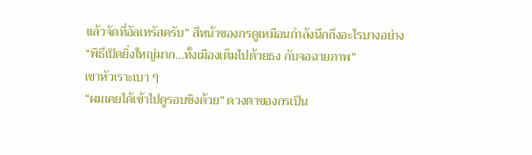แล้วจัดที่อัลเทรัสครับ” สีหน้าของกรดูเหมือนกำลังนึกถึงอะไรบางอย่าง
“พิธีเปิดยิ่งใหญ่มาก…ทั้งเมืองเต็มไปด้วยธง กับจอฉายภาพ”
เขาหัวเราะเบา ๆ
“ผมเคยได้เข้าไปดูรอบชิงด้วย” ดวงตาของกรเป็น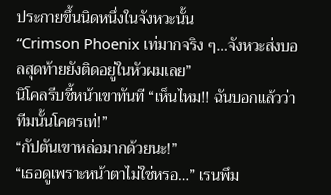ประกายขึ้นนิดหนึ่งในจังหวะนั้น
“Crimson Phoenix เท่มากจริง ๆ…จังหวะส่งบอลสุดท้ายยังติดอยู่ในหัวผมเลย”
นิโคลรีบชี้หน้าเขาทันที “เห็นไหม!! ฉันบอกแล้วว่าทีมนั้นโคตรเท่!”
“กัปตันเขาหล่อมากด้วยนะ!”
“เธอดูเพราะหน้าตาไม่ใช่หรอ…” เรนพึม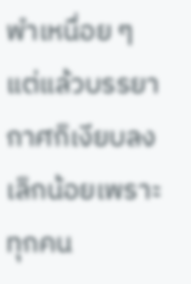พำเหนื่อย ๆ
แต่แล้วบรรยากาศก็เงียบลงเล็กน้อยเพราะทุกคน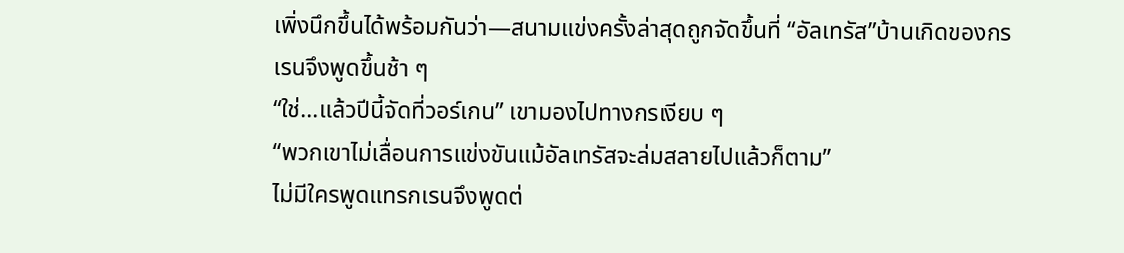เพิ่งนึกขึ้นได้พร้อมกันว่า—สนามแข่งครั้งล่าสุดถูกจัดขึ้นที่ “อัลเทรัส”บ้านเกิดของกร
เรนจึงพูดขึ้นช้า ๆ
“ใช่…แล้วปีนี้จัดที่วอร์เกน” เขามองไปทางกรเงียบ ๆ
“พวกเขาไม่เลื่อนการแข่งขันแม้อัลเทรัสจะล่มสลายไปแล้วก็ตาม”
ไม่มีใครพูดแทรกเรนจึงพูดต่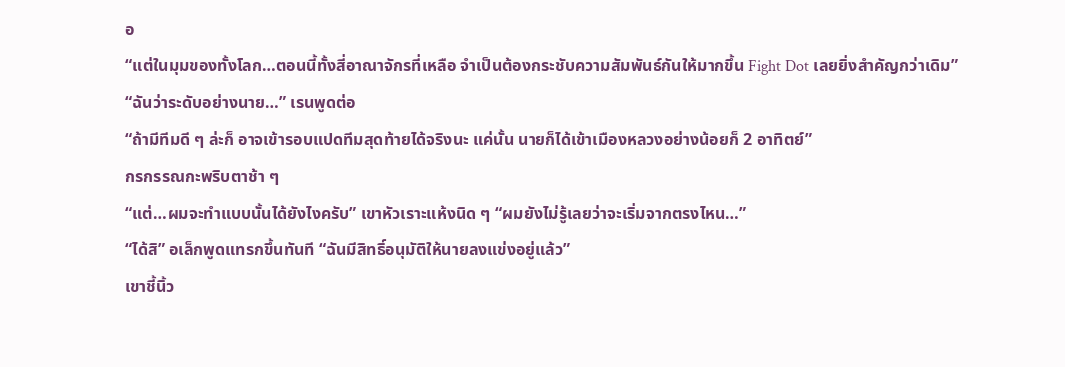อ
“แต่ในมุมของทั้งโลก…ตอนนี้ทั้งสี่อาณาจักรที่เหลือ จำเป็นต้องกระชับความสัมพันธ์กันให้มากขึ้น Fight Dot เลยยิ่งสำคัญกว่าเดิม”
“ฉันว่าระดับอย่างนาย…” เรนพูดต่อ
“ถ้ามีทีมดี ๆ ล่ะก็ อาจเข้ารอบแปดทีมสุดท้ายได้จริงนะ แค่นั้น นายก็ได้เข้าเมืองหลวงอย่างน้อยก็ 2 อาทิตย์”
กรกรรณกะพริบตาช้า ๆ
“แต่…ผมจะทำแบบนั้นได้ยังไงครับ” เขาหัวเราะแห้งนิด ๆ “ผมยังไม่รู้เลยว่าจะเริ่มจากตรงไหน…”
“ได้สิ” อเล็กพูดแทรกขึ้นทันที “ฉันมีสิทธิ์อนุมัติให้นายลงแข่งอยู่แล้ว”
เขาชี้นิ้ว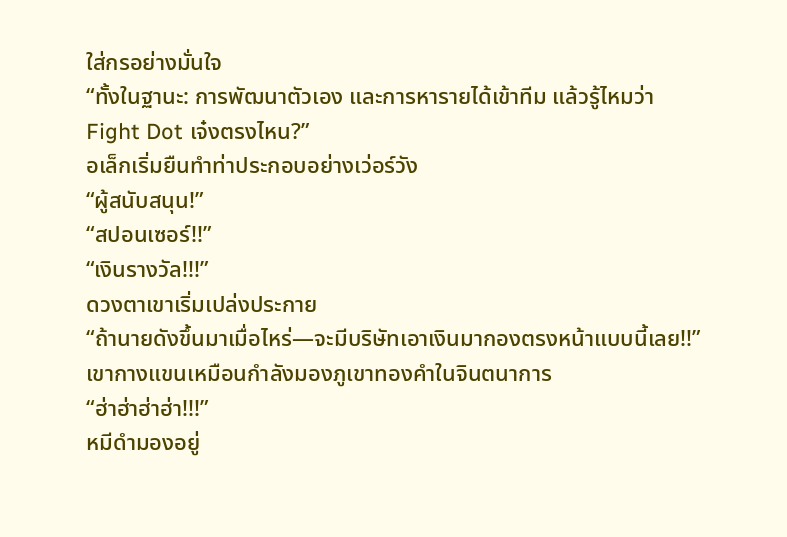ใส่กรอย่างมั่นใจ
“ทั้งในฐานะ: การพัฒนาตัวเอง และการหารายได้เข้าทีม แล้วรู้ไหมว่า Fight Dot เจ๋งตรงไหน?”
อเล็กเริ่มยืนทำท่าประกอบอย่างเว่อร์วัง
“ผู้สนับสนุน!”
“สปอนเซอร์!!”
“เงินรางวัล!!!”
ดวงตาเขาเริ่มเปล่งประกาย
“ถ้านายดังขึ้นมาเมื่อไหร่—จะมีบริษัทเอาเงินมากองตรงหน้าแบบนี้เลย!!”
เขากางแขนเหมือนกำลังมองภูเขาทองคำในจินตนาการ
“ฮ่าฮ่าฮ่าฮ่า!!!”
หมีดำมองอยู่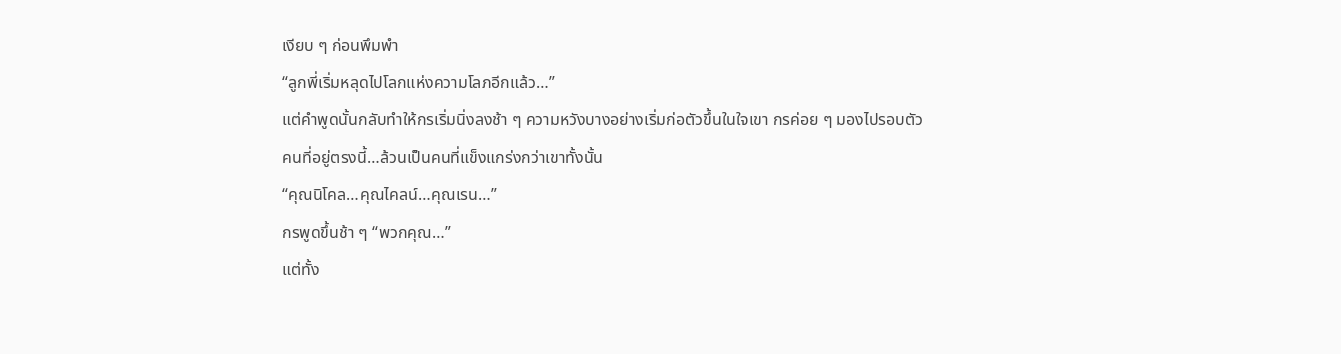เงียบ ๆ ก่อนพึมพำ
“ลูกพี่เริ่มหลุดไปโลกแห่งความโลภอีกแล้ว…”
แต่คำพูดนั้นกลับทำให้กรเริ่มนิ่งลงช้า ๆ ความหวังบางอย่างเริ่มก่อตัวขึ้นในใจเขา กรค่อย ๆ มองไปรอบตัว
คนที่อยู่ตรงนี้…ล้วนเป็นคนที่แข็งแกร่งกว่าเขาทั้งนั้น
“คุณนิโคล…คุณไคลน์…คุณเรน…”
กรพูดขึ้นช้า ๆ “พวกคุณ…”
แต่ทั้ง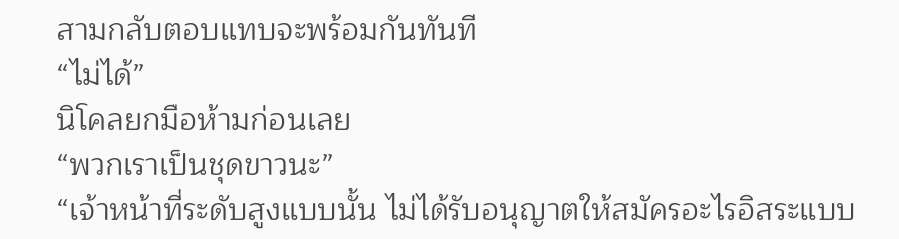สามกลับตอบแทบจะพร้อมกันทันที
“ไม่ได้”
นิโคลยกมือห้ามก่อนเลย
“พวกเราเป็นชุดขาวนะ”
“เจ้าหน้าที่ระดับสูงแบบนั้น ไม่ได้รับอนุญาตให้สมัครอะไรอิสระแบบ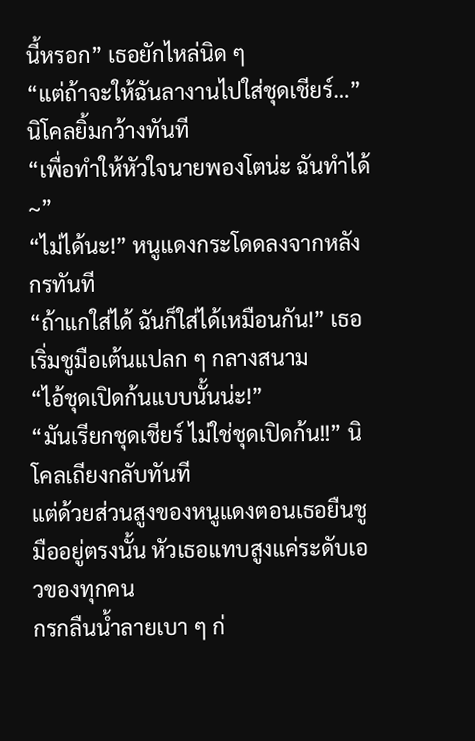นี้หรอก” เธอยักไหล่นิด ๆ
“แต่ถ้าจะให้ฉันลางานไปใส่ชุดเชียร์…” นิโคลยิ้มกว้างทันที
“เพื่อทำให้หัวใจนายพองโตน่ะ ฉันทำได้~”
“ไม่ได้นะ!” หนูแดงกระโดดลงจากหลังกรทันที
“ถ้าแกใส่ได้ ฉันก็ใส่ได้เหมือนกัน!” เธอเริ่มชูมือเต้นแปลก ๆ กลางสนาม
“ไอ้ชุดเปิดก้นแบบนั้นน่ะ!”
“มันเรียกชุดเชียร์ ไม่ใช่ชุดเปิดก้น!!” นิโคลเถียงกลับทันที
แต่ด้วยส่วนสูงของหนูแดงตอนเธอยืนชูมืออยู่ตรงนั้น หัวเธอแทบสูงแค่ระดับเอวของทุกคน
กรกลืนน้ำลายเบา ๆ ก่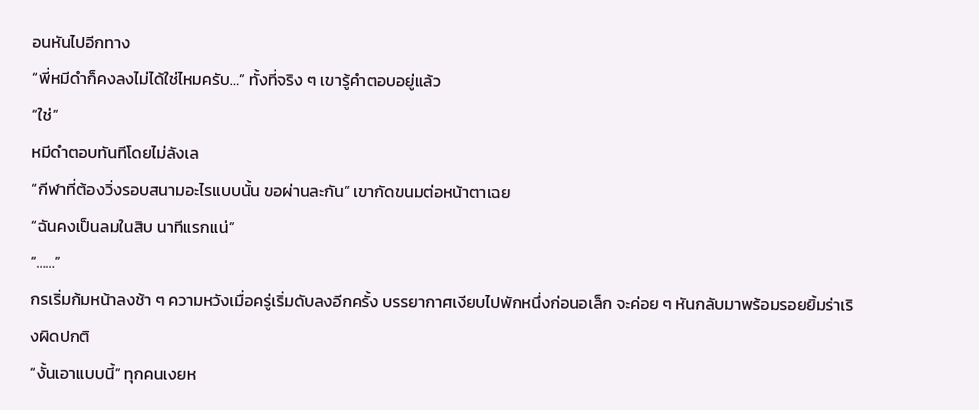อนหันไปอีกทาง
“พี่หมีดำก็คงลงไม่ได้ใช่ไหมครับ…” ทั้งที่จริง ๆ เขารู้คำตอบอยู่แล้ว
“ใช่”
หมีดำตอบทันทีโดยไม่ลังเล
“กีฬาที่ต้องวิ่งรอบสนามอะไรแบบนั้น ขอผ่านละกัน” เขากัดขนมต่อหน้าตาเฉย
“ฉันคงเป็นลมในสิบ นาทีแรกแน่”
“……”
กรเริ่มก้มหน้าลงช้า ๆ ความหวังเมื่อครู่เริ่มดับลงอีกครั้ง บรรยากาศเงียบไปพักหนึ่งก่อนอเล็ก จะค่อย ๆ หันกลับมาพร้อมรอยยิ้มร่าเริงผิดปกติ
“งั้นเอาแบบนี้” ทุกคนเงยห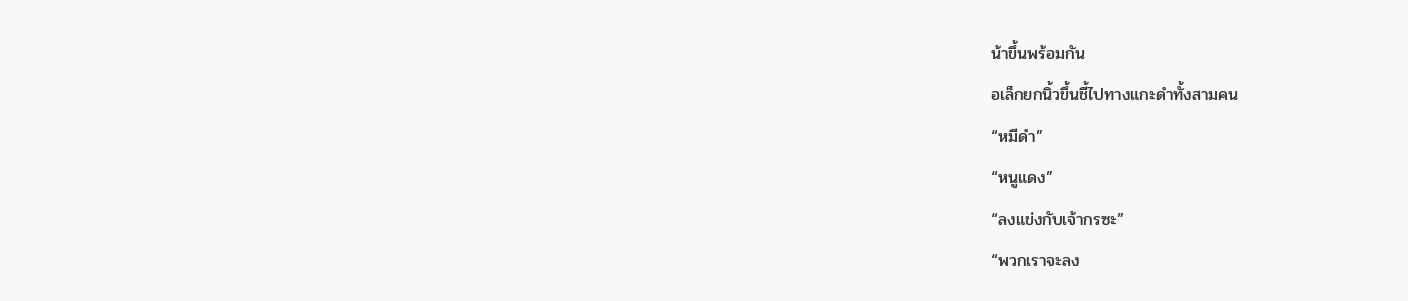น้าขึ้นพร้อมกัน
อเล็กยกนิ้วขึ้นชี้ไปทางแกะดำทั้งสามคน
“หมีดำ”
“หนูแดง”
“ลงแข่งกับเจ้ากรซะ”
“พวกเราจะลง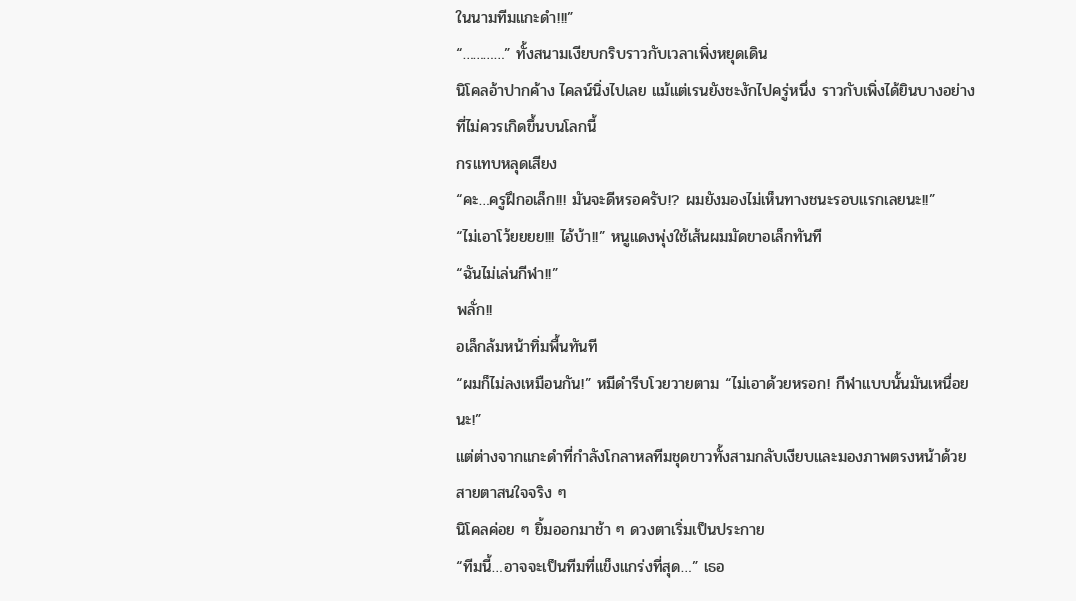ในนามทีมแกะดำ!!!”
“…………” ทั้งสนามเงียบกริบราวกับเวลาเพิ่งหยุดเดิน
นิโคลอ้าปากค้าง ไคลน์นิ่งไปเลย แม้แต่เรนยังชะงักไปครู่หนึ่ง ราวกับเพิ่งได้ยินบางอย่างที่ไม่ควรเกิดขึ้นบนโลกนี้
กรแทบหลุดเสียง
“คะ…ครูฝึกอเล็ก!!! มันจะดีหรอครับ!? ผมยังมองไม่เห็นทางชนะรอบแรกเลยนะ!!”
“ไม่เอาโว้ยยยย!!! ไอ้บ้า!!” หนูแดงพุ่งใช้เส้นผมมัดขาอเล็กทันที
“ฉันไม่เล่นกีฬา!!”
พลั่ก!!
อเล็กล้มหน้าทิ่มพื้นทันที
“ผมก็ไม่ลงเหมือนกัน!” หมีดำรีบโวยวายตาม “ไม่เอาด้วยหรอก! กีฬาแบบนั้นมันเหนื่อยนะ!”
แต่ต่างจากแกะดำที่กำลังโกลาหลทีมชุดขาวทั้งสามกลับเงียบและมองภาพตรงหน้าด้วยสายตาสนใจจริง ๆ
นิโคลค่อย ๆ ยิ้มออกมาช้า ๆ ดวงตาเริ่มเป็นประกาย
“ทีมนี้…อาจจะเป็นทีมที่แข็งแกร่งที่สุด…” เธอ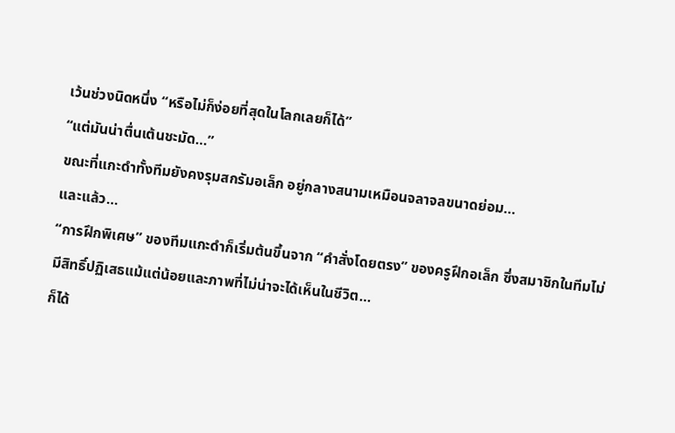เว้นช่วงนิดหนึ่ง “หรือไม่ก็ง่อยที่สุดในโลกเลยก็ได้”
“แต่มันน่าตื่นเต้นชะมัด…”
ขณะที่แกะดำทั้งทีมยังคงรุมสกรัมอเล็ก อยู่กลางสนามเหมือนจลาจลขนาดย่อม…
และแล้ว…
“การฝึกพิเศษ” ของทีมแกะดำก็เริ่มต้นขึ้นจาก “คำสั่งโดยตรง” ของครูฝึกอเล็ก ซึ่งสมาชิกในทีมไม่มีสิทธิ์ปฏิเสธแม้แต่น้อยและภาพที่ไม่น่าจะได้เห็นในชีวิต…
ก็ได้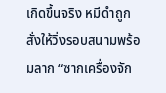เกิดขึ้นจริง หมีดำถูกสั่งให้วิ่งรอบสนามพร้อมลาก “ซากเครื่องจัก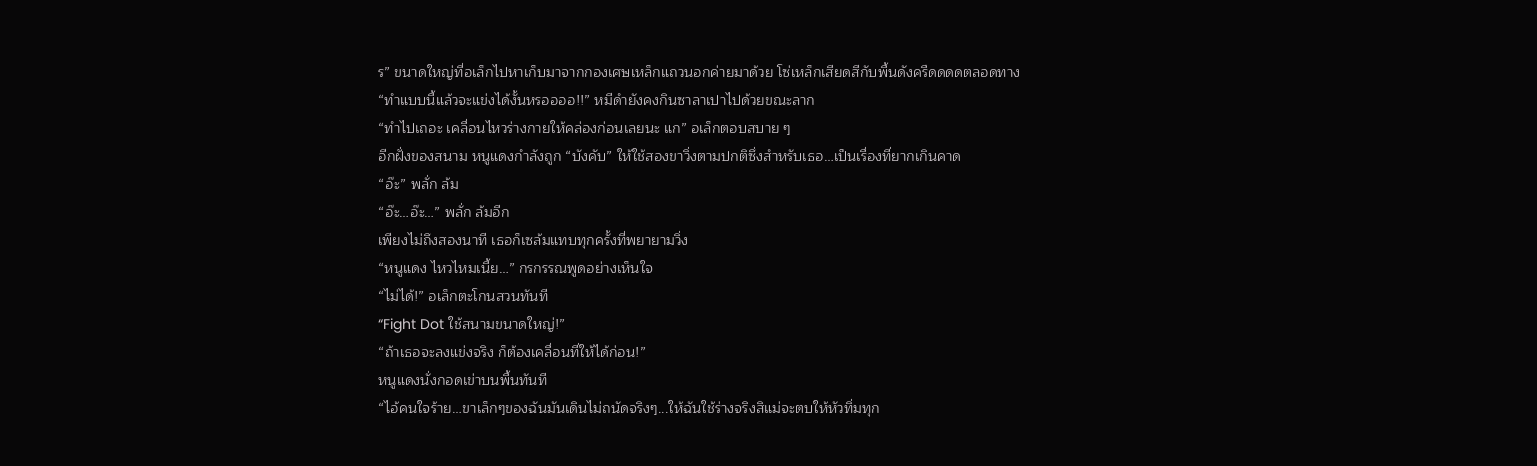ร” ขนาดใหญ่ที่อเล็กไปหาเก็บมาจากกองเศษเหล็กแถวนอกค่ายมาด้วย โซ่เหล็กเสียดสีกับพื้นดังครืดดดดตลอดทาง
“ทำแบบนี้แล้วจะแข่งได้งั้นหรออออ!!” หมีดำยังคงกินซาลาเปาไปด้วยขณะลาก
“ทำไปเถอะ เคลื่อนไหวร่างกายให้คล่องก่อนเลยนะ แก” อเล็กตอบสบาย ๆ
อีกฝั่งของสนาม หนูแดงกำลังถูก “บังคับ” ให้ใช้สองขาวิ่งตามปกติซึ่งสำหรับเธอ…เป็นเรื่องที่ยากเกินคาด
“อ๊ะ” พลั่ก ล้ม
“อ๊ะ…อ๊ะ…” พลั่ก ล้มอีก
เพียงไม่ถึงสองนาที เธอก็เซล้มแทบทุกครั้งที่พยายามวิ่ง
“หนูแดง ไหวไหมเนี้ย…” กรกรรณพูดอย่างเห็นใจ
“ไม่ได้!” อเล็กตะโกนสวนทันที
“Fight Dot ใช้สนามขนาดใหญ่!”
“ถ้าเธอจะลงแข่งจริง ก็ต้องเคลื่อนที่ให้ได้ก่อน!”
หนูแดงนั่งกอดเข่าบนพื้นทันที
“ไอ้คนใจร้าย…ขาเล็กๆของฉันมันเดินไม่ถนัดจริงๆ...ให้ฉันใช้ร่างจริงสิแม่จะตบให้หัวทิ่มทุก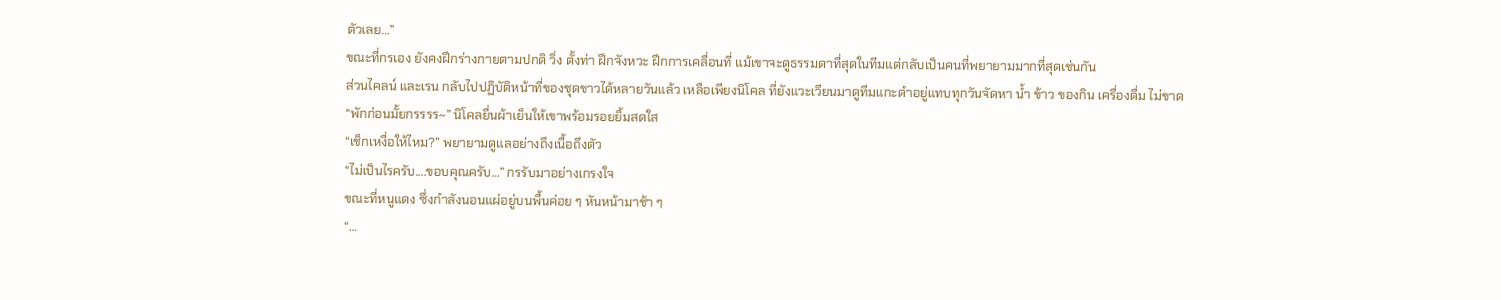ตัวเลย…”
ขณะที่กรเอง ยังคงฝึกร่างกายตามปกติ วิ่ง ตั้งท่า ฝึกจังหวะ ฝึกการเคลื่อนที่ แม้เขาจะดูธรรมดาที่สุดในทีมแต่กลับเป็นคนที่พยายามมากที่สุดเช่นกัน
ส่วนไคลน์ และเรน กลับไปปฏิบัติหน้าที่ของชุดขาวได้หลายวันแล้ว เหลือเพียงนิโคล ที่ยังแวะเวียนมาดูทีมแกะดำอยู่แทบทุกวันจัดหา น้ำ ข้าว ของกิน เครื่องดื่ม ไม่ขาด
“พักก่อนมั้ยกรรรร~” นิโคลยื่นผ้าเย็นให้เขาพร้อมรอยยิ้มสดใส
“เช็กเหงื่อให้ไหม?” พยายามดูแลอย่างถึงเนื้อถึงตัว
“ไม่เป็นไรครับ....ขอบคุณครับ…” กรรับมาอย่างเกรงใจ
ขณะที่หนูแดง ซึ่งกำลังนอนแผ่อยู่บนพื้นค่อย ๆ หันหน้ามาช้า ๆ
“…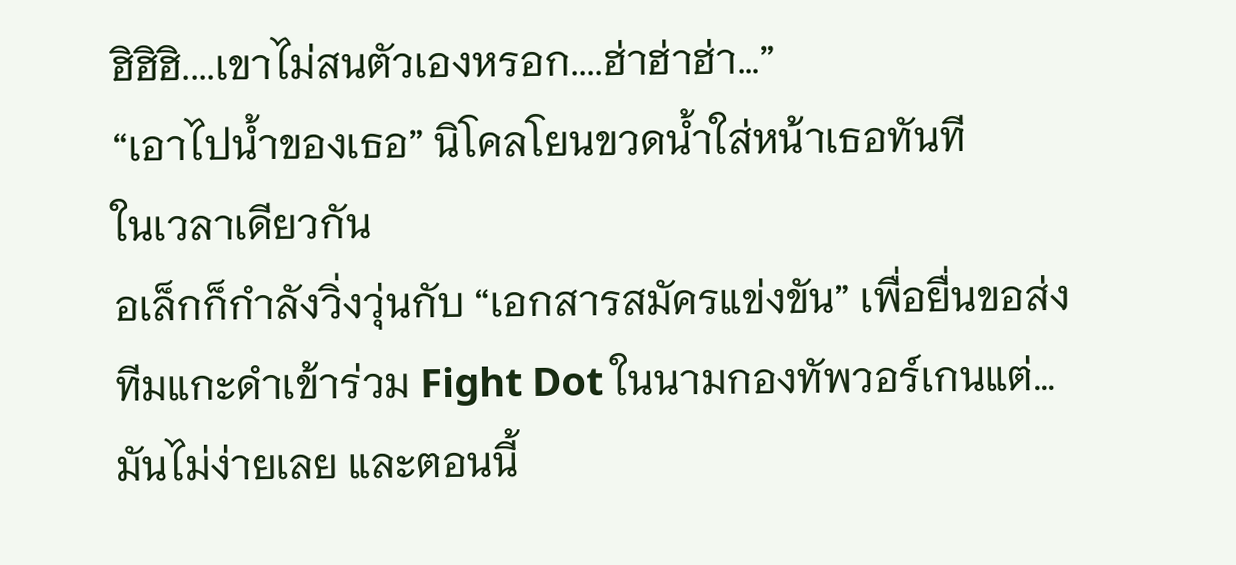ฮิฮิฮิ....เขาไม่สนตัวเองหรอก....ฮ่าฮ่าฮ่า…”
“เอาไปน้ำของเธอ” นิโคลโยนขวดน้ำใส่หน้าเธอทันที
ในเวลาเดียวกัน
อเล็กก็กำลังวิ่งวุ่นกับ “เอกสารสมัครแข่งขัน” เพื่อยื่นขอส่งทีมแกะดำเข้าร่วม Fight Dot ในนามกองทัพวอร์เกนแต่…มันไม่ง่ายเลย และตอนนี้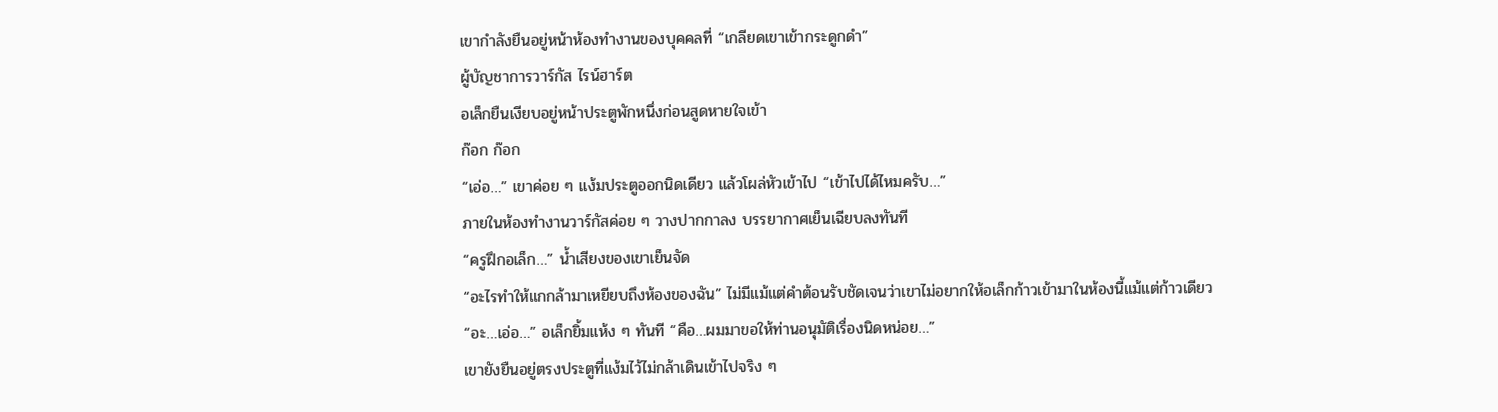เขากำลังยืนอยู่หน้าห้องทำงานของบุคคลที่ “เกลียดเขาเข้ากระดูกดำ”
ผู้บัญชาการวาร์กัส ไรน์ฮาร์ต
อเล็กยืนเงียบอยู่หน้าประตูพักหนึ่งก่อนสูดหายใจเข้า
ก๊อก ก๊อก
“เอ่อ…” เขาค่อย ๆ แง้มประตูออกนิดเดียว แล้วโผล่หัวเข้าไป “เข้าไปได้ไหมครับ…”
ภายในห้องทำงานวาร์กัสค่อย ๆ วางปากกาลง บรรยากาศเย็นเฉียบลงทันที
“ครูฝึกอเล็ก…” น้ำเสียงของเขาเย็นจัด
“อะไรทำให้แกกล้ามาเหยียบถึงห้องของฉัน” ไม่มีแม้แต่คำต้อนรับชัดเจนว่าเขาไม่อยากให้อเล็กก้าวเข้ามาในห้องนี้แม้แต่ก้าวเดียว
“อะ…เอ่อ…” อเล็กยิ้มแห้ง ๆ ทันที “คือ…ผมมาขอให้ท่านอนุมัติเรื่องนิดหน่อย…”
เขายังยืนอยู่ตรงประตูที่แง้มไว้ไม่กล้าเดินเข้าไปจริง ๆ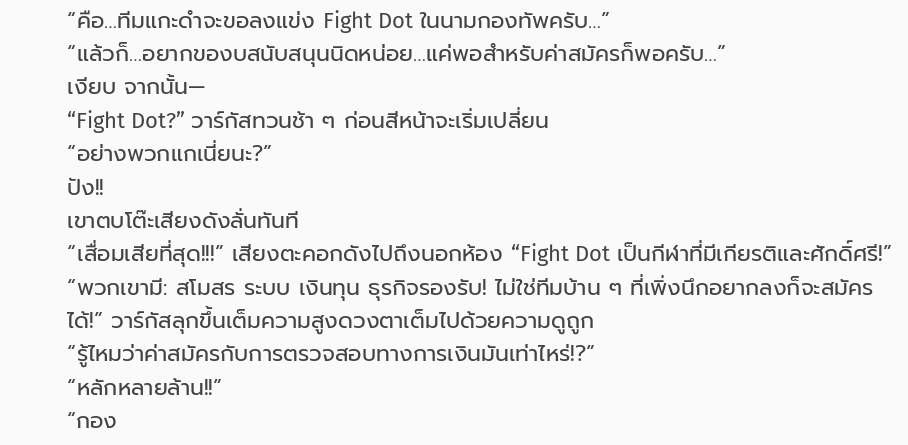“คือ…ทีมแกะดำจะขอลงแข่ง Fight Dot ในนามกองทัพครับ…”
“แล้วก็…อยากของบสนับสนุนนิดหน่อย…แค่พอสำหรับค่าสมัครก็พอครับ…”
เงียบ จากนั้น—
“Fight Dot?” วาร์กัสทวนช้า ๆ ก่อนสีหน้าจะเริ่มเปลี่ยน
“อย่างพวกแกเนี่ยนะ?”
ปัง!!
เขาตบโต๊ะเสียงดังลั่นทันที
“เสื่อมเสียที่สุด!!!” เสียงตะคอกดังไปถึงนอกห้อง “Fight Dot เป็นกีฬาที่มีเกียรติและศักดิ์ศรี!”
“พวกเขามี: สโมสร ระบบ เงินทุน ธุรกิจรองรับ! ไม่ใช่ทีมบ้าน ๆ ที่เพิ่งนึกอยากลงก็จะสมัครได้!” วาร์กัสลุกขึ้นเต็มความสูงดวงตาเต็มไปด้วยความดูถูก
“รู้ไหมว่าค่าสมัครกับการตรวจสอบทางการเงินมันเท่าไหร่!?”
“หลักหลายล้าน!!”
“กอง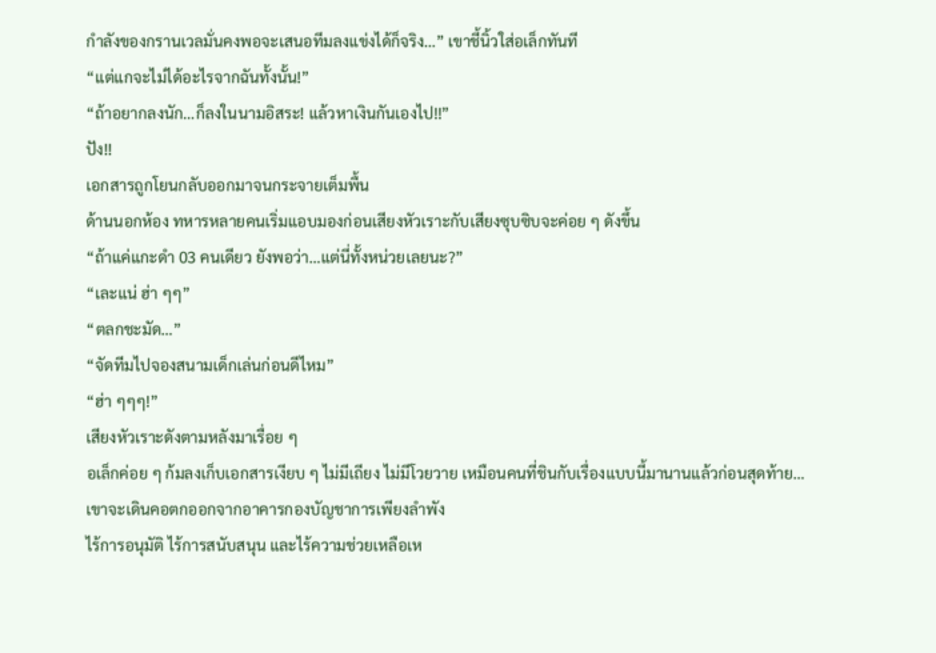กำลังของกรานเวลมั่นคงพอจะเสนอทีมลงแข่งได้ก็จริง…” เขาชี้นิ้วใส่อเล็กทันที
“แต่แกจะไม่ได้อะไรจากฉันทั้งนั้น!”
“ถ้าอยากลงนัก…ก็ลงในนามอิสระ! แล้วหาเงินกันเองไป!!”
ปัง!!
เอกสารถูกโยนกลับออกมาจนกระจายเต็มพื้น
ด้านนอกห้อง ทหารหลายคนเริ่มแอบมองก่อนเสียงหัวเราะกับเสียงซุบซิบจะค่อย ๆ ดังขึ้น
“ถ้าแค่แกะดำ 03 คนเดียว ยังพอว่า…แต่นี่ทั้งหน่วยเลยนะ?”
“เละแน่ ฮ่า ๆๆ”
“ตลกชะมัด…”
“จัดทีมไปจองสนามเด็กเล่นก่อนดีไหม”
“ฮ่า ๆๆๆ!”
เสียงหัวเราะดังตามหลังมาเรื่อย ๆ
อเล็กค่อย ๆ ก้มลงเก็บเอกสารเงียบ ๆ ไม่มีเถียง ไม่มีโวยวาย เหมือนคนที่ชินกับเรื่องแบบนี้มานานแล้วก่อนสุดท้าย…เขาจะเดินคอตกออกจากอาคารกองบัญชาการเพียงลำพัง
ไร้การอนุมัติ ไร้การสนับสนุน และไร้ความช่วยเหลือเห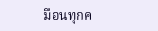มือนทุกค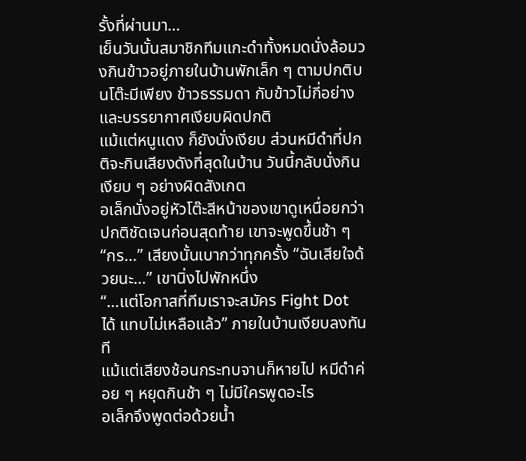รั้งที่ผ่านมา…
เย็นวันนั้นสมาชิกทีมแกะดำทั้งหมดนั่งล้อมวงกินข้าวอยู่ภายในบ้านพักเล็ก ๆ ตามปกติบนโต๊ะมีเพียง ข้าวธรรมดา กับข้าวไม่กี่อย่าง และบรรยากาศเงียบผิดปกติ
แม้แต่หนูแดง ก็ยังนั่งเงียบ ส่วนหมีดำที่ปกติจะกินเสียงดังที่สุดในบ้าน วันนี้กลับนั่งกินเงียบ ๆ อย่างผิดสังเกต
อเล็กนั่งอยู่หัวโต๊ะสีหน้าของเขาดูเหนื่อยกว่าปกติชัดเจนก่อนสุดท้าย เขาจะพูดขึ้นช้า ๆ
“กร…” เสียงนั้นเบากว่าทุกครั้ง “ฉันเสียใจด้วยนะ…” เขานิ่งไปพักหนึ่ง
“…แต่โอกาสที่ทีมเราจะสมัคร Fight Dot ได้ แทบไม่เหลือแล้ว” ภายในบ้านเงียบลงทันที
แม้แต่เสียงช้อนกระทบจานก็หายไป หมีดำค่อย ๆ หยุดกินช้า ๆ ไม่มีใครพูดอะไร
อเล็กจึงพูดต่อด้วยน้ำ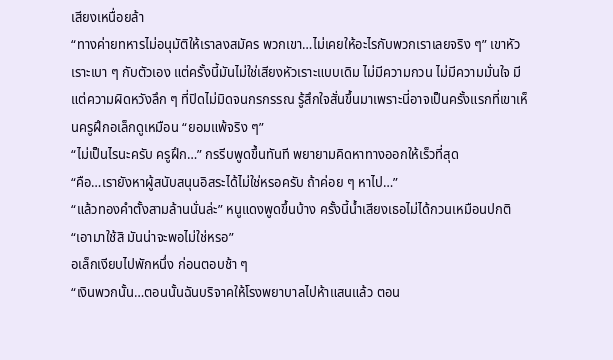เสียงเหนื่อยล้า
“ทางค่ายทหารไม่อนุมัติให้เราลงสมัคร พวกเขา…ไม่เคยให้อะไรกับพวกเราเลยจริง ๆ” เขาหัวเราะเบา ๆ กับตัวเอง แต่ครั้งนี้มันไม่ใช่เสียงหัวเราะแบบเดิม ไม่มีความกวน ไม่มีความมั่นใจ มีแต่ความผิดหวังลึก ๆ ที่ปิดไม่มิดจนกรกรรณ รู้สึกใจสั่นขึ้นมาเพราะนี่อาจเป็นครั้งแรกที่เขาเห็นครูฝึกอเล็กดูเหมือน “ยอมแพ้จริง ๆ”
“ไม่เป็นไรนะครับ ครูฝึก…” กรรีบพูดขึ้นทันที พยายามคิดหาทางออกให้เร็วที่สุด
“คือ…เรายังหาผู้สนับสนุนอิสระได้ไม่ใช่หรอครับ ถ้าค่อย ๆ หาไป…”
“แล้วทองคำตั้งสามล้านนั่นล่ะ” หนูแดงพูดขึ้นบ้าง ครั้งนี้น้ำเสียงเธอไม่ได้กวนเหมือนปกติ
“เอามาใช้สิ มันน่าจะพอไม่ใช่หรอ”
อเล็กเงียบไปพักหนึ่ง ก่อนตอบช้า ๆ
“เงินพวกนั้น…ตอนนั้นฉันบริจาคให้โรงพยาบาลไปห้าแสนแล้ว ตอน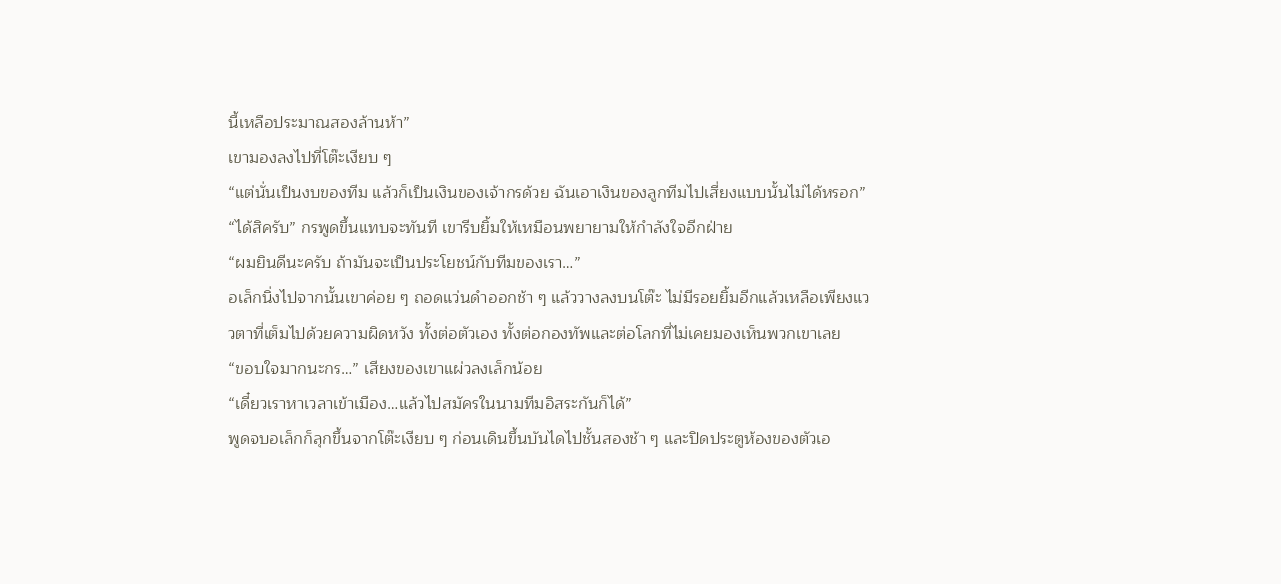นี้เหลือประมาณสองล้านห้า”
เขามองลงไปที่โต๊ะเงียบ ๆ
“แต่นั่นเป็นงบของทีม แล้วก็เป็นเงินของเจ้ากรด้วย ฉันเอาเงินของลูกทีมไปเสี่ยงแบบนั้นไม่ได้หรอก”
“ได้สิครับ” กรพูดขึ้นแทบจะทันที เขารีบยิ้มให้เหมือนพยายามให้กำลังใจอีกฝ่าย
“ผมยินดีนะครับ ถ้ามันจะเป็นประโยชน์กับทีมของเรา…”
อเล็กนิ่งไปจากนั้นเขาค่อย ๆ ถอดแว่นดำออกช้า ๆ แล้ววางลงบนโต๊ะ ไม่มีรอยยิ้มอีกแล้วเหลือเพียงแววตาที่เต็มไปด้วยความผิดหวัง ทั้งต่อตัวเอง ทั้งต่อกองทัพและต่อโลกที่ไม่เคยมองเห็นพวกเขาเลย
“ขอบใจมากนะกร…” เสียงของเขาแผ่วลงเล็กน้อย
“เดี๋ยวเราหาเวลาเข้าเมือง…แล้วไปสมัครในนามทีมอิสระกันก็ได้”
พูดจบอเล็กก็ลุกขึ้นจากโต๊ะเงียบ ๆ ก่อนเดินขึ้นบันไดไปชั้นสองช้า ๆ และปิดประตูห้องของตัวเอ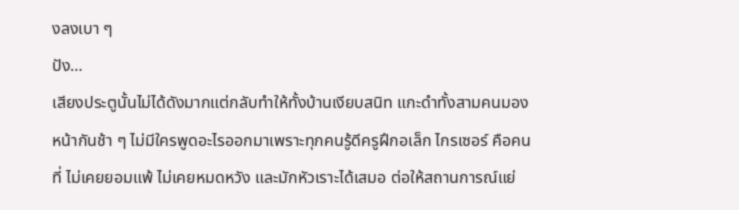งลงเบา ๆ
ปัง…
เสียงประตูนั้นไม่ได้ดังมากแต่กลับทำให้ทั้งบ้านเงียบสนิท แกะดำทั้งสามคนมองหน้ากันช้า ๆ ไม่มีใครพูดอะไรออกมาเพราะทุกคนรู้ดีครูฝึกอเล็ก ไกรเซอร์ คือคนที่ ไม่เคยยอมแพ้ ไม่เคยหมดหวัง และมักหัวเราะได้เสมอ ต่อให้สถานการณ์แย่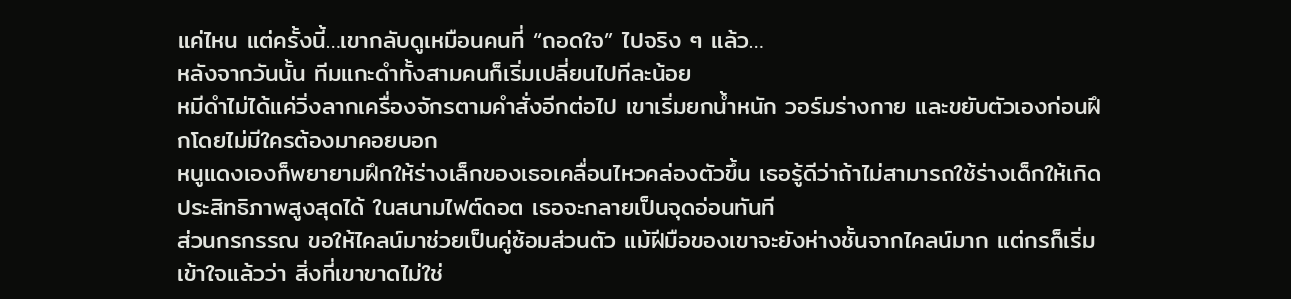แค่ไหน แต่ครั้งนี้…เขากลับดูเหมือนคนที่ “ถอดใจ” ไปจริง ๆ แล้ว…
หลังจากวันนั้น ทีมแกะดำทั้งสามคนก็เริ่มเปลี่ยนไปทีละน้อย
หมีดำไม่ได้แค่วิ่งลากเครื่องจักรตามคำสั่งอีกต่อไป เขาเริ่มยกน้ำหนัก วอร์มร่างกาย และขยับตัวเองก่อนฝึกโดยไม่มีใครต้องมาคอยบอก
หนูแดงเองก็พยายามฝึกให้ร่างเล็กของเธอเคลื่อนไหวคล่องตัวขึ้น เธอรู้ดีว่าถ้าไม่สามารถใช้ร่างเด็กให้เกิดประสิทธิภาพสูงสุดได้ ในสนามไฟต์ดอต เธอจะกลายเป็นจุดอ่อนทันที
ส่วนกรกรรณ ขอให้ไคลน์มาช่วยเป็นคู่ซ้อมส่วนตัว แม้ฝีมือของเขาจะยังห่างชั้นจากไคลน์มาก แต่กรก็เริ่มเข้าใจแล้วว่า สิ่งที่เขาขาดไม่ใช่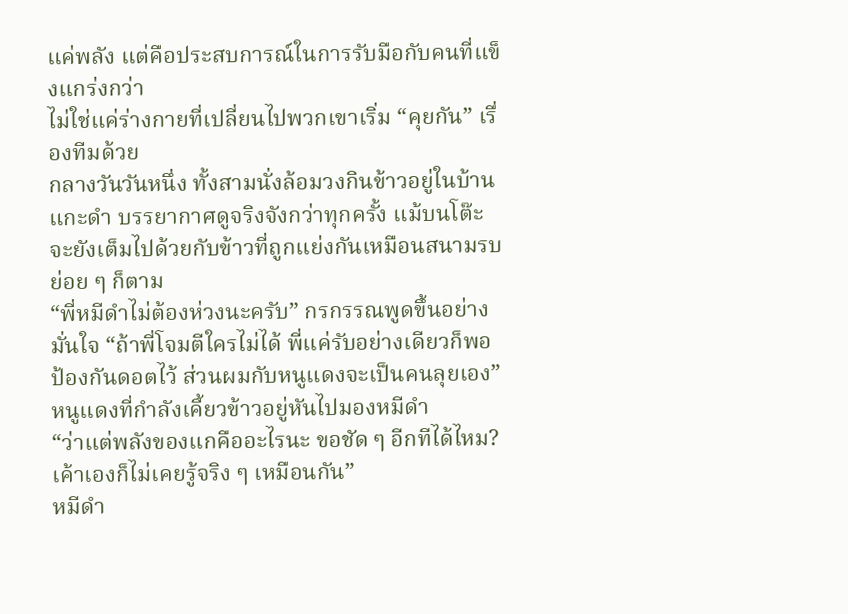แค่พลัง แต่คือประสบการณ์ในการรับมือกับคนที่แข็งแกร่งกว่า
ไม่ใช่แค่ร่างกายที่เปลี่ยนไปพวกเขาเริ่ม “คุยกัน” เรื่องทีมด้วย
กลางวันวันหนึ่ง ทั้งสามนั่งล้อมวงกินข้าวอยู่ในบ้านแกะดำ บรรยากาศดูจริงจังกว่าทุกครั้ง แม้บนโต๊ะจะยังเต็มไปด้วยกับข้าวที่ถูกแย่งกันเหมือนสนามรบย่อย ๆ ก็ตาม
“พี่หมีดำไม่ต้องห่วงนะครับ” กรกรรณพูดขึ้นอย่างมั่นใจ “ถ้าพี่โจมตีใครไม่ได้ พี่แค่รับอย่างเดียวก็พอ ป้องกันดอตไว้ ส่วนผมกับหนูแดงจะเป็นคนลุยเอง”
หนูแดงที่กำลังเคี้ยวข้าวอยู่หันไปมองหมีดำ
“ว่าแต่พลังของแกคืออะไรนะ ขอชัด ๆ อีกทีได้ไหม? เค้าเองก็ไม่เคยรู้จริง ๆ เหมือนกัน”
หมีดำ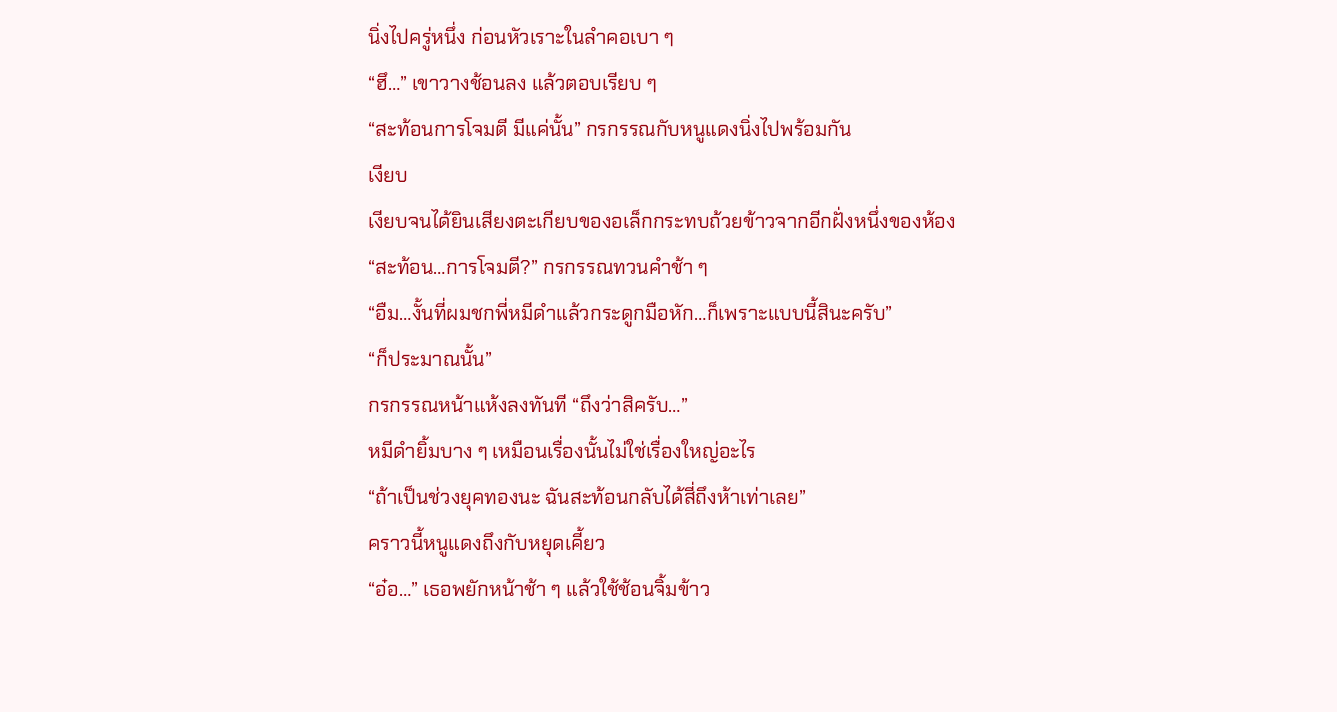นิ่งไปครู่หนึ่ง ก่อนหัวเราะในลำคอเบา ๆ
“ฮึ…” เขาวางช้อนลง แล้วตอบเรียบ ๆ
“สะท้อนการโจมตี มีแค่นั้น” กรกรรณกับหนูแดงนิ่งไปพร้อมกัน
เงียบ
เงียบจนได้ยินเสียงตะเกียบของอเล็กกระทบถ้วยข้าวจากอีกฝั่งหนึ่งของห้อง
“สะท้อน…การโจมตี?” กรกรรณทวนคำช้า ๆ
“อืม…งั้นที่ผมชกพี่หมีดำแล้วกระดูกมือหัก…ก็เพราะแบบนี้สินะครับ”
“ก็ประมาณนั้น”
กรกรรณหน้าแห้งลงทันที “ถึงว่าสิครับ…”
หมีดำยิ้มบาง ๆ เหมือนเรื่องนั้นไม่ใช่เรื่องใหญ่อะไร
“ถ้าเป็นช่วงยุคทองนะ ฉันสะท้อนกลับได้สี่ถึงห้าเท่าเลย”
คราวนี้หนูแดงถึงกับหยุดเคี้ยว
“อ๋อ…” เธอพยักหน้าช้า ๆ แล้วใช้ช้อนจิ้มข้าว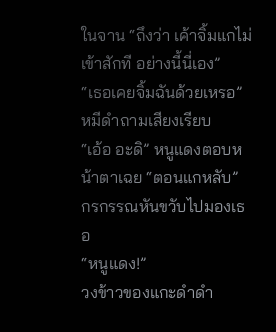ในจาน “ถึงว่า เค้าจิ้มแกไม่เข้าสักที อย่างนี้นี่เอง”
“เธอเคยจิ้มฉันด้วยเหรอ” หมีดำถามเสียงเรียบ
“เอ้อ อะดิ” หนูแดงตอบหน้าตาเฉย “ตอนแกหลับ”
กรกรรณหันขวับไปมองเธอ
“หนูแดง!”
วงข้าวของแกะดำดำ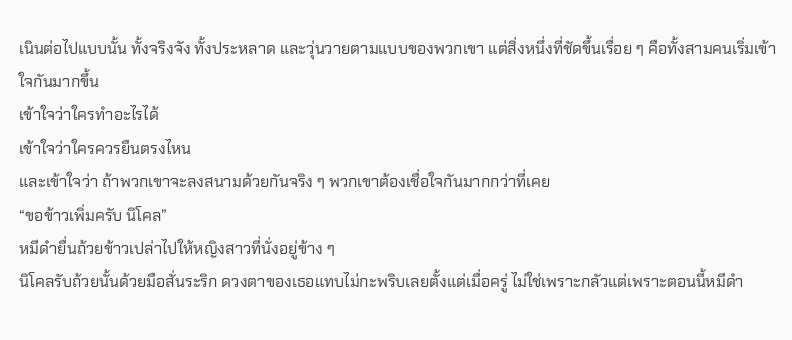เนินต่อไปแบบนั้น ทั้งจริงจัง ทั้งประหลาด และวุ่นวายตามแบบของพวกเขา แต่สิ่งหนึ่งที่ชัดขึ้นเรื่อย ๆ คือทั้งสามคนเริ่มเข้าใจกันมากขึ้น
เข้าใจว่าใครทำอะไรได้
เข้าใจว่าใครควรยืนตรงไหน
และเข้าใจว่า ถ้าพวกเขาจะลงสนามด้วยกันจริง ๆ พวกเขาต้องเชื่อใจกันมากกว่าที่เคย
“ขอข้าวเพิ่มครับ นิโคล”
หมีดำยื่นถ้วยข้าวเปล่าไปให้หญิงสาวที่นั่งอยู่ข้าง ๆ
นิโคลรับถ้วยนั้นด้วยมือสั่นระริก ดวงตาของเธอแทบไม่กะพริบเลยตั้งแต่เมื่อครู่ ไม่ใช่เพราะกลัวแต่เพราะตอนนี้หมีดำ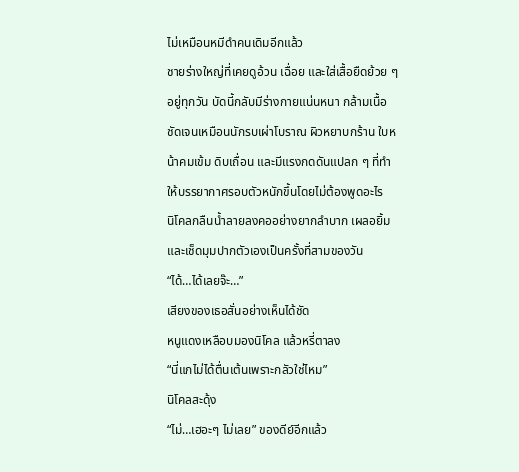ไม่เหมือนหมีดำคนเดิมอีกแล้ว
ชายร่างใหญ่ที่เคยดูอ้วน เฉื่อย และใส่เสื้อยืดย้วย ๆ อยู่ทุกวัน บัดนี้กลับมีร่างกายแน่นหนา กล้ามเนื้อชัดเจนเหมือนนักรบเผ่าโบราณ ผิวหยาบกร้าน ใบหน้าคมเข้ม ดิบเถื่อน และมีแรงกดดันแปลก ๆ ที่ทำให้บรรยากาศรอบตัวหนักขึ้นโดยไม่ต้องพูดอะไร
นิโคลกลืนน้ำลายลงคออย่างยากลำบาก เผลอยิ้มและเช็ดมุมปากตัวเองเป็นครั้งที่สามของวัน
“ได้…ได้เลยจ๊ะ…”
เสียงของเธอสั่นอย่างเห็นได้ชัด
หนูแดงเหลือบมองนิโคล แล้วหรี่ตาลง
“นี่แกไม่ได้ตื่นเต้นเพราะกลัวใช่ไหม”
นิโคลสะดุ้ง
“ไม่…เฮอะๆ ไม่เลย” ของดีย์อีกแล้ว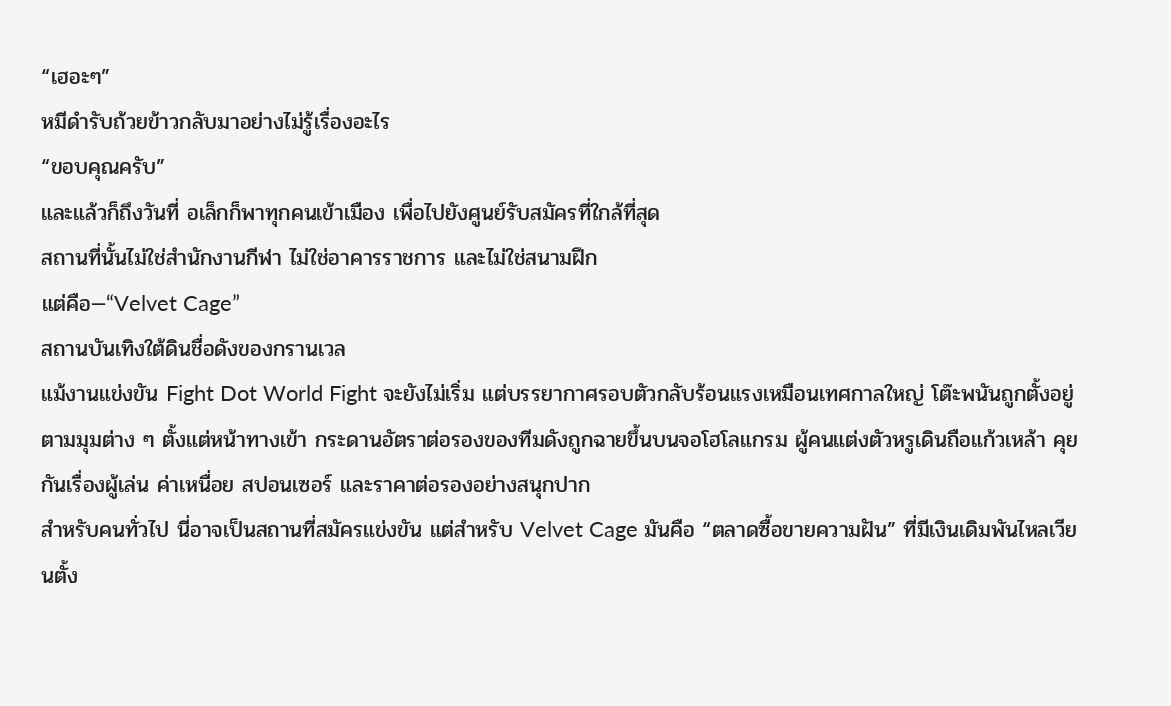“เฮอะๆ”
หมีดำรับถ้วยข้าวกลับมาอย่างไม่รู้เรื่องอะไร
“ขอบคุณครับ”
และแล้วก็ถึงวันที่ อเล็กก็พาทุกคนเข้าเมือง เพื่อไปยังศูนย์รับสมัครที่ใกล้ที่สุด
สถานที่นั้นไม่ใช่สำนักงานกีฬา ไม่ใช่อาคารราชการ และไม่ใช่สนามฝึก
แต่คือ—“Velvet Cage”
สถานบันเทิงใต้ดินชื่อดังของกรานเวล
แม้งานแข่งขัน Fight Dot World Fight จะยังไม่เริ่ม แต่บรรยากาศรอบตัวกลับร้อนแรงเหมือนเทศกาลใหญ่ โต๊ะพนันถูกตั้งอยู่ตามมุมต่าง ๆ ตั้งแต่หน้าทางเข้า กระดานอัตราต่อรองของทีมดังถูกฉายขึ้นบนจอโฮโลแกรม ผู้คนแต่งตัวหรูเดินถือแก้วเหล้า คุยกันเรื่องผู้เล่น ค่าเหนื่อย สปอนเซอร์ และราคาต่อรองอย่างสนุกปาก
สำหรับคนทั่วไป นี่อาจเป็นสถานที่สมัครแข่งขัน แต่สำหรับ Velvet Cage มันคือ “ตลาดซื้อขายความฝัน” ที่มีเงินเดิมพันไหลเวียนตั้ง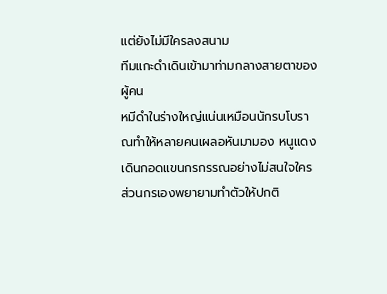แต่ยังไม่มีใครลงสนาม
ทีมแกะดำเดินเข้ามาท่ามกลางสายตาของผู้คน
หมีดำในร่างใหญ่แน่นเหมือนนักรบโบราณทำให้หลายคนเผลอหันมามอง หนูแดงเดินกอดแขนกรกรรณอย่างไม่สนใจใคร ส่วนกรเองพยายามทำตัวให้ปกติ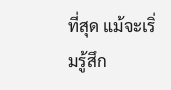ที่สุด แม้จะเริ่มรู้สึก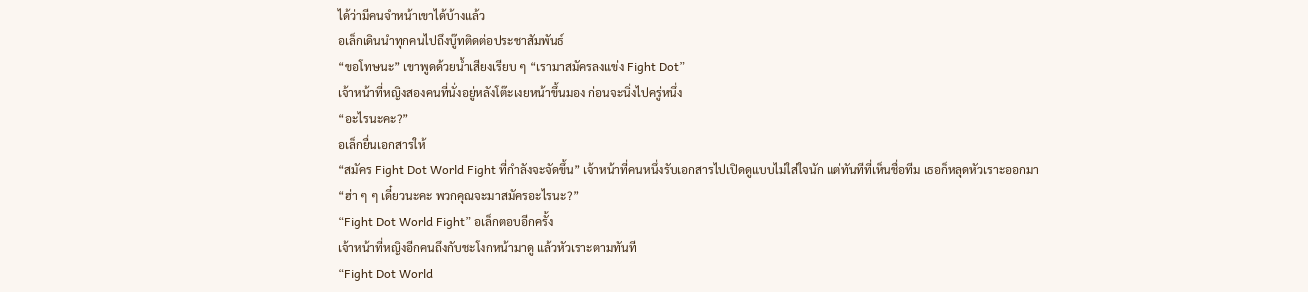ได้ว่ามีคนจำหน้าเขาได้บ้างแล้ว
อเล็กเดินนำทุกคนไปถึงบู๊ทติดต่อประชาสัมพันธ์
“ขอโทษนะ” เขาพูดด้วยน้ำเสียงเรียบ ๆ “เรามาสมัครลงแข่ง Fight Dot”
เจ้าหน้าที่หญิงสองคนที่นั่งอยู่หลังโต๊ะเงยหน้าขึ้นมอง ก่อนจะนิ่งไปครู่หนึ่ง
“อะไรนะคะ?”
อเล็กยื่นเอกสารให้
“สมัคร Fight Dot World Fight ที่กำลังจะจัดขึ้น” เจ้าหน้าที่คนหนึ่งรับเอกสารไปเปิดดูแบบไม่ใส่ใจนัก แต่ทันทีที่เห็นชื่อทีม เธอก็หลุดหัวเราะออกมา
“ฮ่า ๆ ๆ เดี๋ยวนะคะ พวกคุณจะมาสมัครอะไรนะ?”
“Fight Dot World Fight” อเล็กตอบอีกครั้ง
เจ้าหน้าที่หญิงอีกคนถึงกับชะโงกหน้ามาดู แล้วหัวเราะตามทันที
“Fight Dot World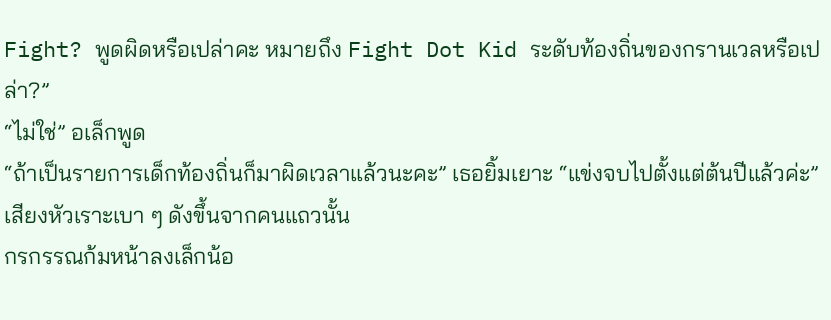Fight? พูดผิดหรือเปล่าคะ หมายถึง Fight Dot Kid ระดับท้องถิ่นของกรานเวลหรือเปล่า?”
“ไม่ใช่” อเล็กพูด
“ถ้าเป็นรายการเด็กท้องถิ่นก็มาผิดเวลาแล้วนะคะ” เธอยิ้มเยาะ “แข่งจบไปตั้งแต่ต้นปีแล้วค่ะ”
เสียงหัวเราะเบา ๆ ดังขึ้นจากคนแถวนั้น
กรกรรณก้มหน้าลงเล็กน้อ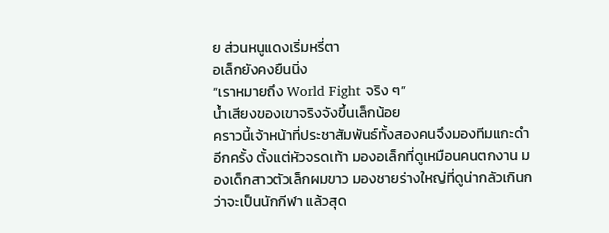ย ส่วนหนูแดงเริ่มหรี่ตา
อเล็กยังคงยืนนิ่ง
“เราหมายถึง World Fight จริง ๆ”
น้ำเสียงของเขาจริงจังขึ้นเล็กน้อย
คราวนี้เจ้าหน้าที่ประชาสัมพันธ์ทั้งสองคนจึงมองทีมแกะดำอีกครั้ง ตั้งแต่หัวจรดเท้า มองอเล็กที่ดูเหมือนคนตกงาน มองเด็กสาวตัวเล็กผมขาว มองชายร่างใหญ่ที่ดูน่ากลัวเกินกว่าจะเป็นนักกีฬา แล้วสุด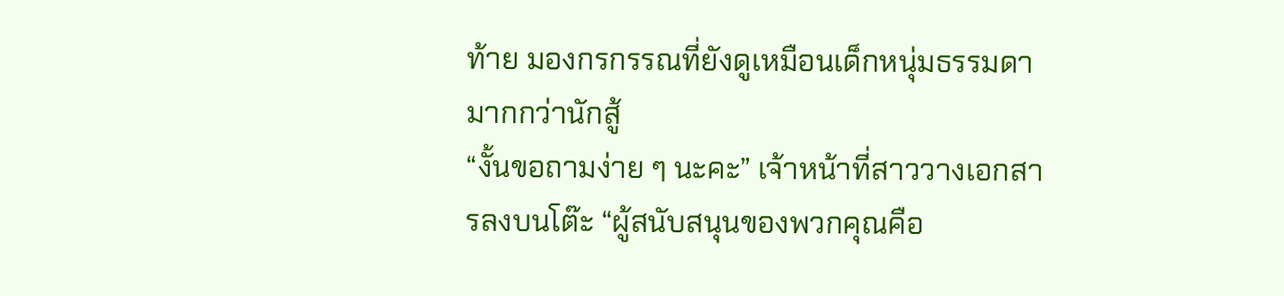ท้าย มองกรกรรณที่ยังดูเหมือนเด็กหนุ่มธรรมดามากกว่านักสู้
“งั้นขอถามง่าย ๆ นะคะ” เจ้าหน้าที่สาววางเอกสารลงบนโต๊ะ “ผู้สนับสนุนของพวกคุณคือ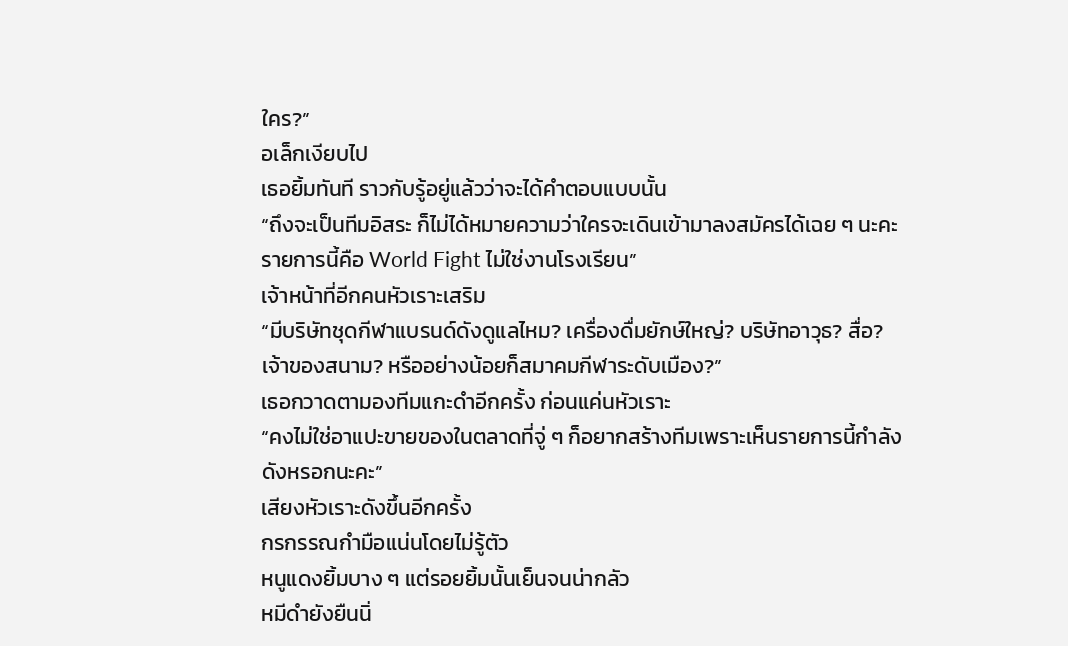ใคร?”
อเล็กเงียบไป
เธอยิ้มทันที ราวกับรู้อยู่แล้วว่าจะได้คำตอบแบบนั้น
“ถึงจะเป็นทีมอิสระ ก็ไม่ได้หมายความว่าใครจะเดินเข้ามาลงสมัครได้เฉย ๆ นะคะ รายการนี้คือ World Fight ไม่ใช่งานโรงเรียน”
เจ้าหน้าที่อีกคนหัวเราะเสริม
“มีบริษัทชุดกีฬาแบรนด์ดังดูแลไหม? เครื่องดื่มยักษ์ใหญ่? บริษัทอาวุธ? สื่อ? เจ้าของสนาม? หรืออย่างน้อยก็สมาคมกีฬาระดับเมือง?”
เธอกวาดตามองทีมแกะดำอีกครั้ง ก่อนแค่นหัวเราะ
“คงไม่ใช่อาแปะขายของในตลาดที่จู่ ๆ ก็อยากสร้างทีมเพราะเห็นรายการนี้กำลังดังหรอกนะคะ”
เสียงหัวเราะดังขึ้นอีกครั้ง
กรกรรณกำมือแน่นโดยไม่รู้ตัว
หนูแดงยิ้มบาง ๆ แต่รอยยิ้มนั้นเย็นจนน่ากลัว
หมีดำยังยืนนิ่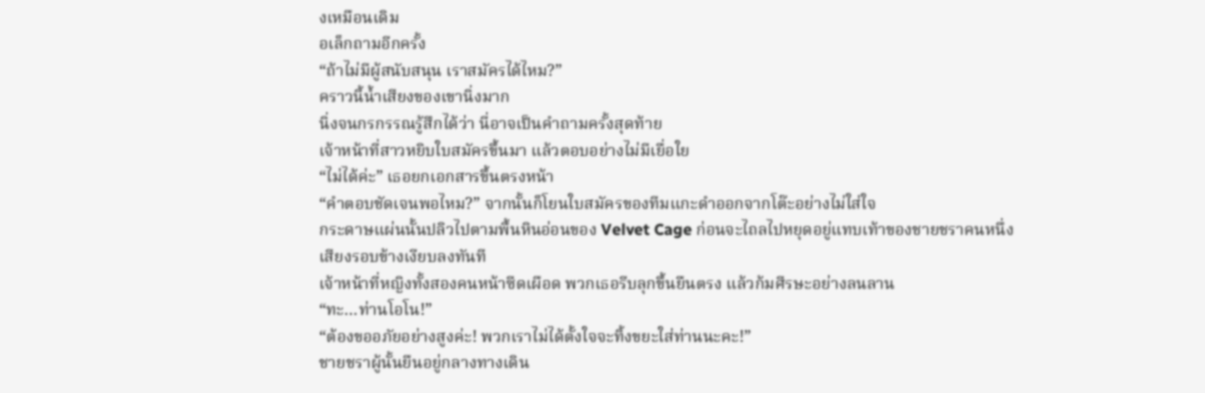งเหมือนเดิม
อเล็กถามอีกครั้ง
“ถ้าไม่มีผู้สนับสนุน เราสมัครได้ไหม?”
คราวนี้น้ำเสียงของเขานิ่งมาก
นิ่งจนกรกรรณรู้สึกได้ว่า นี่อาจเป็นคำถามครั้งสุดท้าย
เจ้าหน้าที่สาวหยิบใบสมัครขึ้นมา แล้วตอบอย่างไม่มีเยื่อใย
“ไม่ได้ค่ะ” เธอยกเอกสารขึ้นตรงหน้า
“คำตอบชัดเจนพอไหม?” จากนั้นก็โยนใบสมัครของทีมแกะดำออกจากโต๊ะอย่างไม่ใส่ใจ
กระดาษแผ่นนั้นปลิวไปตามพื้นหินอ่อนของ Velvet Cage ก่อนจะไถลไปหยุดอยู่แทบเท้าของชายชราคนหนึ่ง
เสียงรอบข้างเงียบลงทันที
เจ้าหน้าที่หญิงทั้งสองคนหน้าซีดเผือด พวกเธอรีบลุกขึ้นยืนตรง แล้วก้มศีรษะอย่างลนลาน
“ทะ…ท่านโอโน!”
“ต้องขออภัยอย่างสูงค่ะ! พวกเราไม่ได้ตั้งใจจะทิ้งขยะใส่ท่านนะคะ!”
ชายชราผู้นั้นยืนอยู่กลางทางเดิน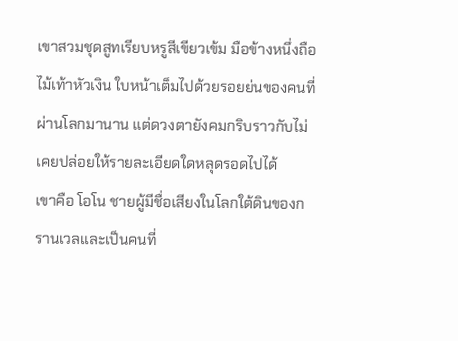เขาสวมชุดสูทเรียบหรูสีเขียวเข้ม มือข้างหนึ่งถือไม้เท้าหัวเงิน ใบหน้าเต็มไปด้วยรอยย่นของคนที่ผ่านโลกมานาน แต่ดวงตายังคมกริบราวกับไม่เคยปล่อยให้รายละเอียดใดหลุดรอดไปได้
เขาคือ โอโน ชายผู้มีชื่อเสียงในโลกใต้ดินของกรานเวลและเป็นคนที่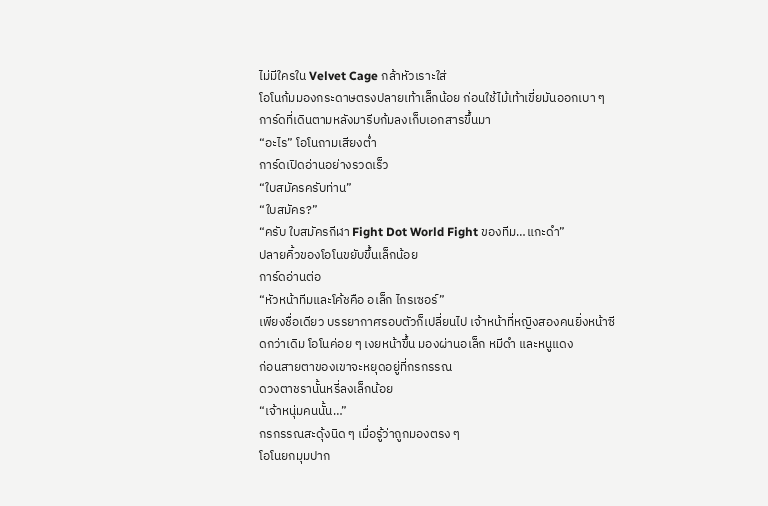ไม่มีใครใน Velvet Cage กล้าหัวเราะใส่
โอโนก้มมองกระดาษตรงปลายเท้าเล็กน้อย ก่อนใช้ไม้เท้าเขี่ยมันออกเบา ๆ การ์ดที่เดินตามหลังมารีบก้มลงเก็บเอกสารขึ้นมา
“อะไร” โอโนถามเสียงต่ำ
การ์ดเปิดอ่านอย่างรวดเร็ว
“ใบสมัครครับท่าน”
“ใบสมัคร?”
“ครับ ใบสมัครกีฬา Fight Dot World Fight ของทีม…แกะดำ”
ปลายคิ้วของโอโนขยับขึ้นเล็กน้อย
การ์ดอ่านต่อ
“หัวหน้าทีมและโค้ชคือ อเล็ก ไกรเซอร์”
เพียงชื่อเดียว บรรยากาศรอบตัวก็เปลี่ยนไป เจ้าหน้าที่หญิงสองคนยิ่งหน้าซีดกว่าเดิม โอโนค่อย ๆ เงยหน้าขึ้น มองผ่านอเล็ก หมีดำ และหนูแดง
ก่อนสายตาของเขาจะหยุดอยู่ที่กรกรรณ
ดวงตาชรานั้นหรี่ลงเล็กน้อย
“เจ้าหนุ่มคนนั้น…”
กรกรรณสะดุ้งนิด ๆ เมื่อรู้ว่าถูกมองตรง ๆ
โอโนยกมุมปาก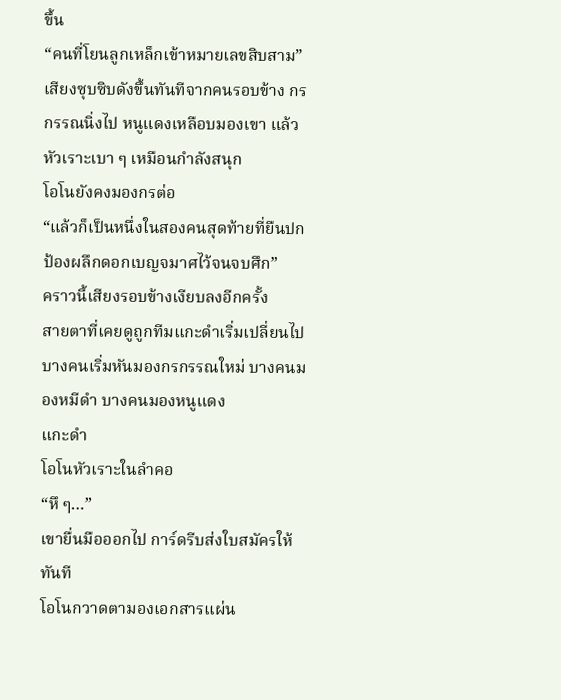ขึ้น
“คนที่โยนลูกเหล็กเข้าหมายเลขสิบสาม”
เสียงซุบซิบดังขึ้นทันทีจากคนรอบข้าง กรกรรณนิ่งไป หนูแดงเหลือบมองเขา แล้วหัวเราะเบา ๆ เหมือนกำลังสนุก
โอโนยังคงมองกรต่อ
“แล้วก็เป็นหนึ่งในสองคนสุดท้ายที่ยืนปกป้องผลึกดอกเบญจมาศไว้จนจบศึก”
คราวนี้เสียงรอบข้างเงียบลงอีกครั้ง
สายตาที่เคยดูถูกทีมแกะดำเริ่มเปลี่ยนไป บางคนเริ่มหันมองกรกรรณใหม่ บางคนมองหมีดำ บางคนมองหนูแดง
แกะดำ
โอโนหัวเราะในลำคอ
“หึ ๆ…”
เขายื่นมือออกไป การ์ดรีบส่งใบสมัครให้ทันที
โอโนกวาดตามองเอกสารแผ่น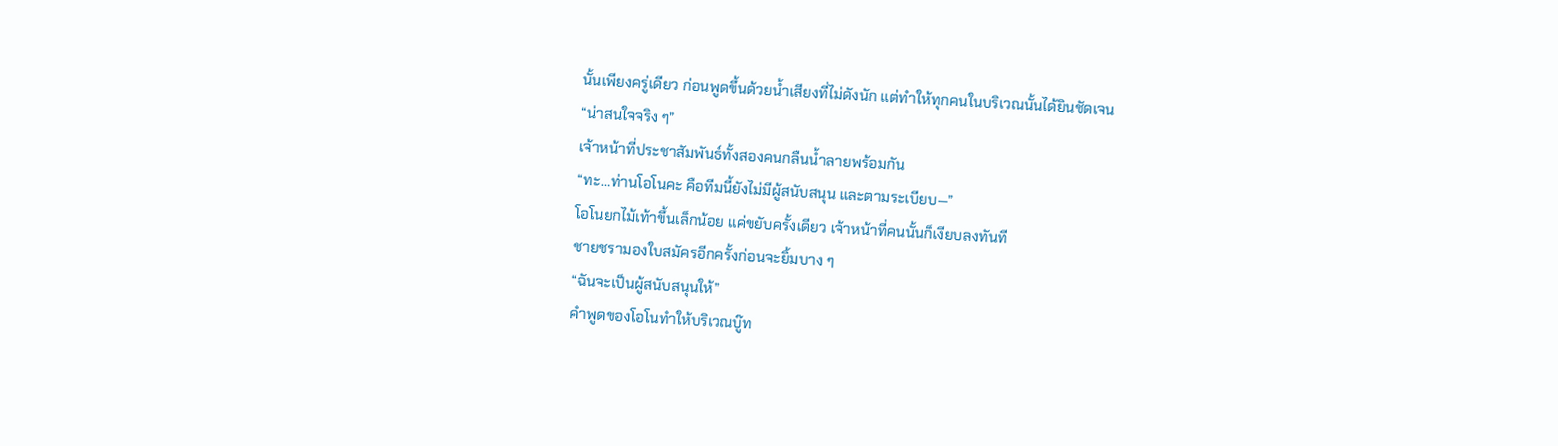นั้นเพียงครู่เดียว ก่อนพูดขึ้นด้วยน้ำเสียงที่ไม่ดังนัก แต่ทำให้ทุกคนในบริเวณนั้นได้ยินชัดเจน
“น่าสนใจจริง ๆ”
เจ้าหน้าที่ประชาสัมพันธ์ทั้งสองคนกลืนน้ำลายพร้อมกัน
“ทะ…ท่านโอโนคะ คือทีมนี้ยังไม่มีผู้สนับสนุน และตามระเบียบ—”
โอโนยกไม้เท้าขึ้นเล็กน้อย แค่ขยับครั้งเดียว เจ้าหน้าที่คนนั้นก็เงียบลงทันที
ชายชรามองใบสมัครอีกครั้งก่อนจะยิ้มบาง ๆ
“ฉันจะเป็นผู้สนับสนุนให้”
คำพูดของโอโนทำให้บริเวณบู๊ท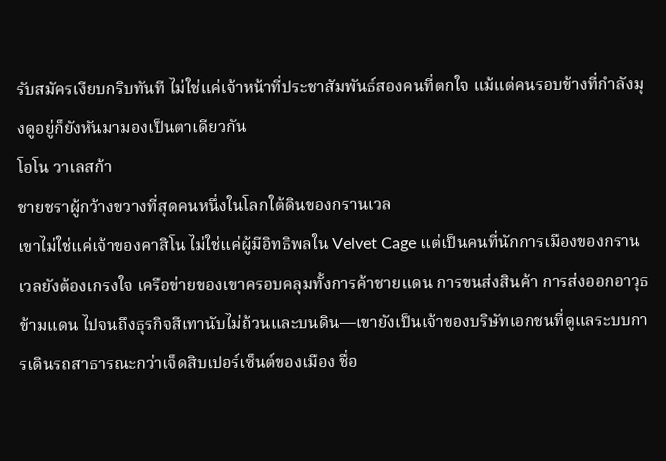รับสมัครเงียบกริบทันที ไม่ใช่แค่เจ้าหน้าที่ประชาสัมพันธ์สองคนที่ตกใจ แม้แต่คนรอบข้างที่กำลังมุงดูอยู่ก็ยังหันมามองเป็นตาเดียวกัน
โอโน วาเลสก้า
ชายชราผู้กว้างขวางที่สุดคนหนึ่งในโลกใต้ดินของกรานเวล
เขาไม่ใช่แค่เจ้าของคาสิโน ไม่ใช่แค่ผู้มีอิทธิพลใน Velvet Cage แต่เป็นคนที่นักการเมืองของกรานเวลยังต้องเกรงใจ เครือข่ายของเขาครอบคลุมทั้งการค้าชายแดน การขนส่งสินค้า การส่งออกอาวุธข้ามแดน ไปจนถึงธุรกิจสีเทานับไม่ถ้วนและบนดิน—เขายังเป็นเจ้าของบริษัทเอกชนที่ดูแลระบบการเดินรถสาธารณะกว่าเจ็ดสิบเปอร์เซ็นต์ของเมือง ชื่อ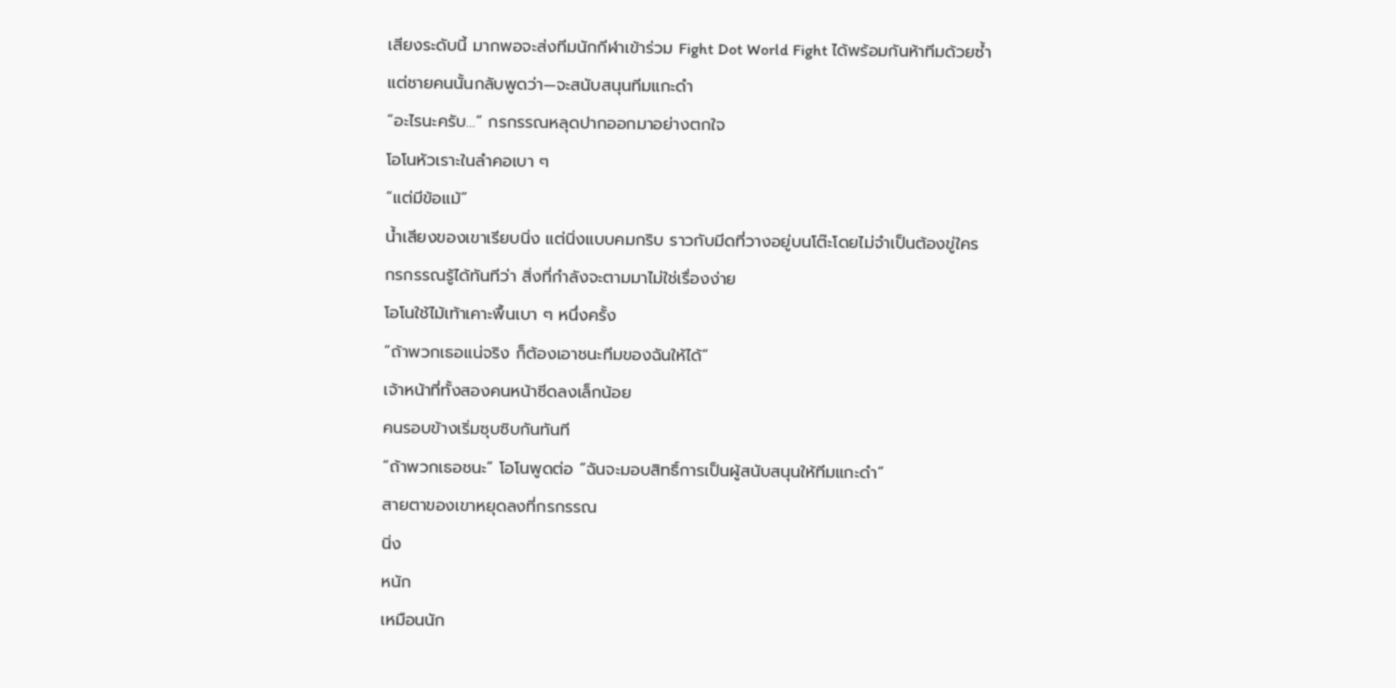เสียงระดับนี้ มากพอจะส่งทีมนักกีฬาเข้าร่วม Fight Dot World Fight ได้พร้อมกันห้าทีมด้วยซ้ำ
แต่ชายคนนั้นกลับพูดว่า—จะสนับสนุนทีมแกะดำ
“อะไรนะครับ…” กรกรรณหลุดปากออกมาอย่างตกใจ
โอโนหัวเราะในลำคอเบา ๆ
“แต่มีข้อแม้”
น้ำเสียงของเขาเรียบนิ่ง แต่นิ่งแบบคมกริบ ราวกับมีดที่วางอยู่บนโต๊ะโดยไม่จำเป็นต้องขู่ใคร
กรกรรณรู้ได้ทันทีว่า สิ่งที่กำลังจะตามมาไม่ใช่เรื่องง่าย
โอโนใช้ไม้เท้าเคาะพื้นเบา ๆ หนึ่งครั้ง
“ถ้าพวกเธอแน่จริง ก็ต้องเอาชนะทีมของฉันให้ได้”
เจ้าหน้าที่ทั้งสองคนหน้าซีดลงเล็กน้อย
คนรอบข้างเริ่มซุบซิบกันทันที
“ถ้าพวกเธอชนะ” โอโนพูดต่อ “ฉันจะมอบสิทธิ์การเป็นผู้สนับสนุนให้ทีมแกะดำ”
สายตาของเขาหยุดลงที่กรกรรณ
นิ่ง
หนัก
เหมือนนัก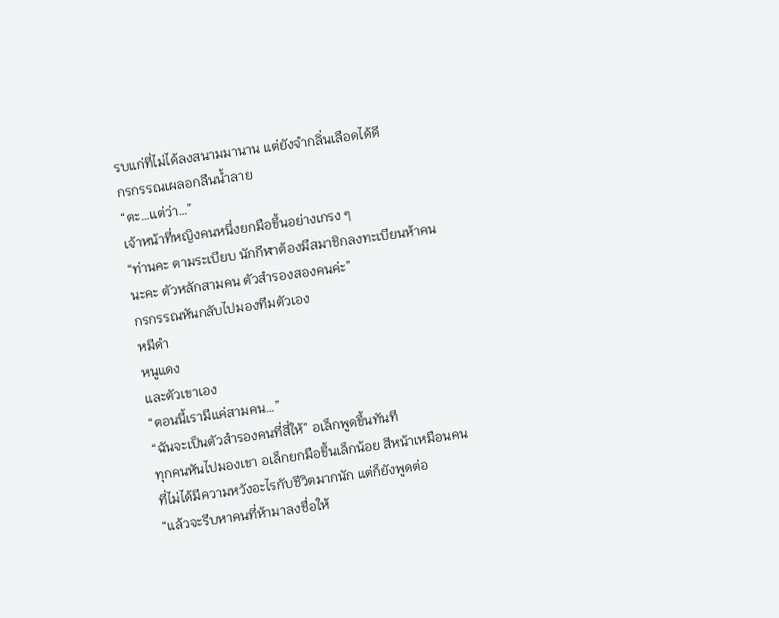รบแก่ที่ไม่ได้ลงสนามมานาน แต่ยังจำกลิ่นเลือดได้ดี
กรกรรณเผลอกลืนน้ำลาย
“ตะ…แต่ว่า…”
เจ้าหน้าที่หญิงคนหนึ่งยกมือขึ้นอย่างเกรง ๆ
“ท่านคะ ตามระเบียบ นักกีฬาต้องมีสมาชิกลงทะเบียนห้าคนนะคะ ตัวหลักสามคน ตัวสำรองสองคนค่ะ”
กรกรรณหันกลับไปมองทีมตัวเอง
หมีดำ
หนูแดง
และตัวเขาเอง
“ตอนนี้เรามีแค่สามคน…”
“ฉันจะเป็นตัวสำรองคนที่สี่ให้” อเล็กพูดขึ้นทันที
ทุกคนหันไปมองเขา อเล็กยกมือขึ้นเล็กน้อย สีหน้าเหมือนคนที่ไม่ได้มีความหวังอะไรกับชีวิตมากนัก แต่ก็ยังพูดต่อ
“แล้วจะรีบหาคนที่ห้ามาลงชื่อให้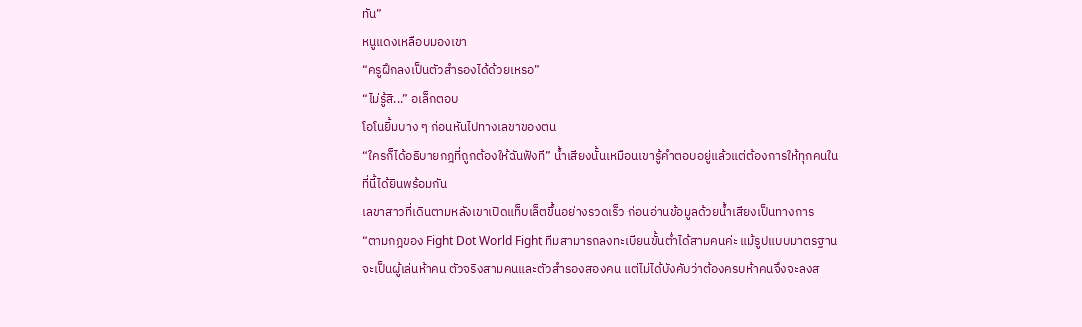ทัน”
หนูแดงเหลือบมองเขา
“ครูฝึกลงเป็นตัวสำรองได้ด้วยเหรอ”
“ไม่รู้สิ...” อเล็กตอบ
โอโนยิ้มบาง ๆ ก่อนหันไปทางเลขาของตน
“ใครก็ได้อธิบายกฎที่ถูกต้องให้ฉันฟังที” น้ำเสียงนั้นเหมือนเขารู้คำตอบอยู่แล้วแต่ต้องการให้ทุกคนในที่นี้ได้ยินพร้อมกัน
เลขาสาวที่เดินตามหลังเขาเปิดแท็บเล็ตขึ้นอย่างรวดเร็ว ก่อนอ่านข้อมูลด้วยน้ำเสียงเป็นทางการ
“ตามกฎของ Fight Dot World Fight ทีมสามารถลงทะเบียนขั้นต่ำได้สามคนค่ะ แม้รูปแบบมาตรฐานจะเป็นผู้เล่นห้าคน ตัวจริงสามคนและตัวสำรองสองคน แต่ไม่ได้บังคับว่าต้องครบห้าคนจึงจะลงส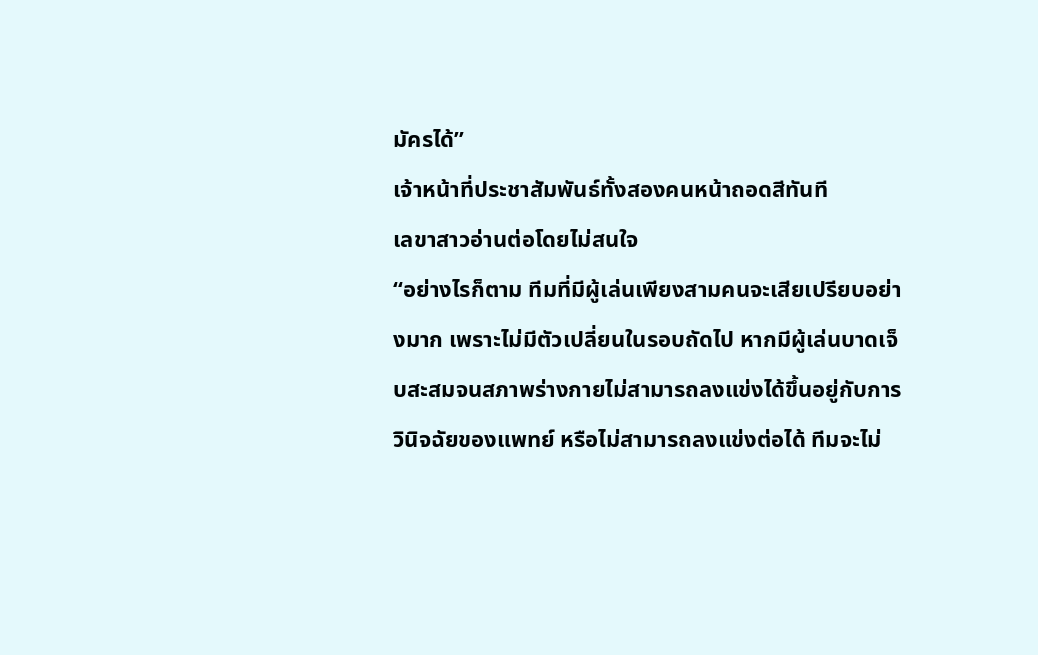มัครได้”
เจ้าหน้าที่ประชาสัมพันธ์ทั้งสองคนหน้าถอดสีทันที
เลขาสาวอ่านต่อโดยไม่สนใจ
“อย่างไรก็ตาม ทีมที่มีผู้เล่นเพียงสามคนจะเสียเปรียบอย่างมาก เพราะไม่มีตัวเปลี่ยนในรอบถัดไป หากมีผู้เล่นบาดเจ็บสะสมจนสภาพร่างกายไม่สามารถลงแข่งได้ขึ้นอยู่กับการวินิจฉัยของแพทย์ หรือไม่สามารถลงแข่งต่อได้ ทีมจะไม่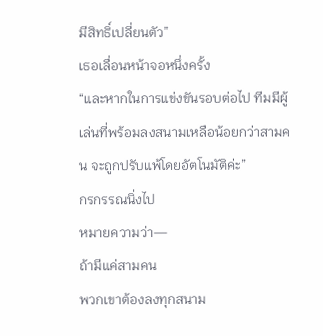มีสิทธิ์เปลี่ยนตัว”
เธอเลื่อนหน้าจอหนึ่งครั้ง
“และหากในการแข่งขันรอบต่อไป ทีมมีผู้เล่นที่พร้อมลงสนามเหลือน้อยกว่าสามคน จะถูกปรับแพ้โดยอัตโนมัติค่ะ”
กรกรรณนิ่งไป
หมายความว่า—
ถ้ามีแค่สามคน
พวกเขาต้องลงทุกสนาม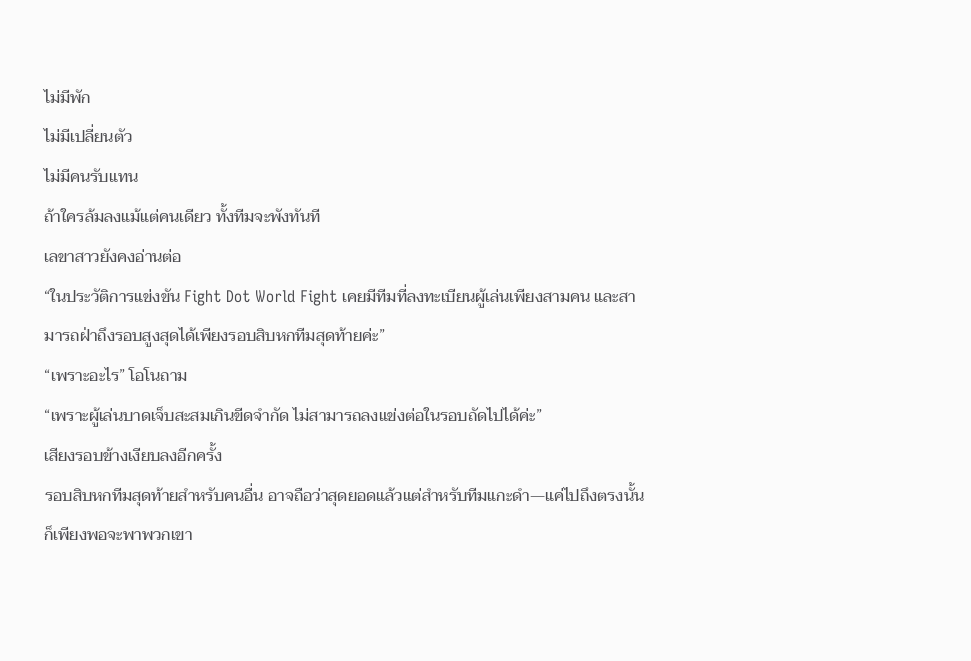ไม่มีพัก
ไม่มีเปลี่ยนตัว
ไม่มีคนรับแทน
ถ้าใครล้มลงแม้แต่คนเดียว ทั้งทีมจะพังทันที
เลขาสาวยังคงอ่านต่อ
“ในประวัติการแข่งขัน Fight Dot World Fight เคยมีทีมที่ลงทะเบียนผู้เล่นเพียงสามคน และสามารถฝ่าถึงรอบสูงสุดได้เพียงรอบสิบหกทีมสุดท้ายค่ะ”
“เพราะอะไร” โอโนถาม
“เพราะผู้เล่นบาดเจ็บสะสมเกินขีดจำกัด ไม่สามารถลงแข่งต่อในรอบถัดไปได้ค่ะ”
เสียงรอบข้างเงียบลงอีกครั้ง
รอบสิบหกทีมสุดท้ายสำหรับคนอื่น อาจถือว่าสุดยอดแล้วแต่สำหรับทีมแกะดำ—แค่ไปถึงตรงนั้นก็เพียงพอจะพาพวกเขา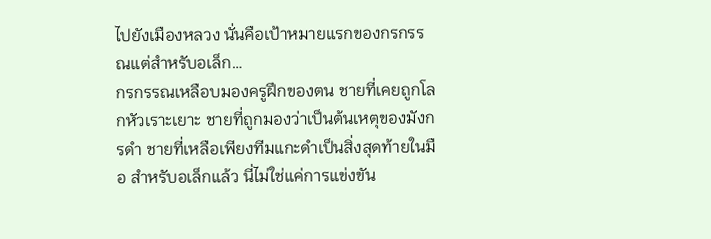ไปยังเมืองหลวง นั่นคือเป้าหมายแรกของกรกรรณแต่สำหรับอเล็ก…
กรกรรณเหลือบมองครูฝึกของตน ชายที่เคยถูกโลกหัวเราะเยาะ ชายที่ถูกมองว่าเป็นต้นเหตุของมังกรดำ ชายที่เหลือเพียงทีมแกะดำเป็นสิ่งสุดท้ายในมือ สำหรับอเล็กแล้ว นี่ไม่ใช่แค่การแข่งขัน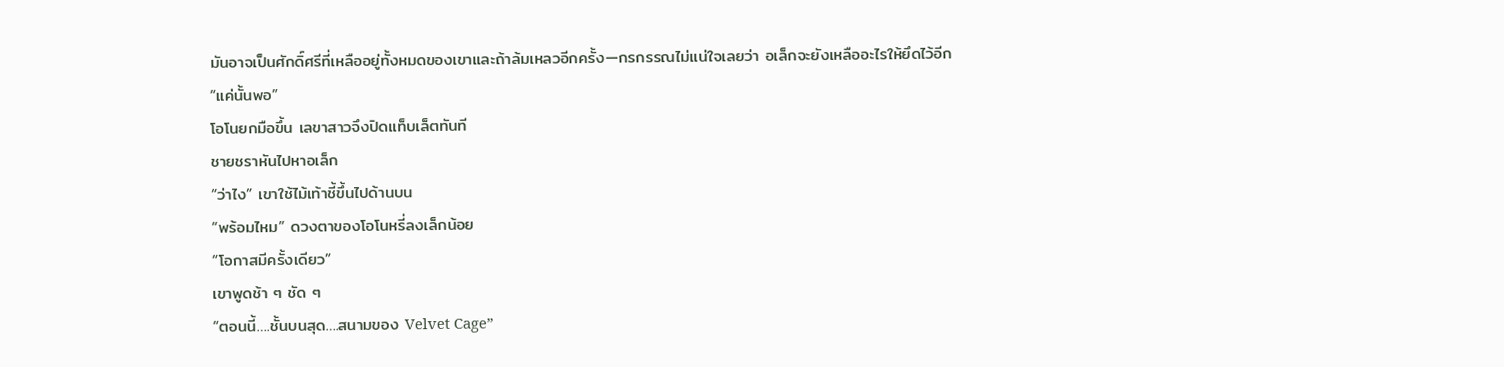มันอาจเป็นศักดิ์ศรีที่เหลืออยู่ทั้งหมดของเขาและถ้าล้มเหลวอีกครั้ง—กรกรรณไม่แน่ใจเลยว่า อเล็กจะยังเหลืออะไรให้ยึดไว้อีก
“แค่นั้นพอ”
โอโนยกมือขึ้น เลขาสาวจึงปิดแท็บเล็ตทันที
ชายชราหันไปหาอเล็ก
“ว่าไง” เขาใช้ไม้เท้าชี้ขึ้นไปด้านบน
“พร้อมไหม” ดวงตาของโอโนหรี่ลงเล็กน้อย
“โอกาสมีครั้งเดียว”
เขาพูดช้า ๆ ชัด ๆ
“ตอนนี้….ชั้นบนสุด….สนามของ Velvet Cage”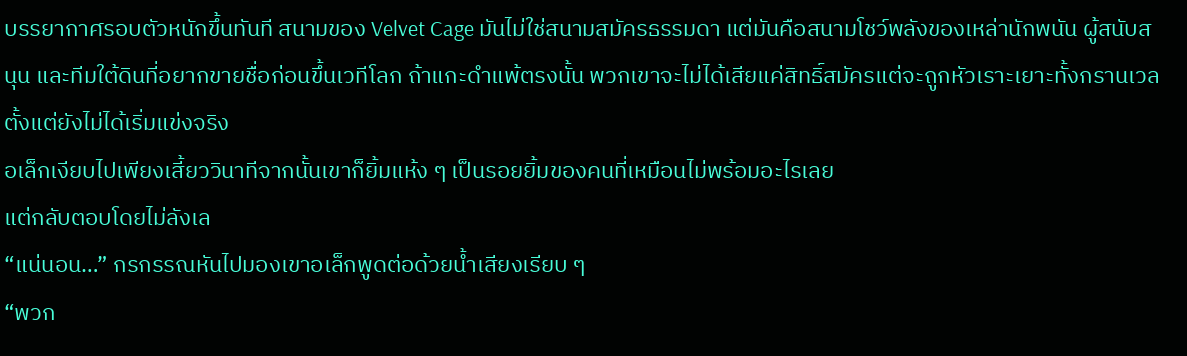บรรยากาศรอบตัวหนักขึ้นทันที สนามของ Velvet Cage มันไม่ใช่สนามสมัครธรรมดา แต่มันคือสนามโชว์พลังของเหล่านักพนัน ผู้สนับสนุน และทีมใต้ดินที่อยากขายชื่อก่อนขึ้นเวทีโลก ถ้าแกะดำแพ้ตรงนั้น พวกเขาจะไม่ได้เสียแค่สิทธิ์สมัครแต่จะถูกหัวเราะเยาะทั้งกรานเวลตั้งแต่ยังไม่ได้เริ่มแข่งจริง
อเล็กเงียบไปเพียงเสี้ยววินาทีจากนั้นเขาก็ยิ้มแห้ง ๆ เป็นรอยยิ้มของคนที่เหมือนไม่พร้อมอะไรเลย
แต่กลับตอบโดยไม่ลังเล
“แน่นอน…” กรกรรณหันไปมองเขาอเล็กพูดต่อด้วยน้ำเสียงเรียบ ๆ
“พวก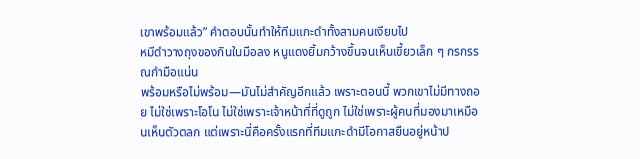เขาพร้อมแล้ว” คำตอบนั้นทำให้ทีมแกะดำทั้งสามคนเงียบไป
หมีดำวางถุงของกินในมือลง หนูแดงยิ้มกว้างขึ้นจนเห็นเขี้ยวเล็ก ๆ กรกรรณกำมือแน่น
พร้อมหรือไม่พร้อม—มันไม่สำคัญอีกแล้ว เพราะตอนนี้ พวกเขาไม่มีทางถอย ไม่ใช่เพราะโอโน ไม่ใช่เพราะเจ้าหน้าที่ที่ดูถูก ไม่ใช่เพราะผู้คนที่มองมาเหมือนเห็นตัวตลก แต่เพราะนี่คือครั้งแรกที่ทีมแกะดำมีโอกาสยืนอยู่หน้าป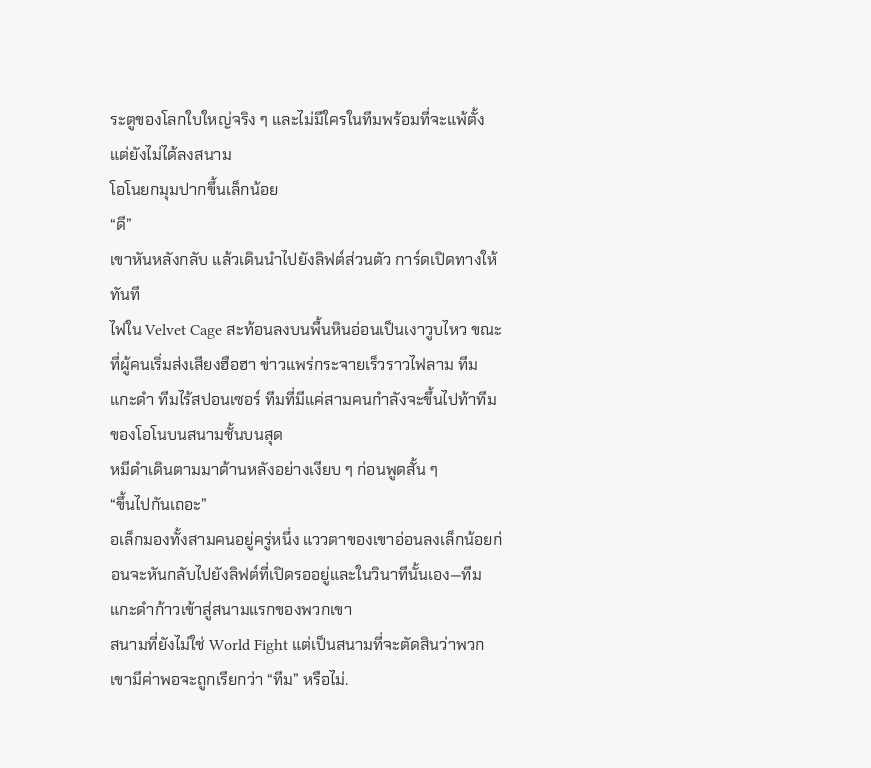ระตูของโลกใบใหญ่จริง ๆ และไม่มีใครในทีมพร้อมที่จะแพ้ตั้งแต่ยังไม่ได้ลงสนาม
โอโนยกมุมปากขึ้นเล็กน้อย
“ดี”
เขาหันหลังกลับ แล้วเดินนำไปยังลิฟต์ส่วนตัว การ์ดเปิดทางให้ทันที
ไฟใน Velvet Cage สะท้อนลงบนพื้นหินอ่อนเป็นเงาวูบไหว ขณะที่ผู้คนเริ่มส่งเสียงฮือฮา ข่าวแพร่กระจายเร็วราวไฟลาม ทีมแกะดำ ทีมไร้สปอนเซอร์ ทีมที่มีแค่สามคนกำลังจะขึ้นไปท้าทีมของโอโนบนสนามชั้นบนสุด
หมีดำเดินตามมาด้านหลังอย่างเงียบ ๆ ก่อนพูดสั้น ๆ
“ขึ้นไปกันเถอะ”
อเล็กมองทั้งสามคนอยู่ครู่หนึ่ง แววตาของเขาอ่อนลงเล็กน้อยก่อนจะหันกลับไปยังลิฟต์ที่เปิดรออยู่และในวินาทีนั้นเอง—ทีมแกะดำก้าวเข้าสู่สนามแรกของพวกเขา
สนามที่ยังไม่ใช่ World Fight แต่เป็นสนามที่จะตัดสินว่าพวกเขามีค่าพอจะถูกเรียกว่า “ทีม” หรือไม่.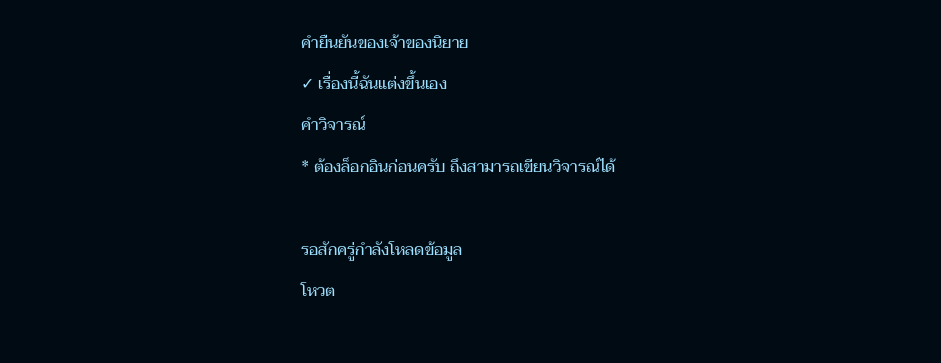คำยืนยันของเจ้าของนิยาย
✓ เรื่องนี้ฉันแต่งขึ้นเอง
คำวิจารณ์
* ต้องล็อกอินก่อนครับ ถึงสามารถเขียนวิจารณ์ได้

รอสักครู่กำลังโหลดข้อมูล
โหวต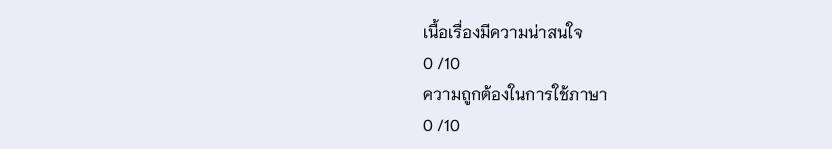เนื้อเรื่องมีความน่าสนใจ
0 /10
ความถูกต้องในการใช้ภาษา
0 /10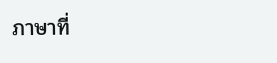ภาษาที่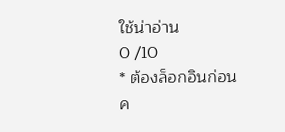ใช้น่าอ่าน
0 /10
* ต้องล็อกอินก่อนค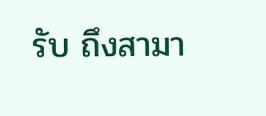รับ ถึงสามา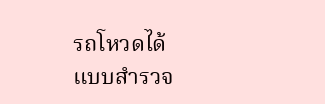รถโหวดได้
แบบสำรวจ